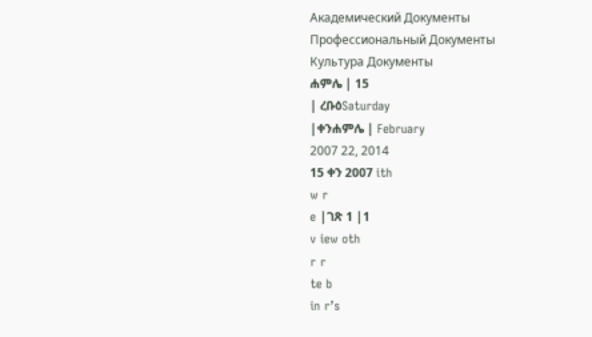Академический Документы
Профессиональный Документы
Культура Документы
ሐምሌ | 15
| ረቡዕSaturday
|ቀንሐምሌ | February
2007 22, 2014
15 ቀን 2007 ith
w r
e |ገጽ 1 |1
v iew oth
r r
te b
in r’s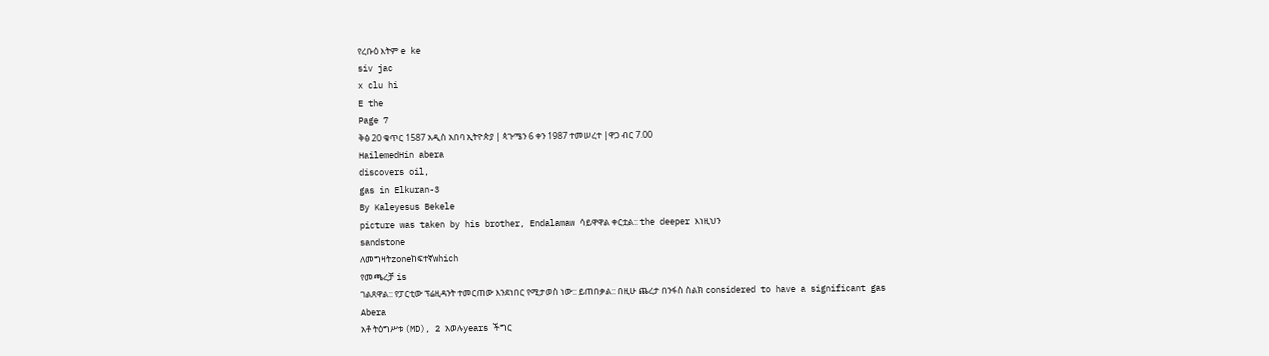የረቡዕ እትም e ke
siv jac
x clu hi
E the
Page 7
ቅፅ 20 ቁጥር 1587 አዲስ አበባ ኢትዮጵያ | ጳጉሜን 6 ቀን 1987 ተመሠረተ |ዋጋ ብር 7.00
HailemedHin abera
discovers oil,
gas in Elkuran-3
By Kaleyesus Bekele
picture was taken by his brother, Endalamaw ሳይዋዋል ቀርቷል:: the deeper እነዚህን
sandstone
ለመግዛትzoneከፍተኛwhich
የመጫረቻ is
ገልጸዋል:: የፓርቲው ፕሬዚዳንት ተመርጠው እንደነበር የሚታወስ ነው:: ይጠበቃል:: በዚሁ ጨረታ በንፋስ ስልክ considered to have a significant gas
Abera
አቶ ትዕግሥቱ (MD), 2 አወሉyears ችግር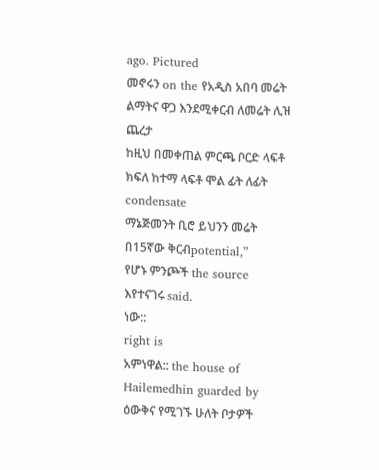ago. Pictured
መኖሩን on the የአዲስ አበባ መሬት ልማትና ዋጋ እንደሚቀርብ ለመሬት ሊዝ ጨረታ
ከዚህ በመቀጠል ምርጫ ቦርድ ላፍቶ ክፍለ ከተማ ላፍቶ ሞል ፊት ለፊት condensate
ማኔጅመንት ቢሮ ይህንን መሬት በ15ኛው ቅርብpotential,”
የሆኑ ምንጮች the source
እየተናገሩ said.
ነው::
right is
አምነዋል:: the house of Hailemedhin guarded by
ዕውቅና የሚገኙ ሁለት ቦታዎች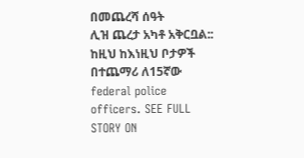በመጨረሻ ሰዓት
ሊዝ ጨረታ አካቶ አቅርቧል:: ከዚህ ከእነዚህ ቦታዎች በተጨማሪ ለ15ኛው
federal police officers. SEE FULL STORY ON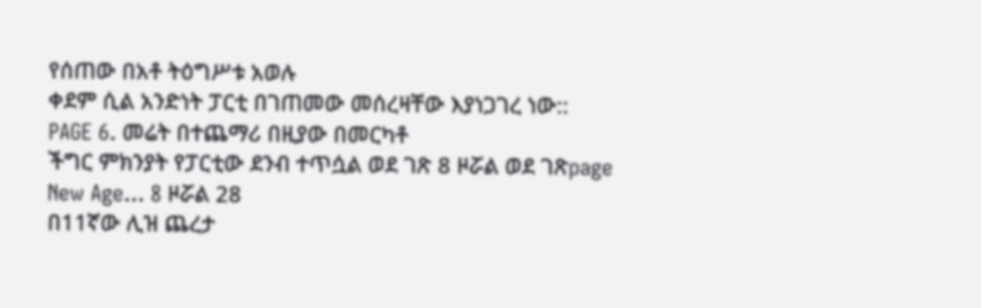የሰጠው በአቶ ትዕግሥቱ አወሉ
ቀደም ሲል አንድነት ፓርቲ በገጠመው መሰረዛቸው እያነጋገረ ነው::
PAGE 6. መሬት በተጨማሪ በዚያው በመርካቶ
ችግር ምክንያት የፓርቲው ደንብ ተጥሷል ወደ ገጽ 8 ዞሯል ወደ ገጽpage
New Age... 8 ዞሯል 28
በ11ኛው ሊዝ ጨረታ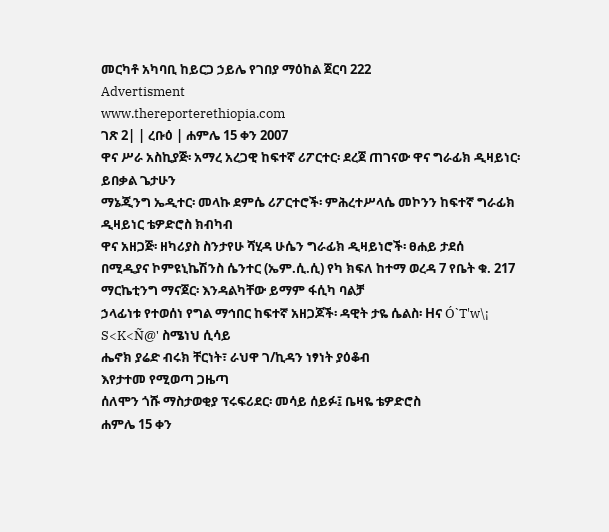መርካቶ አካባቢ ከይርጋ ኃይሌ የገበያ ማዕከል ጀርባ 222
Advertisment
www.thereporterethiopia.com
ገጽ 2| | ረቡዕ | ሐምሌ 15 ቀን 2007
ዋና ሥራ አስኪያጅ፡ አማረ አረጋዊ ከፍተኛ ሪፖርተር፡ ደረጀ ጠገናው ዋና ግራፊክ ዲዛይነር፡ ይበቃል ጌታሁን
ማኔጂንግ ኤዲተር፡ መላኩ ደምሴ ሪፖርተሮች፡ ምሕረተሥላሴ መኮንን ከፍተኛ ግራፊክ ዲዛይነር ቴዎድሮስ ክብካብ
ዋና አዘጋጅ፡ ዘካሪያስ ስንታየሁ ሻሂዳ ሁሴን ግራፊክ ዲዛይነሮች፡ ፀሐይ ታደሰ
በሚዲያና ኮምዩኒኬሽንስ ሴንተር (ኤም.ሲ.ሲ) የካ ክፍለ ከተማ ወረዳ 7 የቤት ቁ. 217 ማርኬቲንግ ማናጀር፡ እንዳልካቸው ይማም ፋሲካ ባልቻ
ኃላፊነቱ የተወሰነ የግል ማኅበር ከፍተኛ አዘጋጆች፡ ዳዊት ታዬ ሴልስ፡ Hና Ó`T'w\¡ S<K<Ñ@' ስሜነህ ሲሳይ
ሔኖክ ያሬድ ብሩክ ቸርነት፣ ራህዋ ገ/ኪዳን ነፃነት ያዕቆብ
እየታተመ የሚወጣ ጋዜጣ
ሰለሞን ጎሹ ማስታወቂያ ፕሩፍሪደር፡ መሳይ ሰይፉ፤ ቤዛዬ ቴዎድሮስ
ሐምሌ 15 ቀን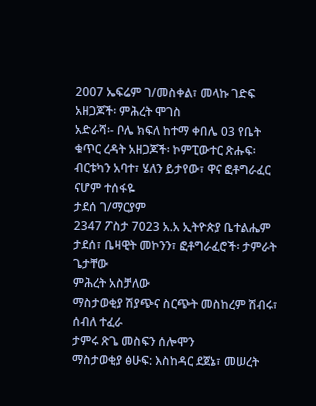2007 ኤፍሬም ገ/መስቀል፣ መላኩ ገድፍ
አዘጋጆች፡ ምሕረት ሞገስ
አድራሻ፡- ቦሌ ክፍለ ከተማ ቀበሌ 03 የቤት ቁጥር ረዳት አዘጋጆች፡ ኮምፒውተር ጽሑፍ፡ ብርቱካን አባተ፣ ሄለን ይታየው፣ ዋና ፎቶግራፈር ናሆም ተሰፋዬ
ታደሰ ገ/ማርያም
2347 ፖስታ 7023 አ.አ ኢትዮጵያ ቤተልሔም ታደሰ፣ ቤዛዊት መኮንን፣ ፎቶግራፈሮች፡ ታምራት ጌታቸው
ምሕረት አስቻለው
ማስታወቂያ ሽያጭና ስርጭት መስከረም ሽብሩ፣ ሰብለ ተፈራ
ታምሩ ጽጌ መስፍን ሰሎሞን
ማስታወቂያ ፅሁፍ: እስከዳር ደጀኔ፣ መሠረት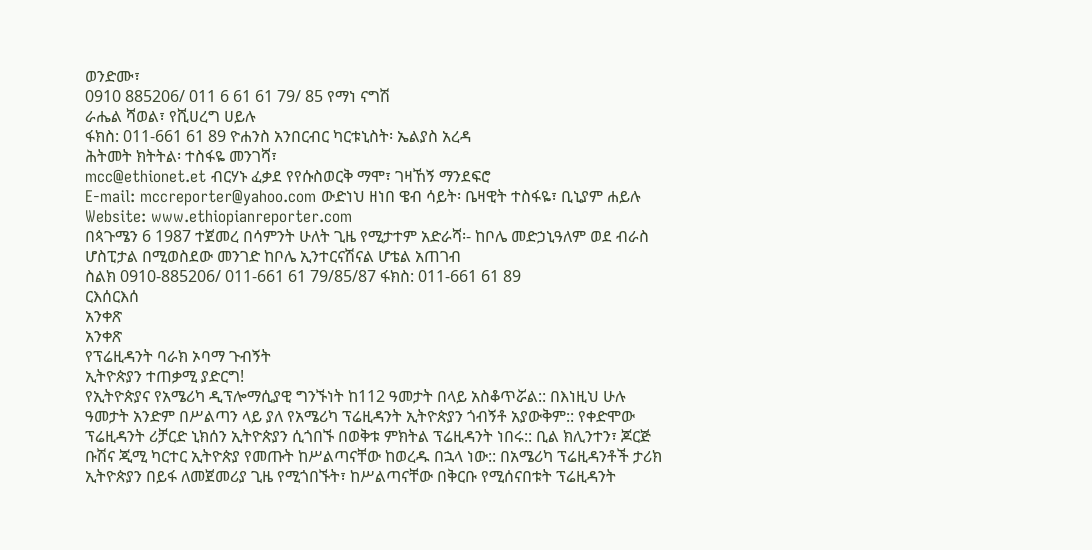ወንድሙ፣
0910 885206/ 011 6 61 61 79/ 85 የማነ ናግሽ
ራሔል ሻወል፣ የሺሀረግ ሀይሉ
ፋክስ: 011-661 61 89 ዮሐንስ አንበርብር ካርቱኒስት፡ ኤልያስ አረዳ
ሕትመት ክትትል፡ ተስፋዬ መንገሻ፣
mcc@ethionet.et ብርሃኑ ፈቃደ የየሱስወርቅ ማሞ፣ ገዛኸኝ ማንደፍሮ
E-mail: mccreporter@yahoo.com ውድነህ ዘነበ ዌብ ሳይት፡ ቤዛዊት ተስፋዬ፣ ቢኒያም ሐይሉ
Website: www.ethiopianreporter.com
በጳጉሜን 6 1987 ተጀመረ በሳምንት ሁለት ጊዜ የሚታተም አድራሻ፡- ከቦሌ መድኃኒዓለም ወደ ብራስ ሆስፒታል በሚወስደው መንገድ ከቦሌ ኢንተርናሽናል ሆቴል አጠገብ
ስልክ 0910-885206/ 011-661 61 79/85/87 ፋክስ: 011-661 61 89
ርእሰርእሰ
አንቀጽ
አንቀጽ
የፕሬዚዳንት ባራክ ኦባማ ጉብኝት
ኢትዮጵያን ተጠቃሚ ያድርግ!
የኢትዮጵያና የአሜሪካ ዲፕሎማሲያዊ ግንኙነት ከ112 ዓመታት በላይ አስቆጥሯል:: በእነዚህ ሁሉ
ዓመታት አንድም በሥልጣን ላይ ያለ የአሜሪካ ፕሬዚዳንት ኢትዮጵያን ጎብኝቶ አያውቅም:: የቀድሞው
ፕሬዚዳንት ሪቻርድ ኒክሰን ኢትዮጵያን ሲጎበኙ በወቅቱ ምክትል ፕሬዚዳንት ነበሩ:: ቢል ክሊንተን፣ ጆርጅ
ቡሽና ጂሚ ካርተር ኢትዮጵያ የመጡት ከሥልጣናቸው ከወረዱ በኋላ ነው:: በአሜሪካ ፕሬዚዳንቶች ታሪክ
ኢትዮጵያን በይፋ ለመጀመሪያ ጊዜ የሚጎበኙት፣ ከሥልጣናቸው በቅርቡ የሚሰናበቱት ፕሬዚዳንት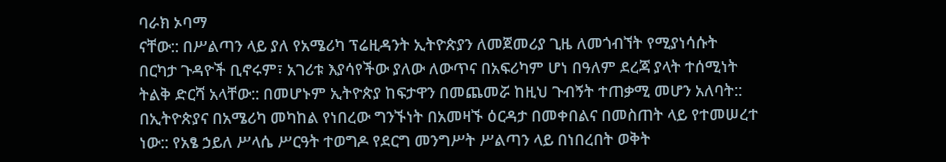ባራክ ኦባማ
ናቸው:: በሥልጣን ላይ ያለ የአሜሪካ ፕሬዚዳንት ኢትዮጵያን ለመጀመሪያ ጊዜ ለመጎብኘት የሚያነሳሱት
በርካታ ጉዳዮች ቢኖሩም፣ አገሪቱ እያሳየችው ያለው ለውጥና በአፍሪካም ሆነ በዓለም ደረጃ ያላት ተሰሚነት
ትልቅ ድርሻ አላቸው:: በመሆኑም ኢትዮጵያ ከፍታዋን በመጨመሯ ከዚህ ጉብኝት ተጠቃሚ መሆን አለባት::
በኢትዮጵያና በአሜሪካ መካከል የነበረው ግንኙነት በአመዛኙ ዕርዳታ በመቀበልና በመስጠት ላይ የተመሠረተ
ነው:: የአፄ ኃይለ ሥላሴ ሥርዓት ተወግዶ የደርግ መንግሥት ሥልጣን ላይ በነበረበት ወቅት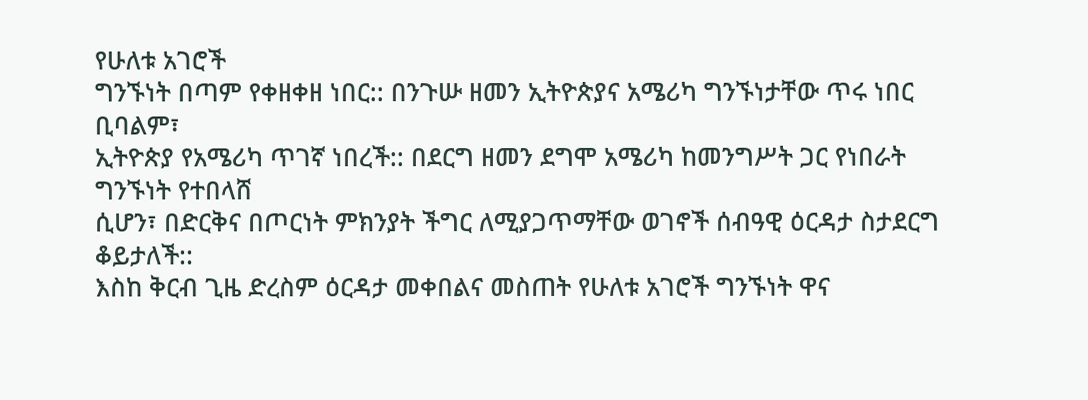የሁለቱ አገሮች
ግንኙነት በጣም የቀዘቀዘ ነበር:: በንጉሡ ዘመን ኢትዮጵያና አሜሪካ ግንኙነታቸው ጥሩ ነበር ቢባልም፣
ኢትዮጵያ የአሜሪካ ጥገኛ ነበረች:: በደርግ ዘመን ደግሞ አሜሪካ ከመንግሥት ጋር የነበራት ግንኙነት የተበላሸ
ሲሆን፣ በድርቅና በጦርነት ምክንያት ችግር ለሚያጋጥማቸው ወገኖች ሰብዓዊ ዕርዳታ ስታደርግ ቆይታለች::
እስከ ቅርብ ጊዜ ድረስም ዕርዳታ መቀበልና መስጠት የሁለቱ አገሮች ግንኙነት ዋና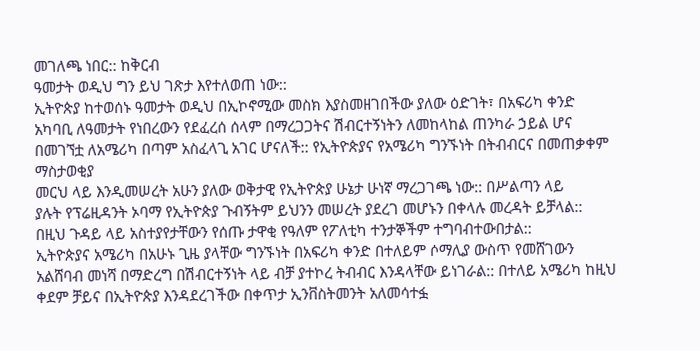መገለጫ ነበር:: ከቅርብ
ዓመታት ወዲህ ግን ይህ ገጽታ እየተለወጠ ነው::
ኢትዮጵያ ከተወሰኑ ዓመታት ወዲህ በኢኮኖሚው መስክ እያስመዘገበችው ያለው ዕድገት፣ በአፍሪካ ቀንድ
አካባቢ ለዓመታት የነበረውን የደፈረሰ ሰላም በማረጋጋትና ሽብርተኝነትን ለመከላከል ጠንካራ ኃይል ሆና
በመገኘቷ ለአሜሪካ በጣም አስፈላጊ አገር ሆናለች:: የኢትዮጵያና የአሜሪካ ግንኙነት በትብብርና በመጠቃቀም
ማስታወቂያ
መርህ ላይ እንዲመሠረት አሁን ያለው ወቅታዊ የኢትዮጵያ ሁኔታ ሁነኛ ማረጋገጫ ነው:: በሥልጣን ላይ
ያሉት የፕሬዚዳንት ኦባማ የኢትዮጵያ ጉብኝትም ይህንን መሠረት ያደረገ መሆኑን በቀላሉ መረዳት ይቻላል::
በዚህ ጉዳይ ላይ አስተያየታቸውን የሰጡ ታዋቂ የዓለም የፖለቲካ ተንታኞችም ተግባብተውበታል::
ኢትዮጵያና አሜሪካ በአሁኑ ጊዜ ያላቸው ግንኙነት በአፍሪካ ቀንድ በተለይም ሶማሊያ ውስጥ የመሸገውን
አልሸባብ መነሻ በማድረግ በሽብርተኝነት ላይ ብቻ ያተኮረ ትብብር እንዳላቸው ይነገራል:: በተለይ አሜሪካ ከዚህ
ቀደም ቻይና በኢትዮጵያ እንዳደረገችው በቀጥታ ኢንቨስትመንት አለመሳተፏ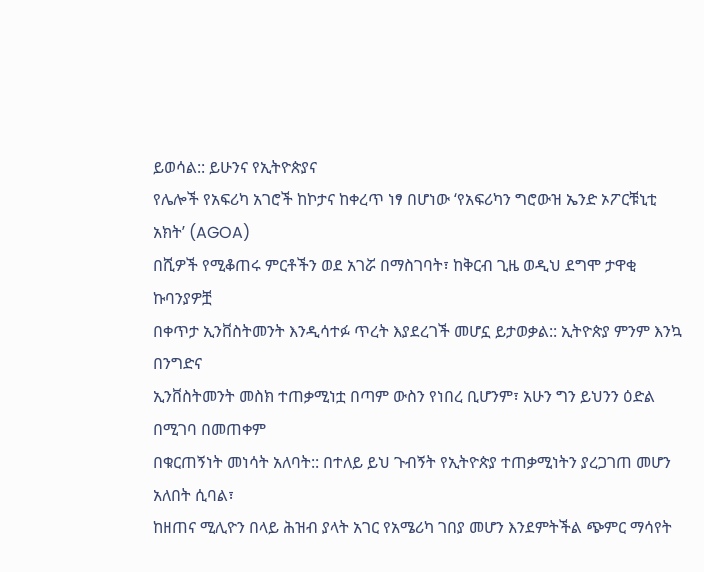ይወሳል:: ይሁንና የኢትዮጵያና
የሌሎች የአፍሪካ አገሮች ከኮታና ከቀረጥ ነፃ በሆነው ‘የአፍሪካን ግሮውዝ ኤንድ ኦፖርቹኒቲ አክት’ (AGOA)
በሺዎች የሚቆጠሩ ምርቶችን ወደ አገሯ በማስገባት፣ ከቅርብ ጊዜ ወዲህ ደግሞ ታዋቂ ኩባንያዎቿ
በቀጥታ ኢንቨስትመንት እንዲሳተፉ ጥረት እያደረገች መሆኗ ይታወቃል:: ኢትዮጵያ ምንም እንኳ በንግድና
ኢንቨስትመንት መስክ ተጠቃሚነቷ በጣም ውስን የነበረ ቢሆንም፣ አሁን ግን ይህንን ዕድል በሚገባ በመጠቀም
በቁርጠኝነት መነሳት አለባት:: በተለይ ይህ ጉብኝት የኢትዮጵያ ተጠቃሚነትን ያረጋገጠ መሆን አለበት ሲባል፣
ከዘጠና ሚሊዮን በላይ ሕዝብ ያላት አገር የአሜሪካ ገበያ መሆን እንደምትችል ጭምር ማሳየት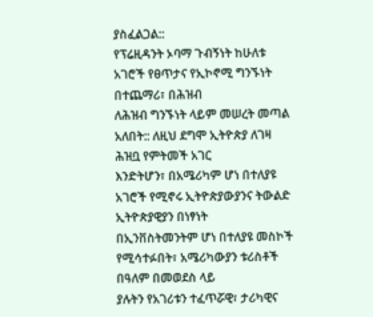ያስፈልጋል::
የፕሬዚዳንት ኦባማ ጉብኝነት ከሁለቱ አገሮች የፀጥታና የኢኮኖሚ ግንኙነት በተጨማሪ፣ በሕዝብ
ለሕዝብ ግንኙነት ላይም መሠረት መጣል አለበት:: ለዚህ ደግሞ ኢትዮጵያ ለገዛ ሕዝቧ የምትመች አገር
እንድትሆን፣ በአሜሪካም ሆነ በተለያዩ አገሮች የሚኖሩ ኢትዮጵያውያንና ትውልድ ኢትዮጵያዊያን በነፃነት
በኢንቨስትመንትም ሆነ በተለያዩ መስኮች የሚሳተፉበት፣ አሜሪካውያን ቱሪስቶች በዓለም በመወደስ ላይ
ያሉትን የአገሪቱን ተፈጥሯዊ፣ ታሪካዊና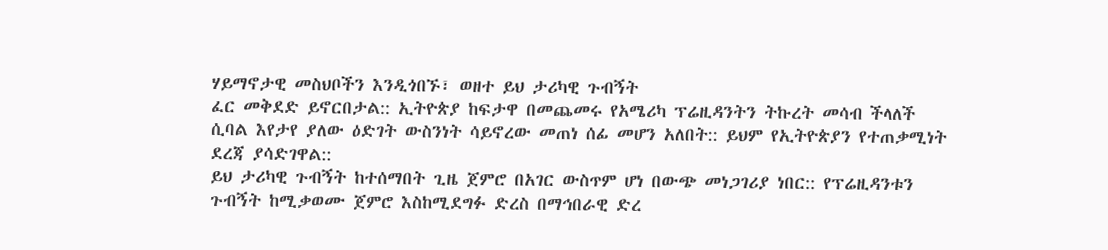ሃይማኖታዊ መስህቦችን እንዲጎበኙ፣ ወዘተ ይህ ታሪካዊ ጉብኝት
ፈር መቅደድ ይኖርበታል:: ኢትዮጵያ ከፍታዋ በመጨመሩ የአሜሪካ ፕሬዚዳንትን ትኩረት መሳብ ችላለች
ሲባል እየታየ ያለው ዕድገት ውስንነት ሳይኖረው መጠነ ሰፊ መሆን አለበት:: ይህም የኢትዮጵያን የተጠቃሚነት
ደረጃ ያሳድገዋል::
ይህ ታሪካዊ ጉብኝት ከተሰማበት ጊዜ ጀምሮ በአገር ውስጥም ሆነ በውጭ መነጋገሪያ ነበር:: የፕሬዚዳንቱን
ጉብኝት ከሚቃወሙ ጀምሮ እስከሚደግፉ ድረስ በማኅበራዊ ድረ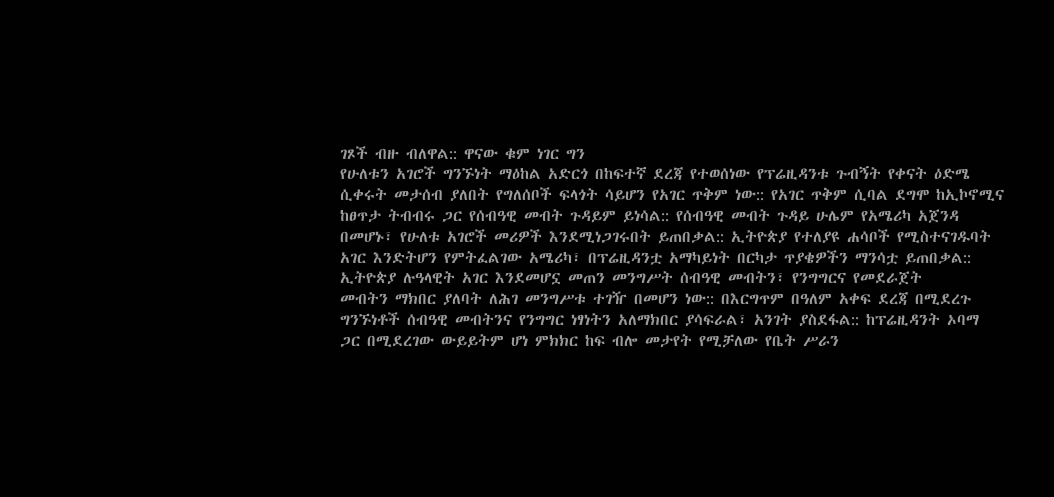ገጾች ብዙ ብለዋል:: ዋናው ቁም ነገር ግን
የሁለቱን አገሮች ግንኙነት ማዕከል አድርጎ በከፍተኛ ደረጃ የተወሰነው የፕሬዚዳንቱ ጉብኝት የቀናት ዕድሜ
ሲቀሩት መታሰብ ያለበት የግለሰቦች ፍላጎት ሳይሆን የአገር ጥቅም ነው:: የአገር ጥቅም ሲባል ደግሞ ከኢኮኖሚና
ከፀጥታ ትብብሩ ጋር የሰብዓዊ መብት ጉዳይም ይነሳል:: የሰብዓዊ መብት ጉዳይ ሁሌም የአሜሪካ አጀንዳ
በመሆኑ፣ የሁለቱ አገሮች መሪዎች እንደሚነጋገሩበት ይጠበቃል:: ኢትዮጵያ የተለያዩ ሐሳቦች የሚስተናገዱባት
አገር እንድትሆን የምትፈልገው አሜሪካ፣ በፕሬዚዳንቷ አማካይነት በርካታ ጥያቄዎችን ማንሳቷ ይጠበቃል::
ኢትዮጵያ ሉዓላዊት አገር እንደመሆኗ መጠን መንግሥት ሰብዓዊ መብትን፣ የንግግርና የመደራጀት
መብትን ማክበር ያለባት ለሕገ መንግሥቱ ተገዥ በመሆን ነው:: በእርግጥም በዓለም አቀፍ ደረጃ በሚደረጉ
ግንኙነቶች ሰብዓዊ መብትንና የንግግር ነፃነትን አለማክበር ያሳፍራል፣ አንገት ያስደፋል:: ከፕሬዚዳንት ኦባማ
ጋር በሚደረገው ውይይትም ሆነ ምክክር ከፍ ብሎ መታየት የሚቻለው የቤት ሥራን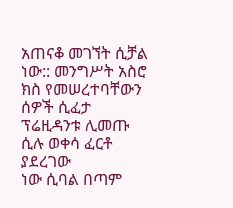አጠናቆ መገኘት ሲቻል
ነው:: መንግሥት አስሮ ክስ የመሠረተባቸውን ሰዎች ሲፈታ ፕሬዚዳንቱ ሊመጡ ሲሉ ወቀሳ ፈርቶ ያደረገው
ነው ሲባል በጣም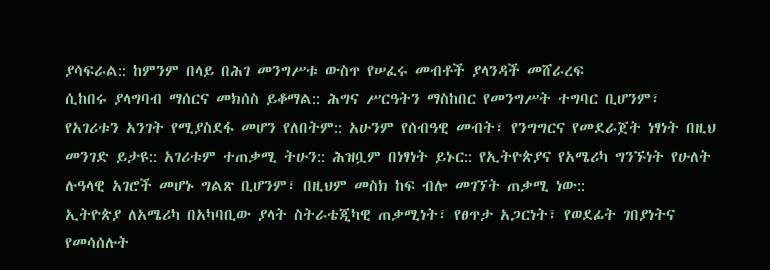ያሳፍራል:: ከምንም በላይ በሕገ መንግሥቱ ውስጥ የሠፈሩ መብቶች ያላንዳች መሸራረፍ
ሲከበሩ ያላግባብ ማሰርና መክሰስ ይቆማል:: ሕግና ሥርዓትን ማስከበር የመንግሥት ተግባር ቢሆንም፣
የአገሪቱን አንገት የሚያስደፋ መሆን የለበትም:: አሁንም የሰብዓዊ መብት፣ የንግግርና የመደራጀት ነፃነት በዚህ
መንገድ ይታዩ:: አገሪቱም ተጠቃሚ ትሁን:: ሕዝቧም በነፃነት ይኑር:: የኢትዮጵያና የአሜሪካ ግንኙነት የሁለት
ሉዓላዊ አገሮች መሆኑ ግልጽ ቢሆንም፣ በዚህም መስክ ከፍ ብሎ መገኘት ጠቃሚ ነው::
ኢትዮጵያ ለአሜሪካ በአካባቢው ያላት ስትራቴጂካዊ ጠቃሚነት፣ የፀጥታ አጋርነት፣ የወደፊት ገበያነትና
የመሳሰሉት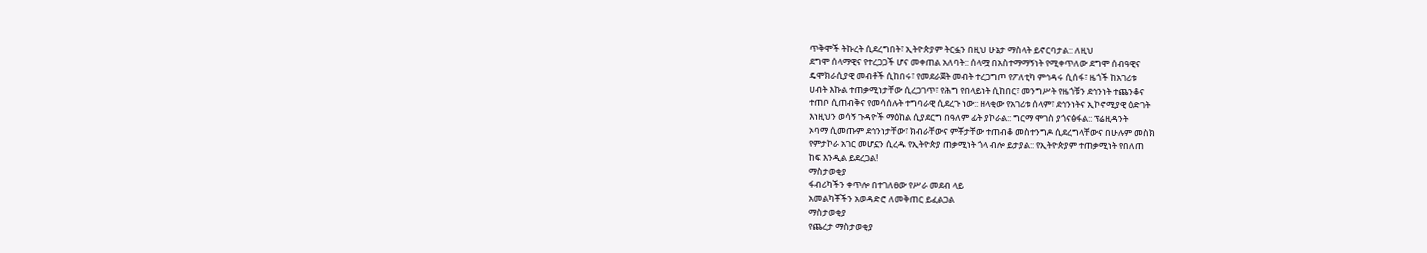ጥቅሞች ትኩረት ሲደረግበት፣ ኢትዮጵያም ትርፏን በዚህ ሁኔታ ማስላት ይኖርባታል:: ለዚህ
ደግሞ ሰላማዊና የተረጋጋች ሆና መቀጠል አለባት:: ሰላሟ በአስተማማኝነት የሚቀጥለው ደግሞ ሰብዓዊና
ዴሞክራሲያዊ መብቶች ሲከበሩ፣ የመደራጀት መብት ተረጋግጦ የፖለቲካ ምኅዳሩ ሲሰፋ፣ ዜጎች ከአገሪቱ
ሀብት እኩል ተጠቃሚነታቸው ሲረጋገጥ፣ የሕግ የበላይነት ሲከበር፣ መንግሥት የዜጎቹን ደኅንነት ተጨንቆና
ተጠቦ ሲጠብቅና የመሳሰሉት ተግባራዊ ሲደረጉ ነው:: ዘላቂው የአገሪቱ ሰላም፣ ደኅንነትና ኢኮኖሚያዊ ዕድገት
እነዚህን ወሳኝ ጉዳዮች ማዕከል ሲያደርግ በዓለም ፊት ያኮራል:: ግርማ ሞገስ ያጎናፅፋል:: ፕሬዚዳንት
ኦባማ ሲመጡም ደኅንነታቸው፣ ክብራቸውና ምቾታቸው ተጠብቆ መስተንግዶ ሲደረግላቸውና በሁሉም መስክ
የምታኮራ አገር መሆኗን ሲረዱ የኢትዮጵያ ጠቃሚነት ጎላ ብሎ ይታያል:: የኢትዮጵያም ተጠቃሚነት የበለጠ
ከፍ እንዲል ይደረጋል!
ማስታወቂያ
ፋብሪካችን ቀጥሎ በተገለፀው የሥራ መደብ ላይ
አመልካቾችን አወዳድሮ ለመቅጠር ይፈልጋል
ማስታወቂያ
የጨረታ ማስታወቂያ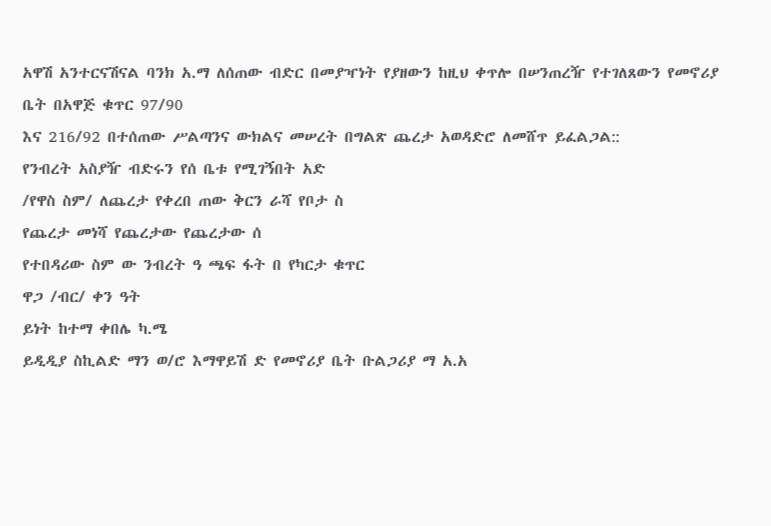አዋሽ አንተርናሽናል ባንክ አ.ማ ለሰጠው ብድር በመያዣነት የያዘውን ከዚህ ቀጥሎ በሠንጠረዥ የተገለጸውን የመኖሪያ ቤት በአዋጅ ቁጥር 97/90
እና 216/92 በተሰጠው ሥልጣንና ውክልና መሠረት በግልጽ ጨረታ አወዳድሮ ለመሸጥ ይፈልጋል::
የንብረት አስያዥ ብድሩን የሰ ቤቱ የሚገኝበት አድ
/የዋስ ስም/ ለጨረታ የቀረበ ጠው ቅርን ራሻ የቦታ ስ
የጨረታ መነሻ የጨረታው የጨረታው ሰ
የተበዳሪው ስም ው ንብረት ዓ ጫፍ ፋት በ የካርታ ቁጥር
ዋጋ /ብር/ ቀን ዓት
ይነት ከተማ ቀበሌ ካ.ሜ
ይዲዲያ ስኪልድ ማን ወ/ሮ እማዋይሽ ድ የመኖሪያ ቤት ቡልጋሪያ ማ አ.አ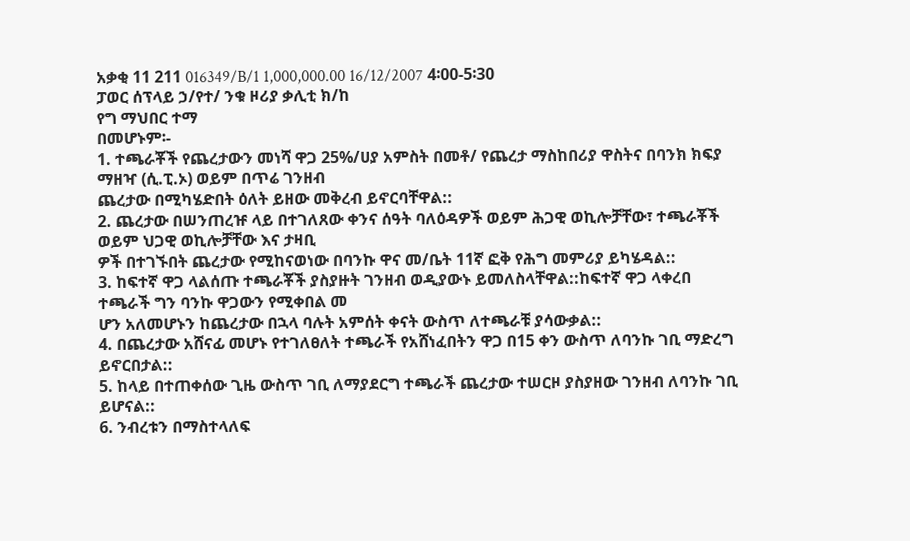አቃቂ 11 211 016349/B/1 1,000,000.00 16/12/2007 4፡00-5፡30
ፓወር ሰፕላይ ኃ/የተ/ ንቁ ዞሪያ ቃሊቲ ክ/ከ
የግ ማህበር ተማ
በመሆኑም፡-
1. ተጫራቾች የጨረታውን መነሻ ዋጋ 25%/ሀያ አምስት በመቶ/ የጨረታ ማስከበሪያ ዋስትና በባንክ ክፍያ ማዘዣ (ሲ.ፒ.ኦ) ወይም በጥሬ ገንዘብ
ጨረታው በሚካሄድበት ዕለት ይዘው መቅረብ ይኖርባቸዋል::
2. ጨረታው በሠንጠረዡ ላይ በተገለጸው ቀንና ሰዓት ባለዕዳዎች ወይም ሕጋዊ ወኪሎቻቸው፣ ተጫራቾች ወይም ህጋዊ ወኪሎቻቸው እና ታዛቢ
ዎች በተገኙበት ጨረታው የሚከናወነው በባንኩ ዋና መ/ቤት 11ኛ ፎቅ የሕግ መምሪያ ይካሄዳል::
3. ከፍተኛ ዋጋ ላልሰጡ ተጫራቾች ያስያዙት ገንዘብ ወዲያውኑ ይመለስላቸዋል::ከፍተኛ ዋጋ ላቀረበ ተጫራች ግን ባንኩ ዋጋውን የሚቀበል መ
ሆን አለመሆኑን ከጨረታው በኋላ ባሉት አምሰት ቀናት ውስጥ ለተጫራቹ ያሳውቃል::
4. በጨረታው አሸናፊ መሆኑ የተገለፀለት ተጫራች የአሸነፈበትን ዋጋ በ15 ቀን ውስጥ ለባንኩ ገቢ ማድረግ ይኖርበታል::
5. ከላይ በተጠቀሰው ጊዜ ውስጥ ገቢ ለማያደርግ ተጫራች ጨረታው ተሠርዞ ያስያዘው ገንዘብ ለባንኩ ገቢ ይሆናል::
6. ንብረቱን በማስተላለፍ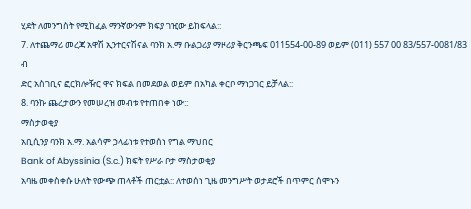ሂደት ለመንግስት የሚከፈል ማንኛውንም ክፍያ ገዢው ይከፍላል::
7. ለተጨማሪ መረጃ አዋሽ ኢንተርናሽናል ባንክ አ.ማ ቡልጋሪያ ማዞሪያ ቅርንጫፍ 011554-00-89 ወይም (011) 557 00 83/557-0081/83 ብ
ድር አስገቢና ፎርክሎዥር ዋና ክፍል በመደወል ወይም በአካል ቀርቦ ማነጋገር ይቻላል::
8. ባንኩ ጨረታውን የመሠረዝ መብቱ የተጠበቀ ነው::
ማስታወቂያ
አቢሲንያ ባንክ አ.ማ. አልሳም ኃላፊነቱ የተወሰነ የግል ማህበር
Bank of Abyssinia (S.c.) ክፍት የሥራ ቦታ ማስታወቂያ
አባዜ መቀስቀሱ ሁለት የውጭ ጠላቶች ጠርቷል:: ለተወሰነ ጊዜ መንግሥት ወታደሮች በጥምር ሰሞኑን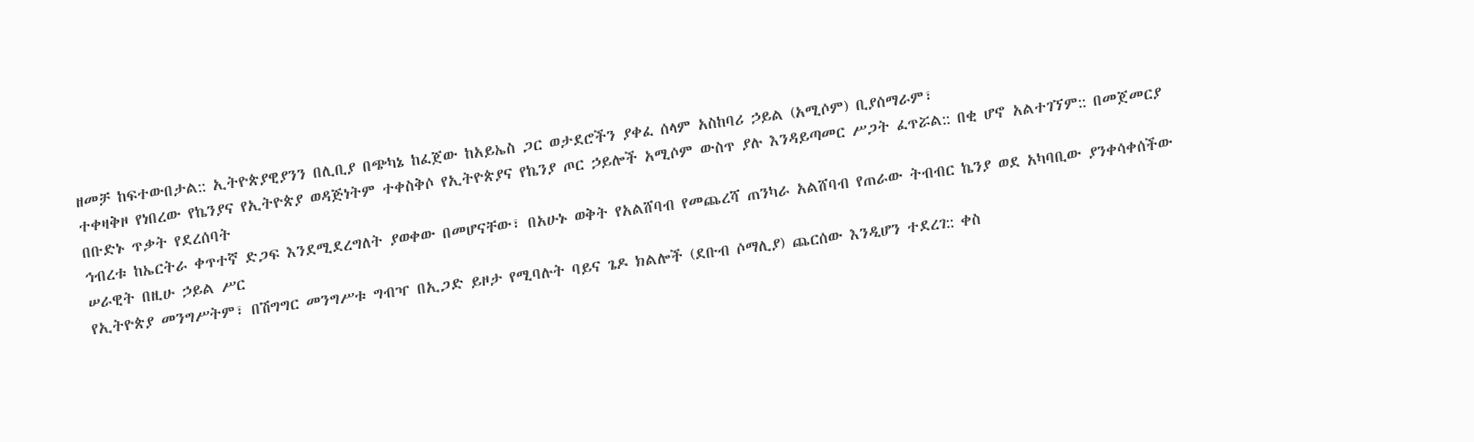ዘመቻ ከፍተውበታል:: ኢትዮጵያዊያንን በሊቢያ በጭካኔ ከፈጀው ከአይኤስ ጋር ወታደሮችን ያቀፈ ሰላም አስከባሪ ኃይል (አሚሶም) ቢያሰማራም፣
ተቀዛቅዞ የነበረው የኬንያና የኢትዮጵያ ወዳጅነትም ተቀስቅሶ የኢትዮጵያና የኬንያ ጦር ኃይሎች አሚሶም ውስጥ ያሉ እንዳይጣመር ሥጋት ፈጥሯል:: በቂ ሆኖ አልተገኘም:: በመጀመርያ በቡድኑ ጥቃት የደረሰባት
ኅብረቱ ከኤርትራ ቀጥተኛ ድጋፍ እንደሚደረግለት ያወቀው በመሆናቸው፣ በአሁኑ ወቅት የአልሸባብ የመጨረሻ ጠንካራ አልሸባብ የጠራው ትብብር ኬንያ ወደ አካባቢው ያንቀሳቀሰችው ሠራዊት በዚሁ ኃይል ሥር
የኢትዮጵያ መንግሥትም፣ በሽግግር መንግሥቱ ግብዣ በኢጋድ ይዞታ የሚባሉት ባይና ጌዶ ክልሎች (ደቡብ ሶማሊያ) ጨርሰው እንዲሆን ተደረገ:: ቀስ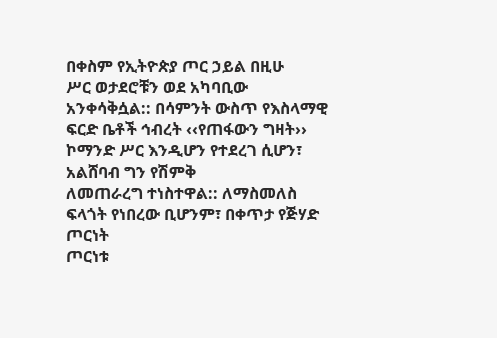በቀስም የኢትዮጵያ ጦር ኃይል በዚሁ
ሥር ወታደሮቹን ወደ አካባቢው አንቀሳቅሷል:: በሳምንት ውስጥ የእስላማዊ ፍርድ ቤቶች ኅብረት ‹‹የጠፋውን ግዛት›› ኮማንድ ሥር እንዲሆን የተደረገ ሲሆን፣ አልሸባብ ግን የሽምቅ
ለመጠራረግ ተነስተዋል:: ለማስመለስ ፍላጎት የነበረው ቢሆንም፣ በቀጥታ የጅሃድ ጦርነት
ጦርነቱ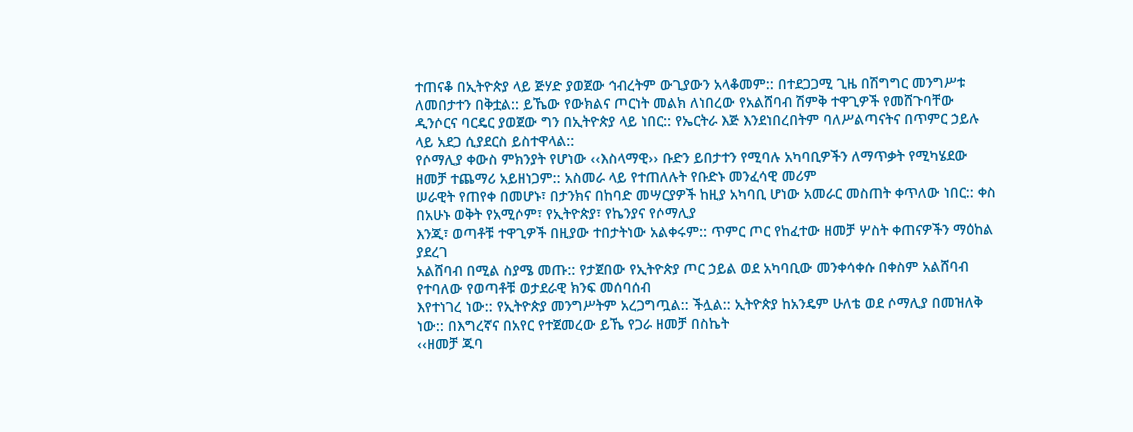ተጠናቆ በኢትዮጵያ ላይ ጅሃድ ያወጀው ኅብረትም ውጊያውን አላቆመም:: በተደጋጋሚ ጊዜ በሽግግር መንግሥቱ
ለመበታተን በቅቷል:: ይኼው የውክልና ጦርነት መልክ ለነበረው የአልሸባብ ሽምቅ ተዋጊዎች የመሸጉባቸው ዲንሶርና ባርዴር ያወጀው ግን በኢትዮጵያ ላይ ነበር:: የኤርትራ እጅ እንደነበረበትም ባለሥልጣናትና በጥምር ኃይሉ ላይ አደጋ ሲያደርስ ይስተዋላል::
የሶማሊያ ቀውስ ምክንያት የሆነው ‹‹እስላማዊ›› ቡድን ይበታተን የሚባሉ አካባቢዎችን ለማጥቃት የሚካሄደው ዘመቻ ተጨማሪ አይዘነጋም:: አስመራ ላይ የተጠለሉት የቡድኑ መንፈሳዊ መሪም
ሠራዊት የጠየቀ በመሆኑ፣ በታንክና በከባድ መሣርያዎች ከዚያ አካባቢ ሆነው አመራር መስጠት ቀጥለው ነበር:: ቀስ በአሁኑ ወቅት የአሚሶም፣ የኢትዮጵያ፣ የኬንያና የሶማሊያ
እንጂ፣ ወጣቶቹ ተዋጊዎች በዚያው ተበታትነው አልቀሩም:: ጥምር ጦር የከፈተው ዘመቻ ሦስት ቀጠናዎችን ማዕከል ያደረገ
አልሸባብ በሚል ስያሜ መጡ:: የታጀበው የኢትዮጵያ ጦር ኃይል ወደ አካባቢው መንቀሳቀሱ በቀስም አልሸባብ የተባለው የወጣቶቹ ወታደራዊ ክንፍ መሰባሰብ
እየተነገረ ነው:: የኢትዮጵያ መንግሥትም አረጋግጧል:: ችሏል:: ኢትዮጵያ ከአንዴም ሁለቴ ወደ ሶማሊያ በመዝለቅ ነው:: በእግረኛና በአየር የተጀመረው ይኼ የጋራ ዘመቻ በስኬት
‹‹ዘመቻ ጁባ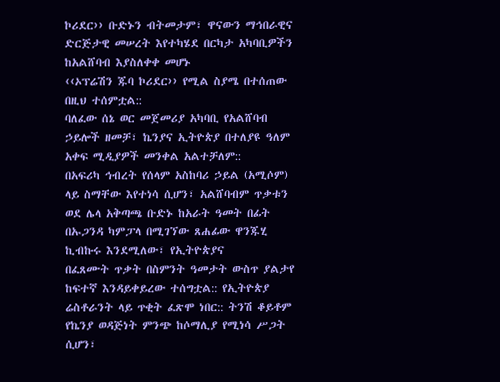ኮሪደር›› ቡድኑን ብትመታም፣ ዋናውን ማኅበራዊና ድርጅታዊ መሠረት እየተካሄደ በርካታ አካባቢዎችን ከአልሸባብ እያስለቀቀ መሆኑ
‹‹ኦፕሬሽን ጁባ ኮሪደር›› የሚል ስያሜ በተሰጠው በዚህ ተሰምቷል::
ባለፈው ሰኔ ወር መጀመሪያ አካባቢ የአልሸባብ ኃይሎች ዘመቻ፣ ኬንያና ኢትዮጵያ በተለያዩ ዓለም አቀፍ ሚዲያዎች መንቀል አልተቻለም::
በአፍሪካ ኅብረት የሰላም አስከባሪ ኃይል (አሚሶም) ላይ ስማቸው እየተነሳ ሲሆን፣ አልሸባብም ጥቃቱን ወደ ሌላ አቅጣጫ ቡድኑ ከአራት ዓመት በፊት በኡጋንዳ ካምፓላ በሚገኘው ጸሐፊው ዋንጁሂ ኪብኩሩ እንደሚለው፣ የኢትዮጵያና
በፈጸሙት ጥቃት በስምንት ዓመታት ውስጥ ያልታየ ከፍተኛ እንዳይቀይረው ተሰግቷል:: የኢትዮጵያ ሬስቶራንት ላይ ጥቂት ፈጽሞ ነበር:: ትንሽ ቆይቶም የኬንያ ወዳጅነት ምንጭ ከሶማሊያ የሚነሳ ሥጋት ሲሆን፣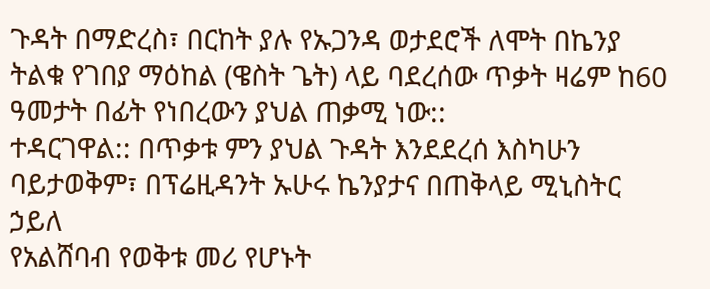ጉዳት በማድረስ፣ በርከት ያሉ የኡጋንዳ ወታደሮች ለሞት በኬንያ ትልቁ የገበያ ማዕከል (ዌስት ጌት) ላይ ባደረሰው ጥቃት ዛሬም ከ60 ዓመታት በፊት የነበረውን ያህል ጠቃሚ ነው::
ተዳርገዋል:: በጥቃቱ ምን ያህል ጉዳት እንደደረሰ እስካሁን ባይታወቅም፣ በፕሬዚዳንት ኡሁሩ ኬንያታና በጠቅላይ ሚኒስትር ኃይለ
የአልሸባብ የወቅቱ መሪ የሆኑት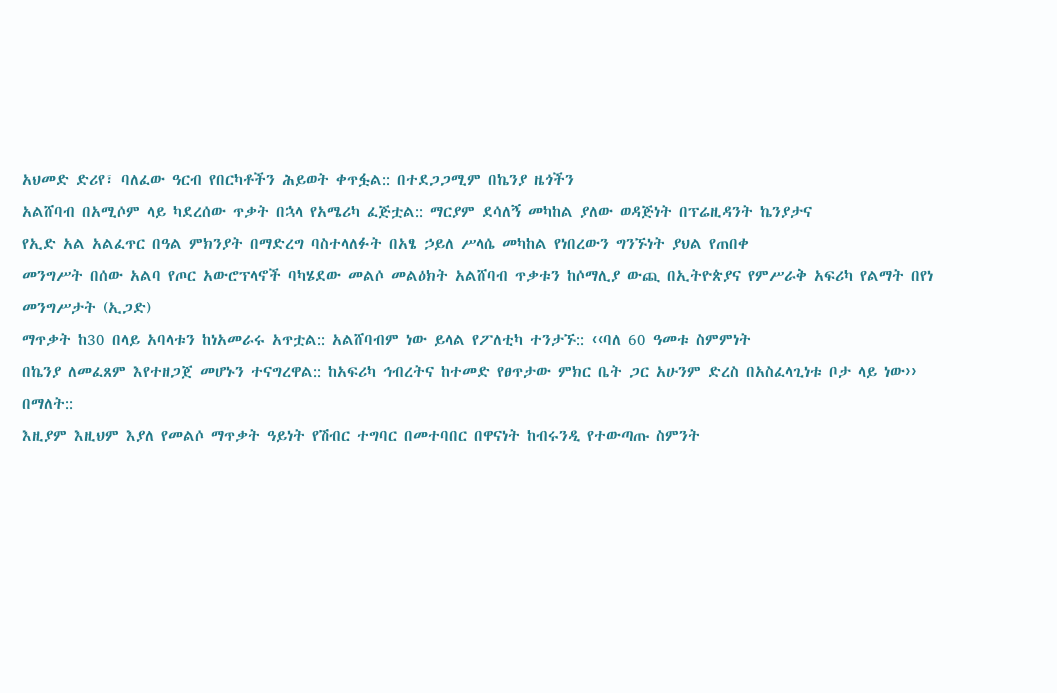አህመድ ድሪየ፣ ባለፈው ዓርብ የበርካቶችን ሕይወት ቀጥፏል:: በተደጋጋሚም በኬንያ ዜጎችን
አልሸባብ በአሚሶም ላይ ካደረሰው ጥቃት በኋላ የአሜሪካ ፈጅቷል:: ማርያም ደሳለኝ መካከል ያለው ወዳጅነት በፕሬዚዳንት ኬንያታና
የኢድ አል አልፈጥር በዓል ምክንያት በማድረግ ባስተላለፉት በአፄ ኃይለ ሥላሴ መካከል የነበረውን ግንኙነት ያህል የጠበቀ
መንግሥት በሰው አልባ የጦር አውሮፕላኖች ባካሄደው መልሶ መልዕክት አልሸባብ ጥቃቱን ከሶማሊያ ውጪ በኢትዮጵያና የምሥራቅ አፍሪካ የልማት በየነ መንግሥታት (ኢጋድ)
ማጥቃት ከ30 በላይ አባላቱን ከነአመራሩ አጥቷል:: አልሸባብም ነው ይላል የፖለቲካ ተንታኙ:: ‹‹ባለ 60 ዓመቱ ስምምነት
በኬንያ ለመፈጸም እየተዘጋጀ መሆኑን ተናግረዋል:: ከአፍሪካ ኅብረትና ከተመድ የፀጥታው ምክር ቤት ጋር አሁንም ድረስ በአስፈላጊነቱ ቦታ ላይ ነው›› በማለት::
እዚያም እዚህም እያለ የመልሶ ማጥቃት ዓይነት የሽብር ተግባር በመተባበር በዋናነት ከብሩንዲ የተውጣጡ ስምንት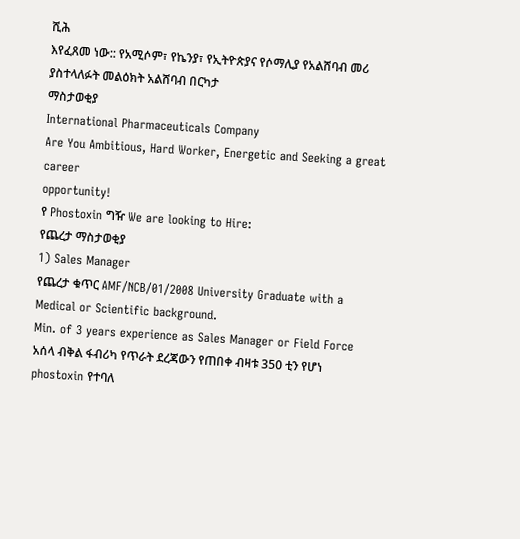ሺሕ
እየፈጸመ ነው:: የአሚሶም፣ የኬንያ፣ የኢትዮጵያና የሶማሊያ የአልሸባብ መሪ ያስተላለፉት መልዕክት አልሸባብ በርካታ
ማስታወቂያ
International Pharmaceuticals Company
Are You Ambitious, Hard Worker, Energetic and Seeking a great career
opportunity!
የ Phostoxin ግዥ We are looking to Hire:
የጨረታ ማስታወቂያ
1) Sales Manager
የጨረታ ቁጥር AMF/NCB/01/2008 University Graduate with a Medical or Scientific background.
Min. of 3 years experience as Sales Manager or Field Force
አሰላ ብቅል ፋብሪካ የጥራት ደረጃውን የጠበቀ ብዛቱ 350 ቲን የሆነ phostoxin የተባለ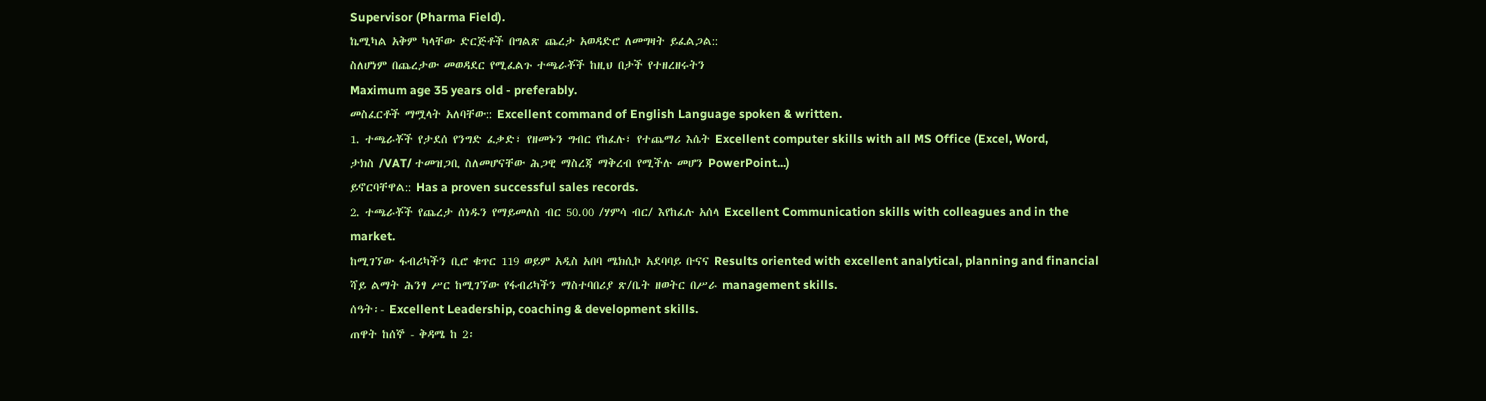Supervisor (Pharma Field).
ኬሚካል አቅም ካላቸው ድርጅቶች በግልጽ ጨረታ አወዳድሮ ለመግዛት ይፈልጋል::
ስለሆነም በጨረታው መወዳደር የሚፈልጉ ተጫራቾች ከዚህ በታች የተዘረዘሩትን
Maximum age 35 years old - preferably.
መስፈርቶች ማሟላት አለባቸው:: Excellent command of English Language spoken & written.
1. ተጫራቾች የታደሰ የንግድ ፈቃድ፣ የዘመኑን ግብር የከፈሉ፣ የተጨማሪ እሴት Excellent computer skills with all MS Office (Excel, Word,
ታክስ /VAT/ ተመዝጋቢ ስለመሆናቸው ሕጋዊ ማስረጃ ማቅረብ የሚችሉ መሆን PowerPoint...)
ይኖርባቸዋል:: Has a proven successful sales records.
2. ተጫራቾች የጨረታ ሰነዱን የማይመለስ ብር 50.00 /ሃምሳ ብር/ እየከፈሉ አሰላ Excellent Communication skills with colleagues and in the market.
ከሚገኘው ፋብሪካችን ቢሮ ቁጥር 119 ወይም አዲስ አበባ ሜክሲኮ አደባባይ ቡናና Results oriented with excellent analytical, planning and financial
ሻይ ልማት ሕንፃ ሥር ከሚገኘው የፋብሪካችን ማስተባበሪያ ጽ/ቤት ዘወትር በሥራ management skills.
ሰዓት፡- Excellent Leadership, coaching & development skills.
ጠዋት ከሰኞ - ቅዳሜ ከ 2፡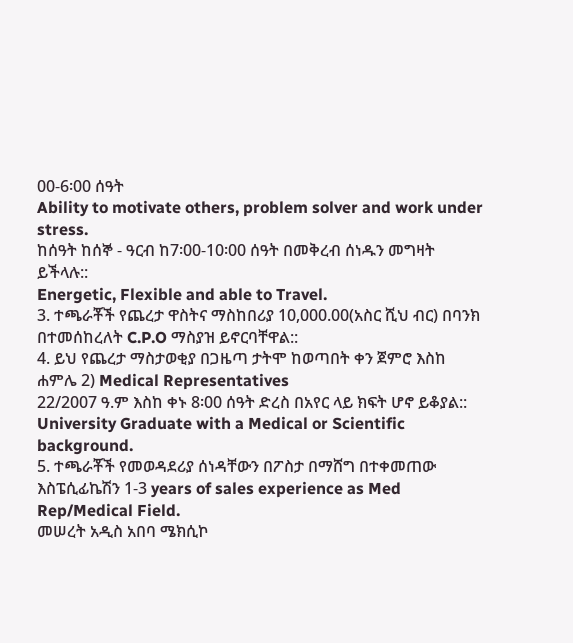00-6፡00 ሰዓት
Ability to motivate others, problem solver and work under stress.
ከሰዓት ከሰኞ - ዓርብ ከ7፡00-10፡00 ሰዓት በመቅረብ ሰነዱን መግዛት
ይችላሉ::
Energetic, Flexible and able to Travel.
3. ተጫራቾች የጨረታ ዋስትና ማስከበሪያ 10,000.00(አስር ሺህ ብር) በባንክ
በተመሰከረለት C.P.O ማስያዝ ይኖርባቸዋል::
4. ይህ የጨረታ ማስታወቂያ በጋዜጣ ታትሞ ከወጣበት ቀን ጀምሮ እስከ ሐምሌ 2) Medical Representatives
22/2007 ዓ.ም እስከ ቀኑ 8፡00 ሰዓት ድረስ በአየር ላይ ክፍት ሆኖ ይቆያል:: University Graduate with a Medical or Scientific background.
5. ተጫራቾች የመወዳደሪያ ሰነዳቸውን በፖስታ በማሸግ በተቀመጠው እስፔሲፊኬሽን 1-3 years of sales experience as Med Rep/Medical Field.
መሠረት አዲስ አበባ ሜክሲኮ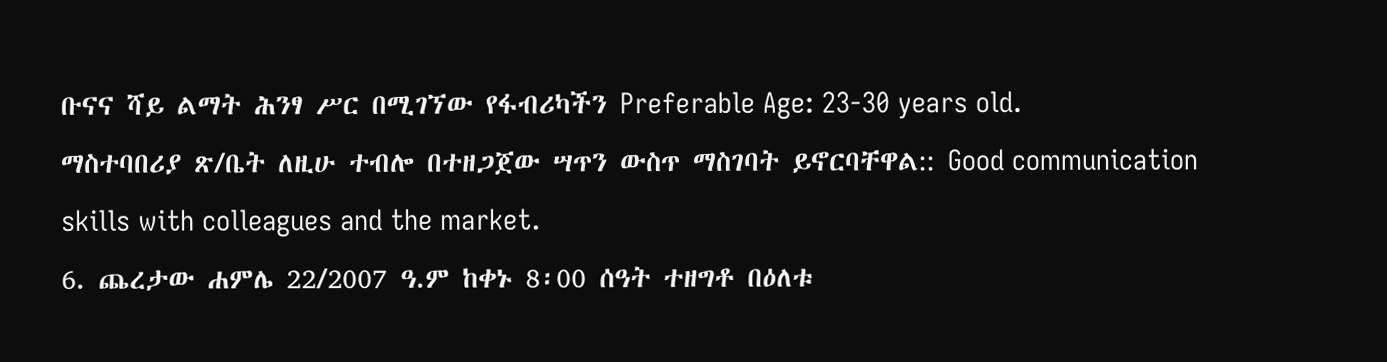ቡናና ሻይ ልማት ሕንፃ ሥር በሚገኘው የፋብሪካችን Preferable Age: 23-30 years old.
ማስተባበሪያ ጽ/ቤት ለዚሁ ተብሎ በተዘጋጀው ሣጥን ውስጥ ማስገባት ይኖርባቸዋል:: Good communication skills with colleagues and the market.
6. ጨረታው ሐምሌ 22/2007 ዓ.ም ከቀኑ 8፡00 ሰዓት ተዘግቶ በዕለቱ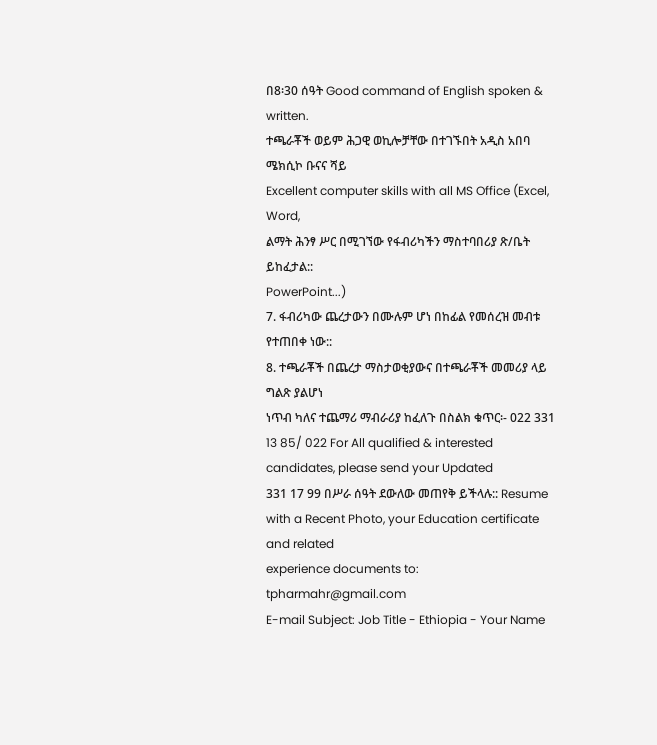በ8፡30 ሰዓት Good command of English spoken & written.
ተጫራቾች ወይም ሕጋዊ ወኪሎቻቸው በተገኙበት አዲስ አበባ ሜክሲኮ ቡናና ሻይ
Excellent computer skills with all MS Office (Excel, Word,
ልማት ሕንፃ ሥር በሚገኘው የፋብሪካችን ማስተባበሪያ ጽ/ቤት ይከፈታል::
PowerPoint...)
7. ፋብሪካው ጨረታውን በሙሉም ሆነ በከፊል የመሰረዝ መብቱ የተጠበቀ ነው::
8. ተጫራቾች በጨረታ ማስታወቂያውና በተጫራቾች መመሪያ ላይ ግልጽ ያልሆነ
ነጥብ ካለና ተጨማሪ ማብራሪያ ከፈለጉ በስልክ ቁጥር፡- 022 331 13 85/ 022 For All qualified & interested candidates, please send your Updated
331 17 99 በሥራ ሰዓት ደውለው መጠየቅ ይችላሉ:: Resume with a Recent Photo, your Education certificate and related
experience documents to: tpharmahr@gmail.com
E-mail Subject: Job Title - Ethiopia - Your Name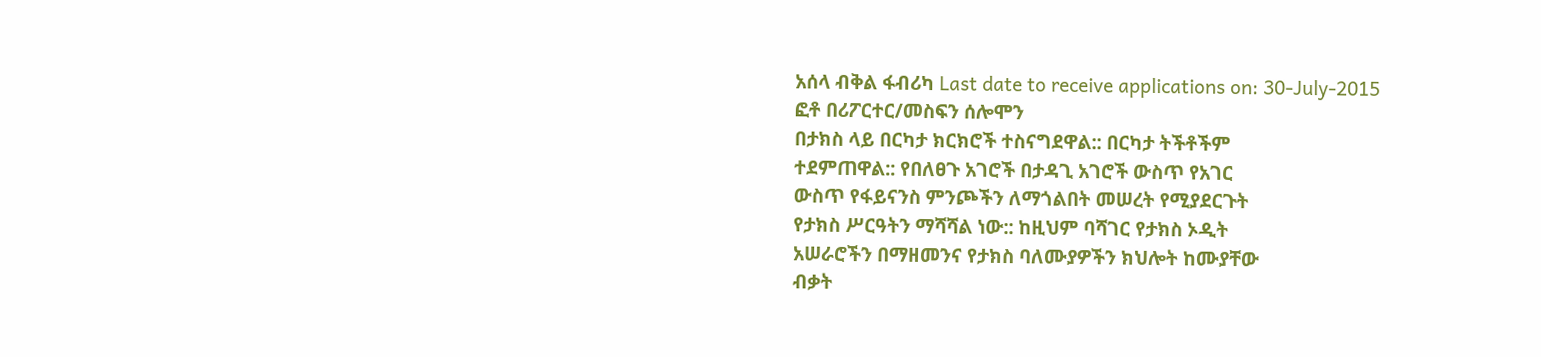አሰላ ብቅል ፋብሪካ Last date to receive applications on: 30-July-2015
ፎቶ በሪፖርተር/መስፍን ሰሎሞን
በታክስ ላይ በርካታ ክርክሮች ተስናግደዋል:: በርካታ ትችቶችም
ተደምጠዋል:: የበለፀጉ አገሮች በታዳጊ አገሮች ውስጥ የአገር
ውስጥ የፋይናንስ ምንጮችን ለማጎልበት መሠረት የሚያደርጉት
የታክስ ሥርዓትን ማሻሻል ነው:: ከዚህም ባሻገር የታክስ ኦዲት
አሠራሮችን በማዘመንና የታክስ ባለሙያዎችን ክህሎት ከሙያቸው
ብቃት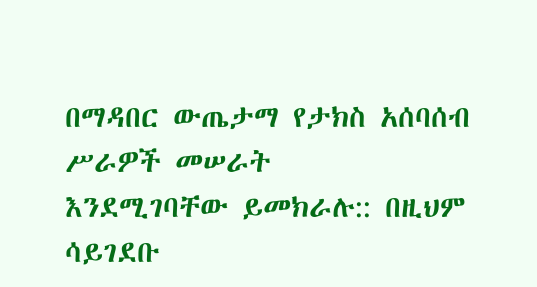በማዳበር ውጤታማ የታክስ አሰባሰብ ሥራዎች መሠራት
እንደሚገባቸው ይመክራሉ:: በዚህም ሳይገደቡ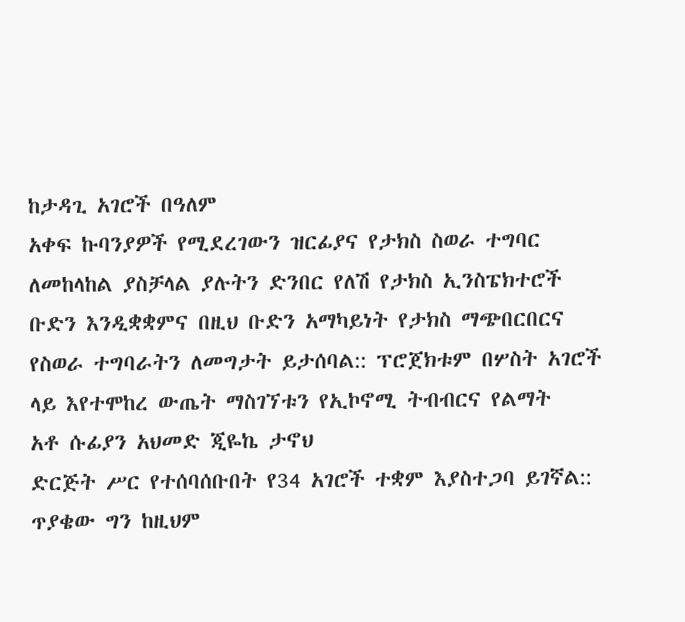ከታዳጊ አገሮች በዓለም
አቀፍ ኩባንያዎች የሚደረገውን ዝርፊያና የታክስ ስወራ ተግባር
ለመከላከል ያስቻላል ያሉትን ድንበር የለሽ የታክስ ኢንስፔክተሮች
ቡድን እንዲቋቋምና በዚህ ቡድን አማካይነት የታክስ ማጭበርበርና
የስወራ ተግባራትን ለመግታት ይታሰባል:: ፕሮጀክቱም በሦስት አገሮች
ላይ እየተሞከረ ውጤት ማስገኘቱን የኢኮኖሚ ትብብርና የልማት
አቶ ሱፊያን አህመድ ጂዬኬ ታኖህ
ድርጅት ሥር የተሰባሰቡበት የ34 አገሮች ተቋም እያስተጋባ ይገኛል::
ጥያቄው ግን ከዚህም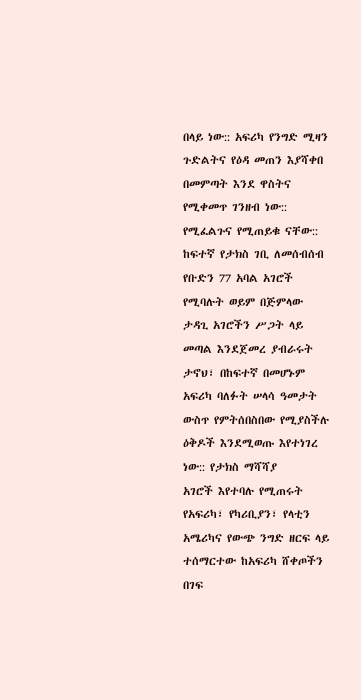በላይ ነው:: አፍሪካ የንግድ ሚዛን ጉድልትና የዕዳ መጠን እያሻቀበ በመምጣት እንደ ዋስትና የሚቀመጥ ገንዘብ ነው:: የሚፈልጉና የሚጠይቁ ናቸው:: ከፍተኛ የታክስ ገቢ ለመሰብሰብ
የቡድን 77 አባል አገሮች የሚባሉት ወይም በጅምላው ታዳጊ አገሮችን ሥጋት ላይ መጣል እንደጀመረ ያብራሩት ታኖህ፣ በከፍተኛ በመሆኑም አፍሪካ ባለፉት ሠላሳ ዓመታት ውስጥ የምትሰበስበው የሚያስችሉ ዕቅዶች እንደሚወጡ እየተነገረ ነው:: የታክስ ማሻሻያ
አገሮች እየተባሉ የሚጠሩት የአፍሪካ፣ የካሪቢያን፣ የላቲን አሜሪካና የውጭ ንግድ ዘርፍ ላይ ተሰማርተው ከአፍሪካ ሸቀጦችን በገፍ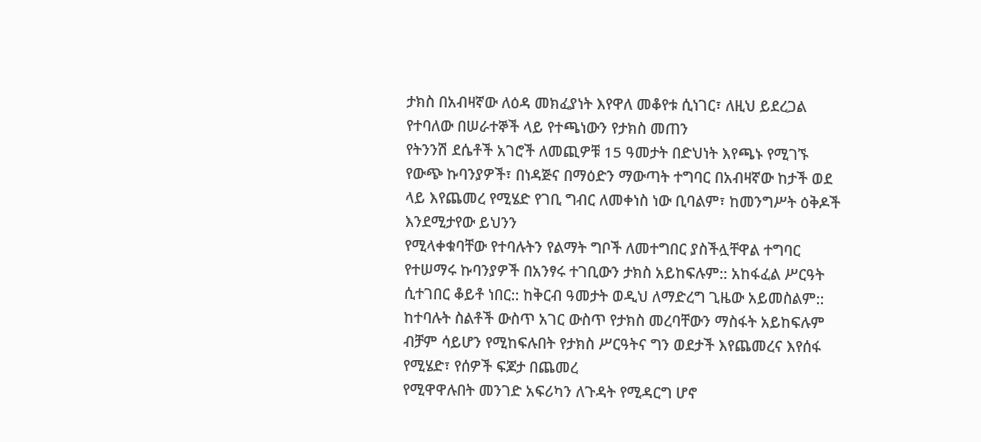ታክስ በአብዛኛው ለዕዳ መክፈያነት እየዋለ መቆየቱ ሲነገር፣ ለዚህ ይደረጋል የተባለው በሠራተኞች ላይ የተጫነውን የታክስ መጠን
የትንንሽ ደሴቶች አገሮች ለመጪዎቹ 15 ዓመታት በድህነት እየጫኑ የሚገኙ የውጭ ኩባንያዎች፣ በነዳጅና በማዕድን ማውጣት ተግባር በአብዛኛው ከታች ወደ ላይ እየጨመረ የሚሄድ የገቢ ግብር ለመቀነስ ነው ቢባልም፣ ከመንግሥት ዕቅዶች እንደሚታየው ይህንን
የሚላቀቁባቸው የተባሉትን የልማት ግቦች ለመተግበር ያስችሏቸዋል ተግባር የተሠማሩ ኩባንያዎች በአንፃሩ ተገቢውን ታክስ አይከፍሉም:: አከፋፈል ሥርዓት ሲተገበር ቆይቶ ነበር:: ከቅርብ ዓመታት ወዲህ ለማድረግ ጊዜው አይመስልም::
ከተባሉት ስልቶች ውስጥ አገር ውስጥ የታክስ መረባቸውን ማስፋት አይከፍሉም ብቻም ሳይሆን የሚከፍሉበት የታክስ ሥርዓትና ግን ወደታች እየጨመረና እየሰፋ የሚሄድ፣ የሰዎች ፍጆታ በጨመረ
የሚዋዋሉበት መንገድ አፍሪካን ለጉዳት የሚዳርግ ሆኖ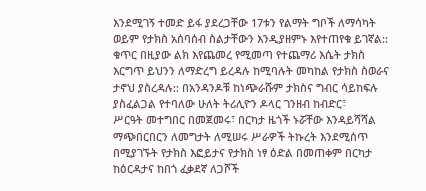እንደሚገኝ ተመድ ይፋ ያደረጋቸው 17ቱን የልማት ግቦች ለማሳካት
ወይም የታክስ አሰባሰብ ስልታቸውን እንዲያዘምኑ እየተጠየቁ ይገኛል:: ቁጥር በዚያው ልክ እየጨመረ የሚመጣ የተጨማሪ እሴት ታክስ
እርግጥ ይህንን ለማድረግ ይረዳሉ ከሚባሉት መካከል የታክስ ስወራና ታኖህ ያስረዳሉ:: በአንዳንዶቹ ከነጭራሹም ታክስና ግብር ሳይከፍሉ ያስፈልጋል የተባለው ሁለት ትሪሊዮን ዶላር ገንዘብ ከብድር፣
ሥርዓት መተግበር በመጀመሩ፣ በርካታ ዜጎች ኑሯቸው እንዳይሻሻል
ማጭበርበርን ለመግታት ለሚሠሩ ሥራዎች ትኩረት እንደሚሰጥ በሚያገኙት የታክስ እፎይታና የታክስ ነፃ ዕድል በመጠቀም በርካታ ከዕርዳታና ከበጎ ፈቃደኛ ለጋሾች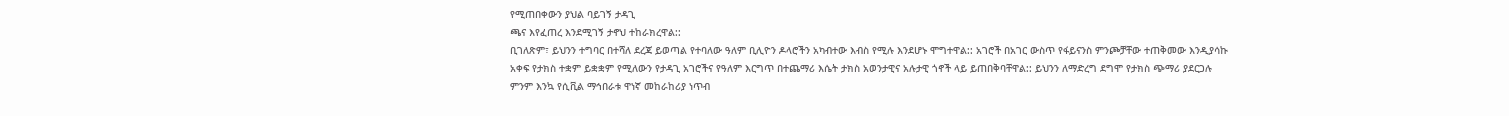የሚጠበቀውን ያህል ባይገኝ ታዳጊ
ጫና እየፈጠረ እንደሚገኝ ታኖህ ተከራክረዋል::
ቢገለጽም፣ ይህንን ተግባር በተሻለ ደረጃ ይወጣል የተባለው ዓለም ቢሊዮን ዶላሮችን አካብተው እብስ የሚሉ እንደሆኑ ሞግተዋል:: አገሮች በአገር ውስጥ የፋይናንስ ምንጮቻቸው ተጠቅመው እንዲያሳኩ
አቀፍ የታክስ ተቋም ይቋቋም የሚለውን የታዳጊ አገሮችና የዓለም እርግጥ በተጨማሪ እሴት ታክስ አወንታዊና አሉታዊ ጎኖች ላይ ይጠበቅባቸዋል:: ይህንን ለማድረግ ደግሞ የታክስ ጭማሪ ያደርጋሉ
ምንም እንኳ የሲቪል ማኅበራቱ ዋነኛ መከራከሪያ ነጥብ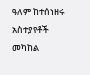ዓለም ከተሰነዘሩ አስተያየቶች መካከል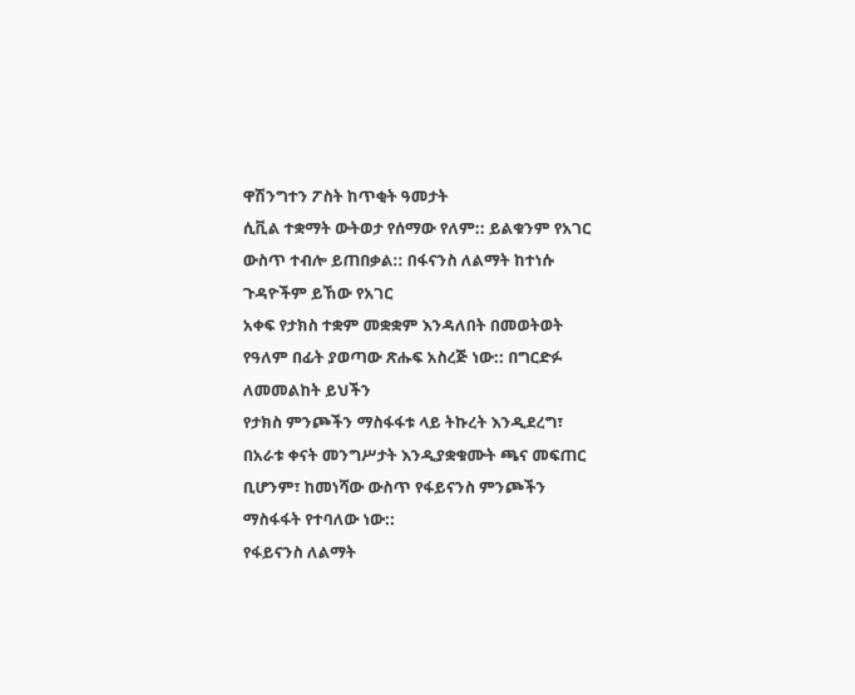ዋሽንግተን ፖስት ከጥቂት ዓመታት
ሲቪል ተቋማት ውትወታ የሰማው የለም:: ይልቁንም የአገር ውስጥ ተብሎ ይጠበቃል:: በፋናንስ ለልማት ከተነሱ ጉዳዮችም ይኸው የአገር
አቀፍ የታክስ ተቋም መቋቋም እንዳለበት በመወትወት የዓለም በፊት ያወጣው ጽሑፍ አስረጅ ነው:: በግርድፉ ለመመልከት ይህችን
የታክስ ምንጮችን ማስፋፋቱ ላይ ትኩረት እንዲደረግ፣ በአራቱ ቀናት መንግሥታት እንዲያቋቁሙት ጫና መፍጠር ቢሆንም፣ ከመነሻው ውስጥ የፋይናንስ ምንጮችን ማስፋፋት የተባለው ነው::
የፋይናንስ ለልማት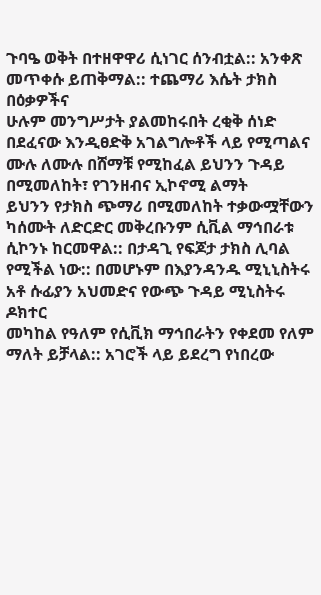ጉባዔ ወቅት በተዘዋዋሪ ሲነገር ሰንብቷል:: አንቀጽ መጥቀሱ ይጠቅማል:: ተጨማሪ እሴት ታክስ በዕቃዎችና
ሁሉም መንግሥታት ያልመከሩበት ረቂቅ ሰነድ በደፈናው እንዲፀድቅ አገልግሎቶች ላይ የሚጣልና ሙሉ ለሙሉ በሸማቹ የሚከፈል ይህንን ጉዳይ በሚመለከት፣ የገንዘብና ኢኮኖሚ ልማት
ይህንን የታክስ ጭማሪ በሚመለከት ተቃውሟቸውን ካሰሙት ለድርድር መቅረቡንም ሲቪል ማኅበራቱ ሲኮንኑ ከርመዋል:: በታዳጊ የፍጆታ ታክስ ሊባል የሚችል ነው:: በመሆኑም በእያንዳንዱ ሚኒኒስትሩ አቶ ሱፊያን አህመድና የውጭ ጉዳይ ሚኒስትሩ ዶክተር
መካከል የዓለም የሲቪክ ማኅበራትን የቀደመ የለም ማለት ይቻላል:: አገሮች ላይ ይደረግ የነበረው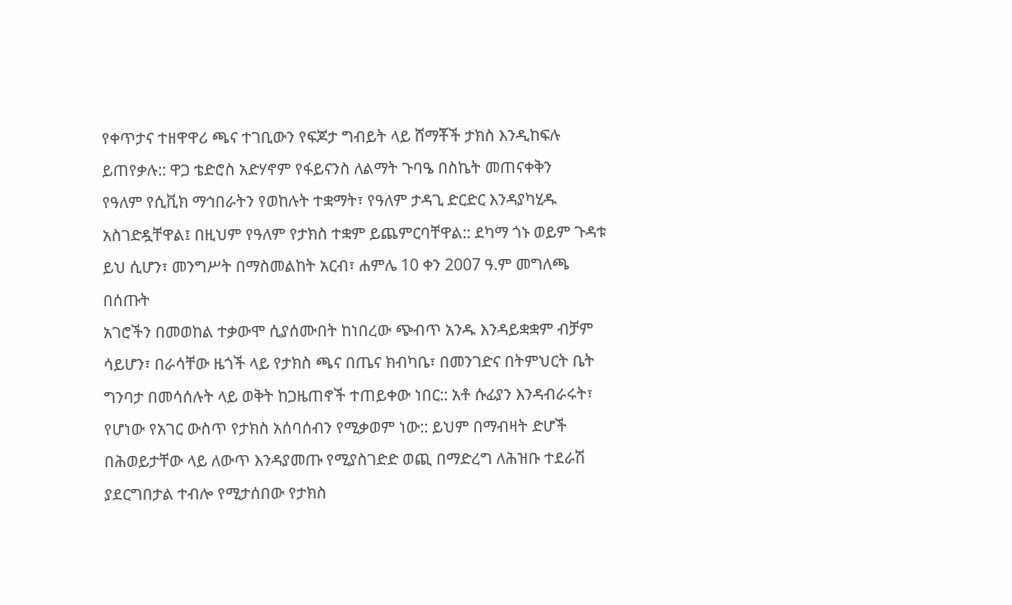የቀጥታና ተዘዋዋሪ ጫና ተገቢውን የፍጆታ ግብይት ላይ ሸማቾች ታክስ እንዲከፍሉ ይጠየቃሉ:: ዋጋ ቴድሮስ አድሃኖም የፋይናንስ ለልማት ጉባዔ በስኬት መጠናቀቅን
የዓለም የሲቪክ ማኅበራትን የወከሉት ተቋማት፣ የዓለም ታዳጊ ድርድር እንዳያካሂዱ አስገድዷቸዋል፤ በዚህም የዓለም የታክስ ተቋም ይጨምርባቸዋል:: ደካማ ጎኑ ወይም ጉዳቱ ይህ ሲሆን፣ መንግሥት በማስመልከት አርብ፣ ሐምሌ 10 ቀን 2007 ዓ.ም መግለጫ በሰጡት
አገሮችን በመወከል ተቃውሞ ሲያሰሙበት ከነበረው ጭብጥ አንዱ እንዳይቋቋም ብቻም ሳይሆን፣ በራሳቸው ዜጎች ላይ የታክስ ጫና በጤና ክብካቤ፣ በመንገድና በትምህርት ቤት ግንባታ በመሳሰሉት ላይ ወቅት ከጋዜጠኖች ተጠይቀው ነበር:: አቶ ሱፊያን እንዳብራሩት፣
የሆነው የአገር ውስጥ የታክስ አሰባሰብን የሚቃወም ነው:: ይህም በማብዛት ድሆች በሕወይታቸው ላይ ለውጥ እንዳያመጡ የሚያስገድድ ወጪ በማድረግ ለሕዝቡ ተደራሽ ያደርግበታል ተብሎ የሚታሰበው የታክስ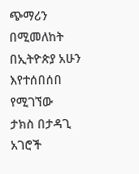ጭማሪን በሚመለከት በኢትዮጵያ አሁን እየተሰበሰበ የሚገኘው
ታክስ በታዳጊ አገሮች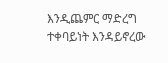እንዲጨምር ማድረግ ተቀባይነት እንዳይኖረው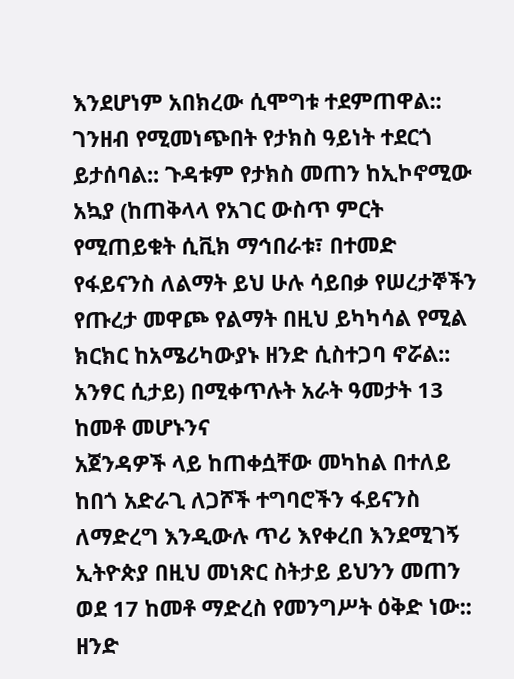እንደሆነም አበክረው ሲሞግቱ ተደምጠዋል:: ገንዘብ የሚመነጭበት የታክስ ዓይነት ተደርጎ ይታሰባል:: ጉዳቱም የታክስ መጠን ከኢኮኖሚው አኳያ (ከጠቅላላ የአገር ውስጥ ምርት
የሚጠይቁት ሲቪክ ማኅበራቱ፣ በተመድ የፋይናንስ ለልማት ይህ ሁሉ ሳይበቃ የሠረታኞችን የጡረታ መዋጮ የልማት በዚህ ይካካሳል የሚል ክርክር ከአሜሪካውያኑ ዘንድ ሲስተጋባ ኖሯል:: አንፃር ሲታይ) በሚቀጥሉት አራት ዓመታት 13 ከመቶ መሆኑንና
አጀንዳዎች ላይ ከጠቀሷቸው መካከል በተለይ ከበጎ አድራጊ ለጋሾች ተግባሮችን ፋይናንስ ለማድረግ እንዲውሉ ጥሪ እየቀረበ እንደሚገኝ ኢትዮጵያ በዚህ መነጽር ስትታይ ይህንን መጠን ወደ 17 ከመቶ ማድረስ የመንግሥት ዕቅድ ነው::
ዘንድ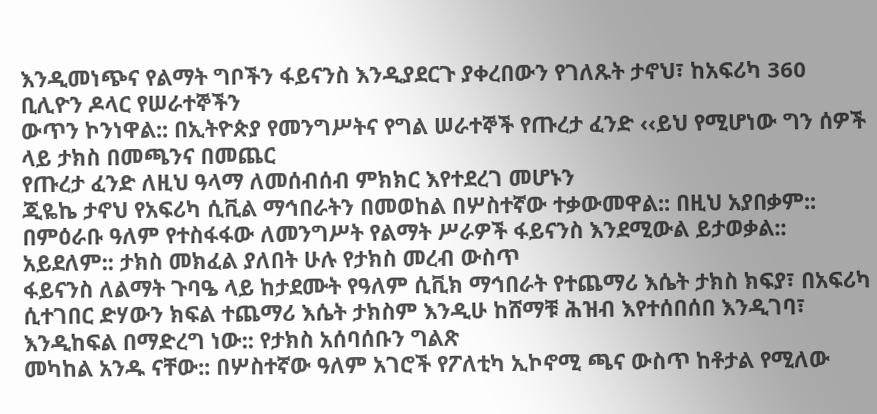እንዲመነጭና የልማት ግቦችን ፋይናንስ እንዲያደርጉ ያቀረበውን የገለጹት ታኖህ፣ ከአፍሪካ 360 ቢሊዮን ዶላር የሠራተኞችን
ውጥን ኮንነዋል:: በኢትዮጵያ የመንግሥትና የግል ሠራተኞች የጡረታ ፈንድ ‹‹ይህ የሚሆነው ግን ሰዎች ላይ ታክስ በመጫንና በመጨር
የጡረታ ፈንድ ለዚህ ዓላማ ለመሰብሰብ ምክክር እየተደረገ መሆኑን
ጂዬኬ ታኖህ የአፍሪካ ሲቪል ማኅበራትን በመወከል በሦስተኛው ተቃውመዋል:: በዚህ አያበቃም:: በምዕራቡ ዓለም የተስፋፋው ለመንግሥት የልማት ሥራዎች ፋይናንስ እንደሚውል ይታወቃል:: አይደለም:: ታክስ መክፈል ያለበት ሁሉ የታክስ መረብ ውስጥ
ፋይናንስ ለልማት ጉባዔ ላይ ከታደሙት የዓለም ሲቪክ ማኅበራት የተጨማሪ እሴት ታክስ ክፍያ፣ በአፍሪካ ሲተገበር ድሃውን ክፍል ተጨማሪ እሴት ታክስም እንዲሁ ከሸማቹ ሕዝብ እየተሰበሰበ እንዲገባ፣ እንዲከፍል በማድረግ ነው:: የታክስ አሰባሰቡን ግልጽ
መካከል አንዱ ናቸው:: በሦስተኛው ዓለም አገሮች የፖለቲካ ኢኮኖሚ ጫና ውስጥ ከቶታል የሚለው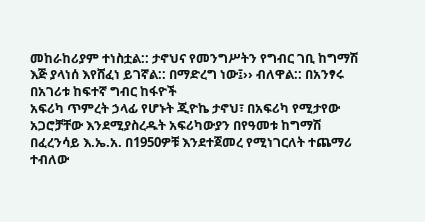መከራከሪያም ተነስቷል:: ታኖህና የመንግሥትን የግብር ገቢ ከግማሽ እጅ ያላነሰ እየሸፈነ ይገኛል:: በማድረግ ነው፤›› ብለዋል:: በአንፃሩ በአገሪቱ ከፍተኛ ግብር ከፋዮች
አፍሪካ ጥምረት ኃላፊ የሆኑት ጂዮኬ ታኖህ፣ በአፍሪካ የሚታየው አጋሮቻቸው እንደሚያስረዱት አፍሪካውያን በየዓመቱ ከግማሽ በፈረንሳይ እ.ኤ.አ. በ1950ዎቹ እንደተጀመረ የሚነገርለት ተጨማሪ ተብለው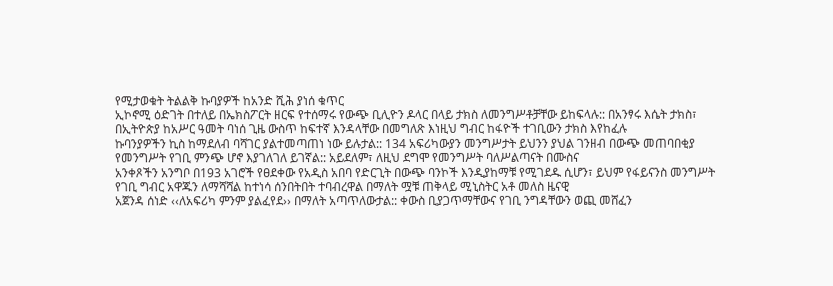የሚታወቁት ትልልቅ ኩባያዎች ከአንድ ሺሕ ያነሰ ቁጥር
ኢኮኖሚ ዕድገት በተለይ በኤክስፖርት ዘርፍ የተሰማሩ የውጭ ቢሊዮን ዶላር በላይ ታክስ ለመንግሥቶቻቸው ይከፍላሉ:: በአንፃሩ እሴት ታክስ፣ በኢትዮጵያ ከአሥር ዓመት ባነሰ ጊዜ ውስጥ ከፍተኛ እንዳላቸው በመግለጽ እነዚህ ግብር ከፋዮች ተገቢውን ታክስ እየከፈሉ
ኩባንያዎችን ኪስ ከማደለብ ባሻገር ያልተመጣጠነ ነው ይሉታል:: 134 አፍሪካውያን መንግሥታት ይህንን ያህል ገንዘብ በውጭ መጠባበቂያ የመንግሥት የገቢ ምንጭ ሆኖ እያገለገለ ይገኛል:: አይደለም፣ ለዚህ ደግሞ የመንግሥት ባለሥልጣናት በሙስና
አንቀጾችን አንግቦ በ193 አገሮች የፀደቀው የአዲስ አበባ የድርጊት በውጭ ባንኮች እንዲያከማቹ የሚገደዱ ሲሆን፣ ይህም የፋይናንስ መንግሥት የገቢ ግብር አዋጁን ለማሻሻል ከተነሳ ሰንበትበት ተባብረዋል በማለት ሟቹ ጠቅላይ ሚኒስትር አቶ መለስ ዜናዊ
አጀንዳ ሰነድ ‹‹ለአፍሪካ ምንም ያልፈየደ›› በማለት አጣጥለውታል:: ቀውስ ቢያጋጥማቸውና የገቢ ንግዳቸውን ወጪ መሸፈን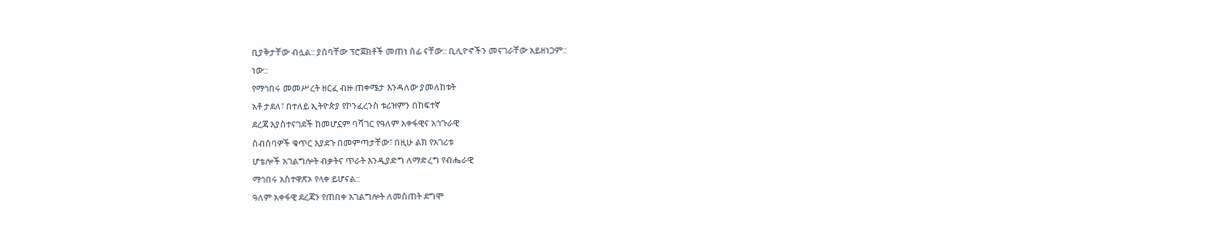ቢያቅታቸው ብሏል:: ያሰባቸው ፕሮጀክቶች መጠነ ሰፊ ናቸው:: ቢሊዮኖችን መናገራቸው አይዘነጋም::
ነው::
የማኅበሩ መመሥረት ዘርፈ ብዙ ጠቀሜታ እንዳለው ያመለከቱት
አቶ ታደለ፣ በተለይ ኢትዮጵያ የኮንፈረንስ ቱሪዝምን በከፍተኛ
ደረጃ እያስተናገደች ከመሆኗም ባሻገር የዓለም አቀፋዊና አኅጉራዊ
ስብሰባዎች ቁጥር እያደጉ በመምጣታቸው፣ በዚሁ ልክ የአገሪቱ
ሆቴሎች አገልግሎት ብቃትና ጥራት እንዲያድግ ለማድረግ የብሔራዊ
ማኅበሩ አስተዋጽኦ የላቀ ይሆናል::
ዓለም አቀፋዊ ደረጃን የጠበቀ አገልግሎት ለመስጠት ደግሞ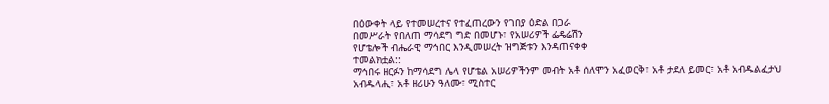በዕውቀት ላይ የተመሠረተና የተፈጠረውን የገበያ ዕድል በጋራ
በመሥራት የበለጠ ማሳደግ ግድ በመሆኑ፣ የአሠሪዎች ፌዴሬሽን
የሆቴሎች ብሔራዊ ማኅበር እንዲመሠረት ዝግጅቱን እንዳጠናቀቀ
ተመልክቷል::
ማኅበሩ ዘርፉን ከማሳደግ ሌላ የሆቴል አሠሪዎችንም መብት አቶ ሰለሞን አፈወርቅ፣ አቶ ታደለ ይመር፣ አቶ አብዱልፈታህ አብዱላሒ፣ አቶ ዘሪሁን ዓለሙ፣ ሚስተር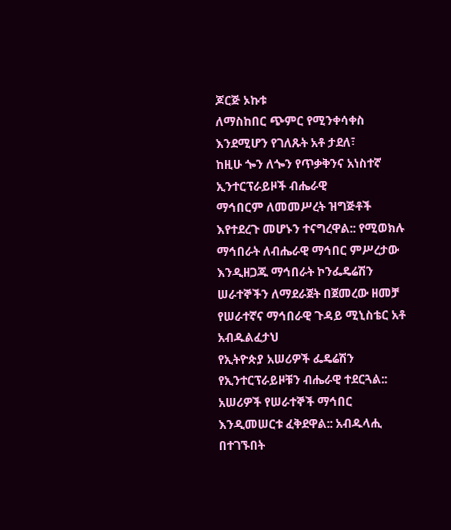ጆርጅ ኦኩቱ
ለማስከበር ጭምር የሚንቀሳቀስ እንደሚሆን የገለጹት አቶ ታደለ፣
ከዚሁ ጐን ለጐን የጥቃቅንና አነስተኛ ኢንተርፕራይዞች ብሔራዊ
ማኅበርም ለመመሥረት ዝግጅቶች እየተደረጉ መሆኑን ተናግረዋል:: የሚወክሉ ማኅበራት ለብሔራዊ ማኅበር ምሥረታው እንዲዘጋጁ ማኅበራት ኮንፌዴሬሽን ሠራተኞችን ለማደራጀት በጀመረው ዘመቻ የሠራተኛና ማኅበራዊ ጉዳይ ሚኒስቴር አቶ አብዱልፈታህ
የኢትዮጵያ አሠሪዎች ፌዴሬሽን የኢንተርፕራይዞቹን ብሔራዊ ተደርጓል:: አሠሪዎች የሠራተኞች ማኅበር እንዲመሠርቱ ፈቅደዋል:: አብዱላሒ በተገኙበት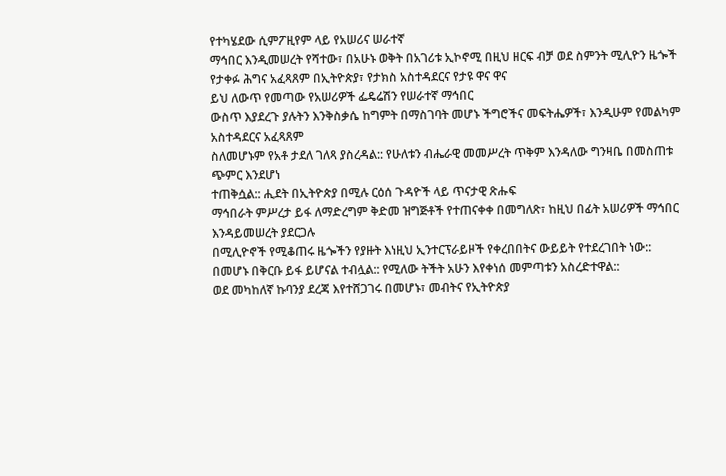የተካሄደው ሲምፖዚየም ላይ የአሠሪና ሠራተኛ
ማኅበር እንዲመሠረት የሻተው፣ በአሁኑ ወቅት በአገሪቱ ኢኮኖሚ በዚህ ዘርፍ ብቻ ወደ ስምንት ሚሊዮን ዜጐች የታቀፉ ሕግና አፈጻጸም በኢትዮጵያ፣ የታክስ አስተዳደርና የታዩ ዋና ዋና
ይህ ለውጥ የመጣው የአሠሪዎች ፌዴሬሽን የሠራተኛ ማኅበር
ውስጥ እያደረጉ ያሉትን እንቅስቃሴ ከግምት በማስገባት መሆኑ ችግሮችና መፍትሔዎች፣ እንዲሁም የመልካም አስተዳደርና አፈጻጸም
ስለመሆኑም የአቶ ታደለ ገለጻ ያስረዳል:: የሁለቱን ብሔራዊ መመሥረት ጥቅም እንዳለው ግንዛቤ በመስጠቱ ጭምር እንደሆነ
ተጠቅሷል:: ሒደት በኢትዮጵያ በሚሉ ርዕሰ ጉዳዮች ላይ ጥናታዊ ጽሑፍ
ማኅበራት ምሥረታ ይፋ ለማድረግም ቅድመ ዝግጅቶች የተጠናቀቀ በመግለጽ፣ ከዚህ በፊት አሠሪዎች ማኅበር እንዳይመሠረት ያደርጋሉ
በሚሊዮኖች የሚቆጠሩ ዜጐችን የያዙት እነዚህ ኢንተርፕራይዞች የቀረበበትና ውይይት የተደረገበት ነው::
በመሆኑ በቅርቡ ይፋ ይሆናል ተብሏል:: የሚለው ትችት አሁን እየቀነሰ መምጣቱን አስረድተዋል::
ወደ መካከለኛ ኩባንያ ደረጃ እየተሸጋገሩ በመሆኑ፣ መብትና የኢትዮጵያ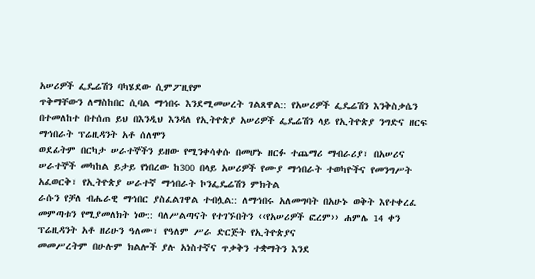አሠሪዎች ፌዴሬሽን ባካሄደው ሲምፖዚየም
ጥቅማቸውን ለማስከበር ሲባል ማኅበሩ እንደሚመሠረት ገልጸዋል:: የአሠሪዎች ፌዴሬሽን እንቅስቃሴን በተመለከተ በተሰጠ ይህ በእንዲህ እንዳለ የኢትዮጵያ አሠሪዎች ፌዴሬሽን ላይ የኢትዮጵያ ንግድና ዘርፍ ማኅበራት ፕሬዚዳንት አቶ ሰለሞን
ወደፊትም በርካታ ሠራተኞችን ይዘው የሚንቀሳቀሱ በመሆኑ ዘርፉ ተጨማሪ ማብራሪያ፣ በአሠሪና ሠራተኞች መካከል ይታይ የነበረው ከ300 በላይ አሠሪዎች የሙያ ማኅበራት ተወካዮችና የመንግሥት አፈወርቅ፣ የኢትዮጵያ ሠራተኛ ማኅበራት ኮንፌዴሬሽን ምክትል
ራሱን የቻለ ብሔራዊ ማኅበር ያስፈልገዋል ተብሏል:: ለማኅበሩ አለመግባት በአሁኑ ወቅት እየተቀረፈ መምጣቱን የሚያመለክት ነው:: ባለሥልጣናት የተገኙበትን ‹‹የአሠሪዎች ፎረም›› ሐምሌ 14 ቀን ፕሬዚዳንት አቶ ዘሪሁን ዓለሙ፣ የዓለም ሥራ ድርጅት የኢትዮጵያና
መመሥረትም በሁሉም ክልሎች ያሉ አነስተኛና ጥቃቅን ተቋማትን እንደ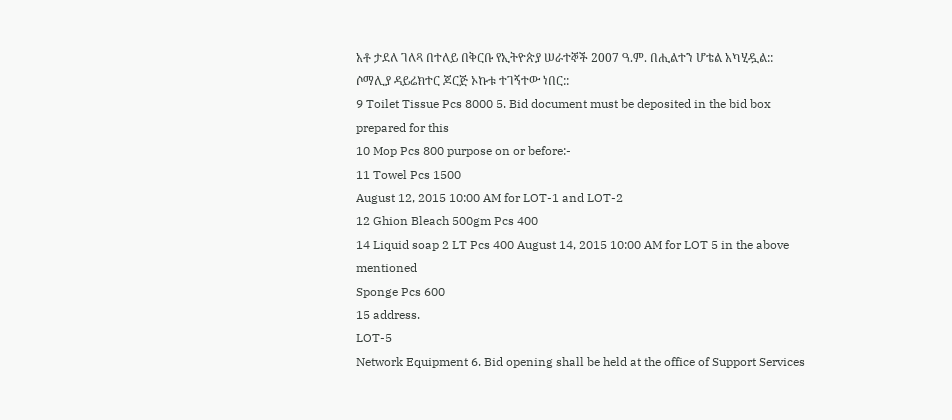አቶ ታደለ ገለጻ በተለይ በቅርቡ የኢትዮጵያ ሠራተኞች 2007 ዓ.ም. በሒልተን ሆቴል አካሂዷል:: ሶማሊያ ዳይሬክተር ጆርጅ ኦኩቱ ተገኝተው ነበር::
9 Toilet Tissue Pcs 8000 5. Bid document must be deposited in the bid box prepared for this
10 Mop Pcs 800 purpose on or before:-
11 Towel Pcs 1500
August 12, 2015 10:00 AM for LOT-1 and LOT-2
12 Ghion Bleach 500gm Pcs 400
14 Liquid soap 2 LT Pcs 400 August 14, 2015 10:00 AM for LOT 5 in the above mentioned
Sponge Pcs 600
15 address.
LOT-5
Network Equipment 6. Bid opening shall be held at the office of Support Services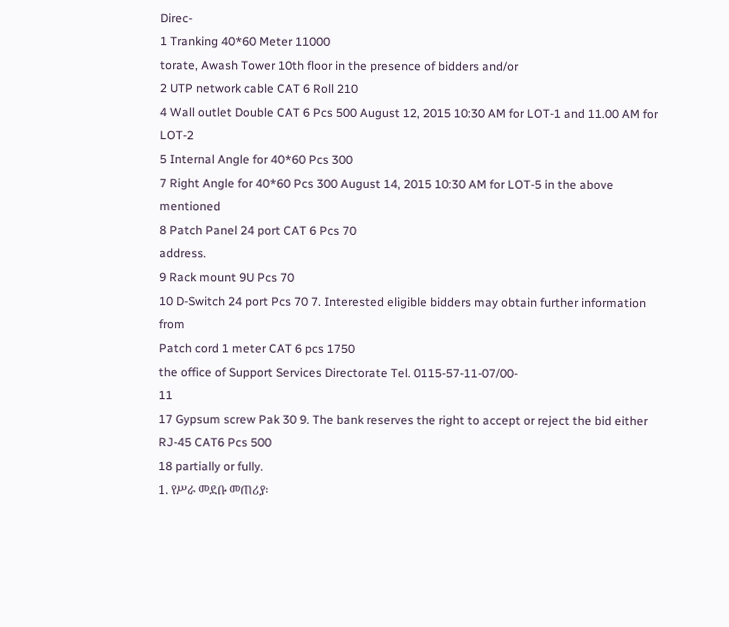Direc-
1 Tranking 40*60 Meter 11000
torate, Awash Tower 10th floor in the presence of bidders and/or
2 UTP network cable CAT 6 Roll 210
4 Wall outlet Double CAT 6 Pcs 500 August 12, 2015 10:30 AM for LOT-1 and 11.00 AM for LOT-2
5 Internal Angle for 40*60 Pcs 300
7 Right Angle for 40*60 Pcs 300 August 14, 2015 10:30 AM for LOT-5 in the above mentioned
8 Patch Panel 24 port CAT 6 Pcs 70
address.
9 Rack mount 9U Pcs 70
10 D-Switch 24 port Pcs 70 7. Interested eligible bidders may obtain further information from
Patch cord 1 meter CAT 6 pcs 1750
the office of Support Services Directorate Tel. 0115-57-11-07/00-
11
17 Gypsum screw Pak 30 9. The bank reserves the right to accept or reject the bid either
RJ-45 CAT6 Pcs 500
18 partially or fully.
1. የሥራ መደቡ መጠሪያ፡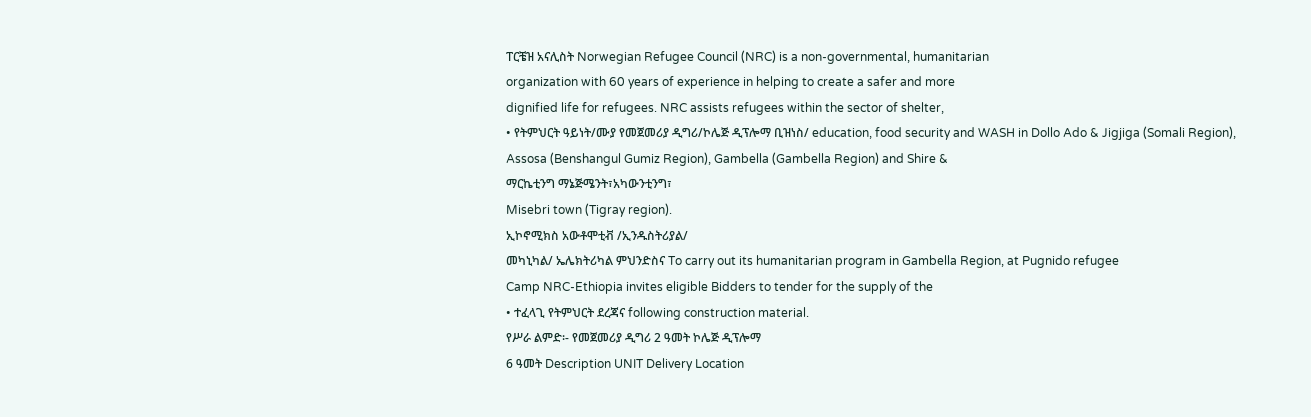ፐርቼዝ አናሊስት Norwegian Refugee Council (NRC) is a non-governmental, humanitarian
organization with 60 years of experience in helping to create a safer and more
dignified life for refugees. NRC assists refugees within the sector of shelter,
• የትምህርት ዓይነት/ሙያ የመጀመሪያ ዲግሪ/ኮሌጅ ዲፕሎማ ቢዝነስ/ education, food security and WASH in Dollo Ado & Jigjiga (Somali Region),
Assosa (Benshangul Gumiz Region), Gambella (Gambella Region) and Shire &
ማርኬቲንግ ማኔጅሜንት፣አካውንቲንግ፣
Misebri town (Tigray region).
ኢኮኖሚክስ አውቶሞቲቭ /ኢንዱስትሪያል/
መካኒካል/ ኤሌክትሪካል ምህንድስና To carry out its humanitarian program in Gambella Region, at Pugnido refugee
Camp NRC-Ethiopia invites eligible Bidders to tender for the supply of the
• ተፈላጊ የትምህርት ደረጃና following construction material.
የሥራ ልምድ፡- የመጀመሪያ ዲግሪ 2 ዓመት ኮሌጅ ዲፕሎማ
6 ዓመት Description UNIT Delivery Location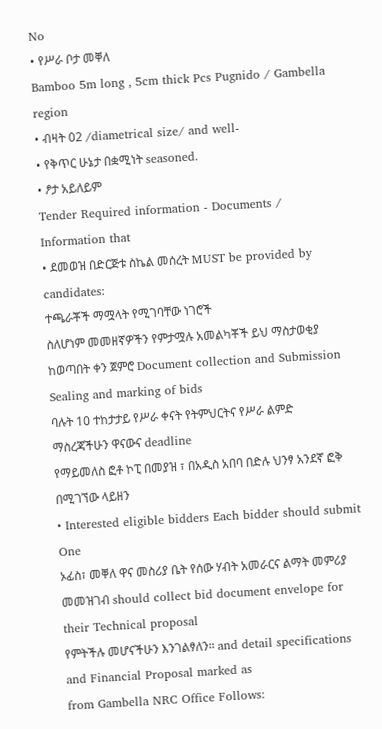No
• የሥራ ቦታ መቐለ
Bamboo 5m long , 5cm thick Pcs Pugnido / Gambella region
• ብዛት 02 /diametrical size/ and well-
• የቅጥር ሁኔታ በቋሚነት seasoned.
• ፆታ አይለይም
Tender Required information - Documents / Information that
• ደመወዝ በድርጅቱ ስኬል መሰረት MUST be provided by candidates:
ተጫራቾች ማሟላት የሚገባቸው ነገሮች
ስለሆነም መመዘኛዎችን የምታሟሉ አመልካቾች ይህ ማስታወቂያ ከወጣበት ቀን ጀምሮ Document collection and Submission Sealing and marking of bids
ባሉት 10 ተከታታይ የሥራ ቀናት የትምህርትና የሥራ ልምድ ማስረጃችሁን ዋናውና deadline
የማይመለስ ፎቶ ኮፒ በመያዝ ፣ በአዲስ አበባ በድሉ ህንፃ አንደኛ ፎቅ በሚገኘው ላይዘን
• Interested eligible bidders Each bidder should submit One
ኦፊስ፣ መቐለ ዋና መስሪያ ቤት የሰው ሃብት አመራርና ልማት መምሪያ መመዝገብ should collect bid document envelope for their Technical proposal
የምትችሉ መሆናችሁን እንገልፃለን። and detail specifications and Financial Proposal marked as
from Gambella NRC Office Follows: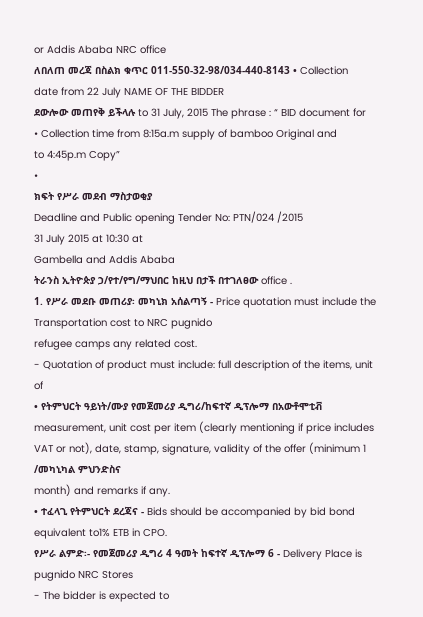or Addis Ababa NRC office
ለበለጠ መረጃ በስልክ ቁጥር 011-550-32-98/034-440-8143 • Collection date from 22 July NAME OF THE BIDDER
ደውሎው መጠየቅ ይችላሉ to 31 July, 2015 The phrase : “ BID document for
• Collection time from 8:15a.m supply of bamboo Original and
to 4:45p.m Copy”
•
ክፍት የሥራ መደብ ማስታወቂያ
Deadline and Public opening Tender No: PTN/024 /2015
31 July 2015 at 10:30 at
Gambella and Addis Ababa
ትራንስ ኢትዮጵያ ኃ/የተ/የግ/ማህበር ከዚህ በታች በተገለፀው office .
1. የሥራ መደቡ መጠሪያ፡ መካኒክ አሰልጣኝ - Price quotation must include the Transportation cost to NRC pugnido
refugee camps any related cost.
- Quotation of product must include: full description of the items, unit of
• የትምህርት ዓይነት/ሙያ የመጀመሪያ ዲግሪ/ከፍተኛ ዲፕሎማ በአውቶሞቲቭ measurement, unit cost per item (clearly mentioning if price includes
VAT or not), date, stamp, signature, validity of the offer (minimum 1
/መካኒካል ምህንድስና
month) and remarks if any.
• ተፈላጊ የትምህርት ደረጃና - Bids should be accompanied by bid bond equivalent to1% ETB in CPO.
የሥራ ልምድ፡- የመጀመሪያ ዲግሪ 4 ዓመት ከፍተኛ ዲፕሎማ 6 - Delivery Place is pugnido NRC Stores
- The bidder is expected to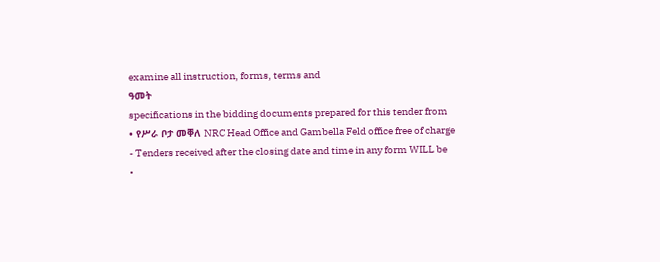examine all instruction, forms, terms and
ዓመት
specifications in the bidding documents prepared for this tender from
• የሥራ ቦታ መቐለ NRC Head Office and Gambella Feld office free of charge
- Tenders received after the closing date and time in any form WILL be
•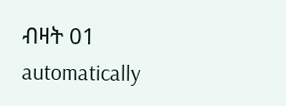ብዛት 01
automatically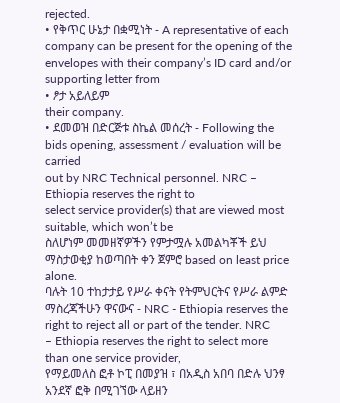rejected.
• የቅጥር ሁኔታ በቋሚነት - A representative of each company can be present for the opening of the
envelopes with their company’s ID card and/or supporting letter from
• ፆታ አይለይም
their company.
• ደመወዝ በድርጅቱ ስኬል መሰረት - Following the bids opening, assessment / evaluation will be carried
out by NRC Technical personnel. NRC – Ethiopia reserves the right to
select service provider(s) that are viewed most suitable, which won’t be
ስለሆነም መመዘኛዎችን የምታሟሉ አመልካቾች ይህ ማስታወቂያ ከወጣበት ቀን ጀምሮ based on least price alone.
ባሉት 10 ተከታታይ የሥራ ቀናት የትምህርትና የሥራ ልምድ ማስረጃችሁን ዋናውና - NRC - Ethiopia reserves the right to reject all or part of the tender. NRC
– Ethiopia reserves the right to select more than one service provider,
የማይመለስ ፎቶ ኮፒ በመያዝ ፣ በአዲስ አበባ በድሉ ህንፃ አንደኛ ፎቅ በሚገኘው ላይዘን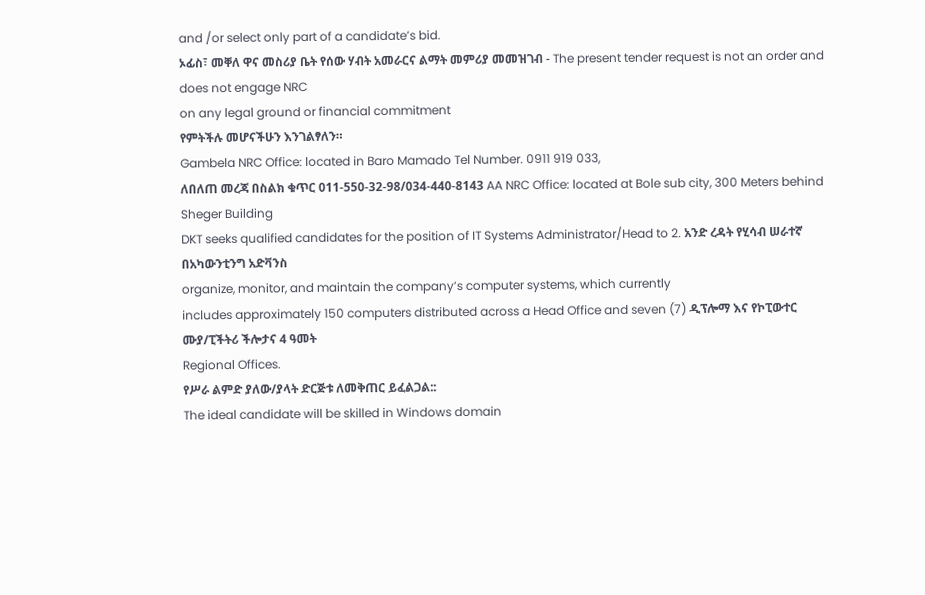and /or select only part of a candidate’s bid.
ኦፊስ፣ መቐለ ዋና መስሪያ ቤት የሰው ሃብት አመራርና ልማት መምሪያ መመዝገብ - The present tender request is not an order and does not engage NRC
on any legal ground or financial commitment
የምትችሉ መሆናችሁን እንገልፃለን።
Gambela NRC Office: located in Baro Mamado Tel Number. 0911 919 033,
ለበለጠ መረጃ በስልክ ቁጥር 011-550-32-98/034-440-8143 AA NRC Office: located at Bole sub city, 300 Meters behind Sheger Building
DKT seeks qualified candidates for the position of IT Systems Administrator/Head to 2. አንድ ረዳት የሂሳብ ሠራተኛ በአካውንቲንግ አድቫንስ
organize, monitor, and maintain the company’s computer systems, which currently
includes approximately 150 computers distributed across a Head Office and seven (7) ዲፕሎማ እና የኮፒውተር ሙያ/ፒችትሪ ችሎታና 4 ዓመት
Regional Offices.
የሥራ ልምድ ያለው/ያላት ድርጅቱ ለመቅጠር ይፈልጋል::
The ideal candidate will be skilled in Windows domain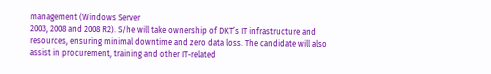management (Windows Server
2003, 2008 and 2008 R2). S/he will take ownership of DKT’s IT infrastructure and
resources, ensuring minimal downtime and zero data loss. The candidate will also
assist in procurement, training and other IT-related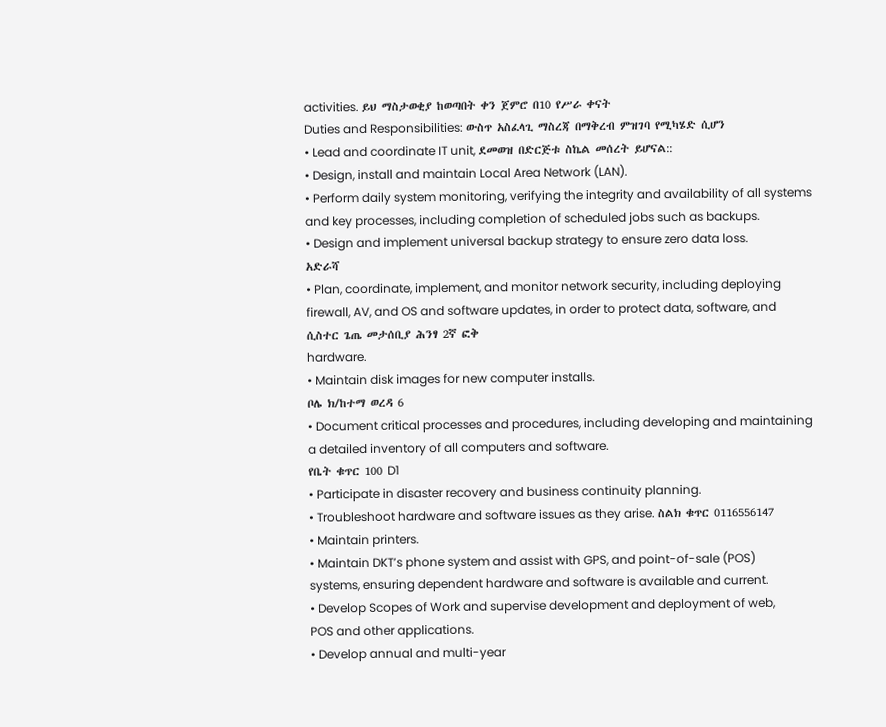activities. ይህ ማስታወቂያ ከወጣበት ቀን ጀምሮ በ10 የሥራ ቀናት
Duties and Responsibilities: ውስጥ አስፈላጊ ማስረጃ በማቅረብ ምዝገባ የሚካሄድ ሲሆን
• Lead and coordinate IT unit, ደመወዝ በድርጅቱ ስኬል መሰረት ይሆናል::
• Design, install and maintain Local Area Network (LAN).
• Perform daily system monitoring, verifying the integrity and availability of all systems
and key processes, including completion of scheduled jobs such as backups.
• Design and implement universal backup strategy to ensure zero data loss.
አድራሻ
• Plan, coordinate, implement, and monitor network security, including deploying
firewall, AV, and OS and software updates, in order to protect data, software, and
ሲስተር ጌጤ መታሰቢያ ሕንፃ 2ኛ ፎቅ
hardware.
• Maintain disk images for new computer installs.
ቦሌ ክ/ከተማ ወረዳ 6
• Document critical processes and procedures, including developing and maintaining
a detailed inventory of all computers and software.
የቤት ቁጥር 100 D1
• Participate in disaster recovery and business continuity planning.
• Troubleshoot hardware and software issues as they arise. ስልክ ቁጥር 0116556147
• Maintain printers.
• Maintain DKT’s phone system and assist with GPS, and point-of-sale (POS)
systems, ensuring dependent hardware and software is available and current.
• Develop Scopes of Work and supervise development and deployment of web,
POS and other applications.
• Develop annual and multi-year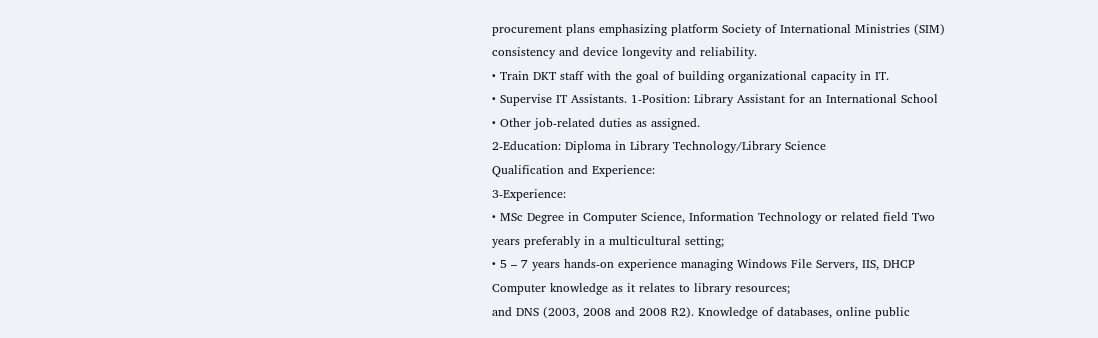procurement plans emphasizing platform Society of International Ministries (SIM)
consistency and device longevity and reliability.
• Train DKT staff with the goal of building organizational capacity in IT.
• Supervise IT Assistants. 1-Position: Library Assistant for an International School
• Other job-related duties as assigned.
2-Education: Diploma in Library Technology/Library Science
Qualification and Experience:
3-Experience:
• MSc Degree in Computer Science, Information Technology or related field Two years preferably in a multicultural setting;
• 5 – 7 years hands-on experience managing Windows File Servers, IIS, DHCP Computer knowledge as it relates to library resources;
and DNS (2003, 2008 and 2008 R2). Knowledge of databases, online public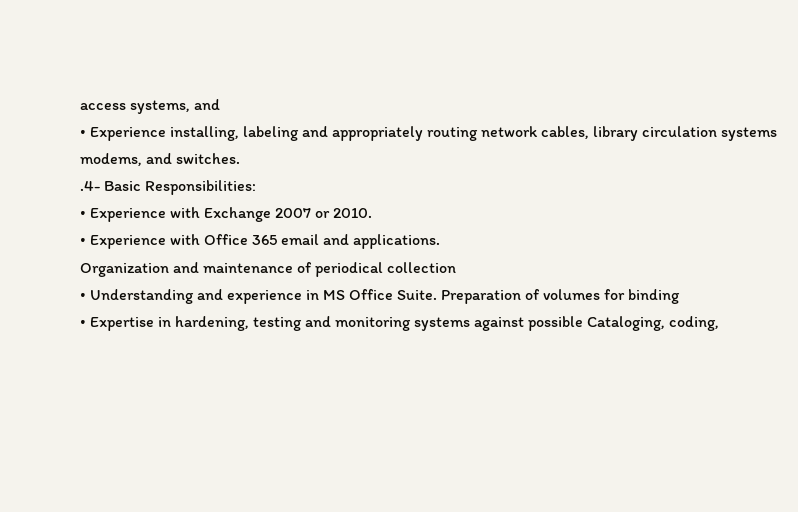access systems, and
• Experience installing, labeling and appropriately routing network cables, library circulation systems
modems, and switches.
.4- Basic Responsibilities:
• Experience with Exchange 2007 or 2010.
• Experience with Office 365 email and applications.
Organization and maintenance of periodical collection
• Understanding and experience in MS Office Suite. Preparation of volumes for binding
• Expertise in hardening, testing and monitoring systems against possible Cataloging, coding,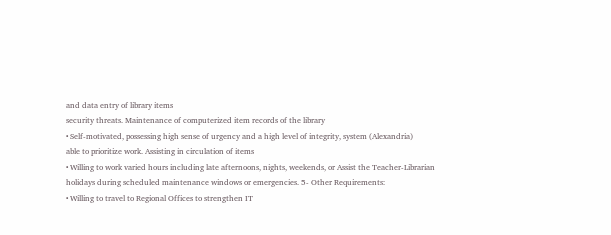and data entry of library items
security threats. Maintenance of computerized item records of the library
• Self-motivated, possessing high sense of urgency and a high level of integrity, system (Alexandria)
able to prioritize work. Assisting in circulation of items
• Willing to work varied hours including late afternoons, nights, weekends, or Assist the Teacher-Librarian
holidays during scheduled maintenance windows or emergencies. 5- Other Requirements:
• Willing to travel to Regional Offices to strengthen IT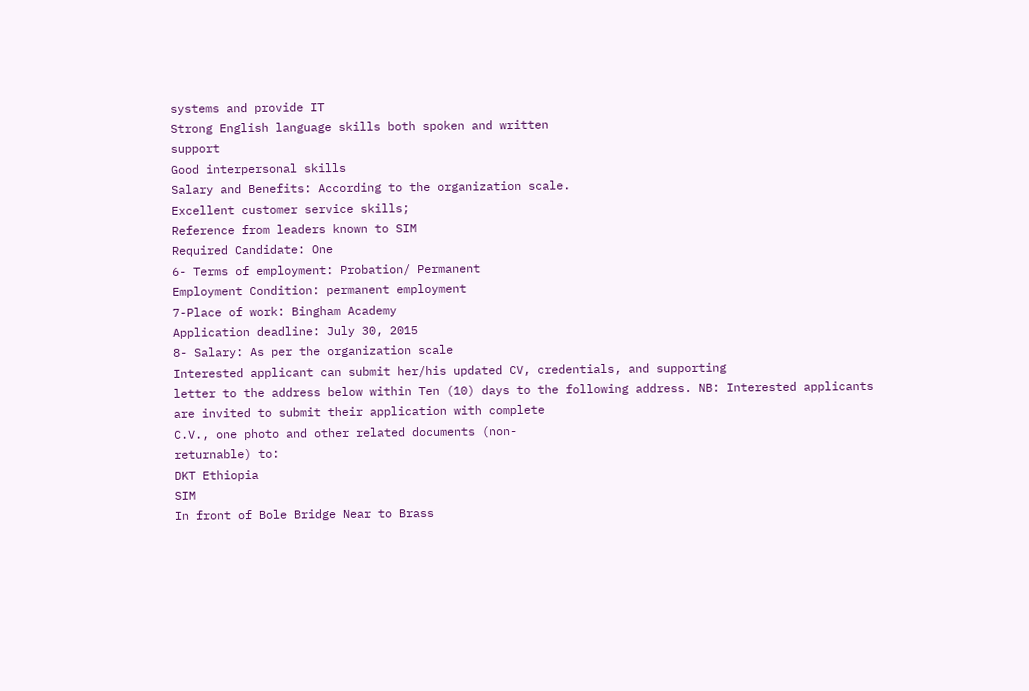systems and provide IT
Strong English language skills both spoken and written
support
Good interpersonal skills
Salary and Benefits: According to the organization scale.
Excellent customer service skills;
Reference from leaders known to SIM
Required Candidate: One
6- Terms of employment: Probation/ Permanent
Employment Condition: permanent employment
7-Place of work: Bingham Academy
Application deadline: July 30, 2015
8- Salary: As per the organization scale
Interested applicant can submit her/his updated CV, credentials, and supporting
letter to the address below within Ten (10) days to the following address. NB: Interested applicants are invited to submit their application with complete
C.V., one photo and other related documents (non-
returnable) to:
DKT Ethiopia
SIM
In front of Bole Bridge Near to Brass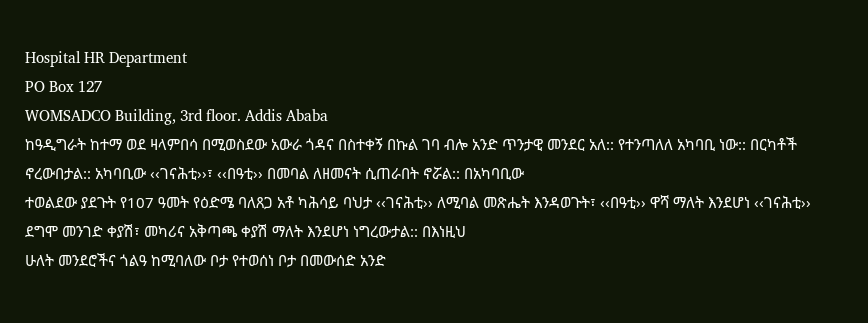Hospital HR Department
PO Box 127
WOMSADCO Building, 3rd floor. Addis Ababa
ከዓዲግራት ከተማ ወደ ዛላምበሳ በሚወስደው አውራ ጎዳና በስተቀኝ በኩል ገባ ብሎ አንድ ጥንታዊ መንደር አለ:: የተንጣለለ አካባቢ ነው:: በርካቶች ኖረውበታል:: አካባቢው ‹‹ገናሕቲ››፣ ‹‹በዓቲ›› በመባል ለዘመናት ሲጠራበት ኖሯል:: በአካባቢው
ተወልደው ያደጉት የ107 ዓመት የዕድሜ ባለጸጋ አቶ ካሕሳይ ባህታ ‹‹ገናሕቲ›› ለሚባል መጽሔት እንዳወጉት፣ ‹‹በዓቲ›› ዋሻ ማለት እንደሆነ ‹‹ገናሕቲ›› ደግሞ መንገድ ቀያሽ፣ መካሪና አቅጣጫ ቀያሽ ማለት እንደሆነ ነግረውታል:: በእነዚህ
ሁለት መንደሮችና ጎልዓ ከሚባለው ቦታ የተወሰነ ቦታ በመውሰድ አንድ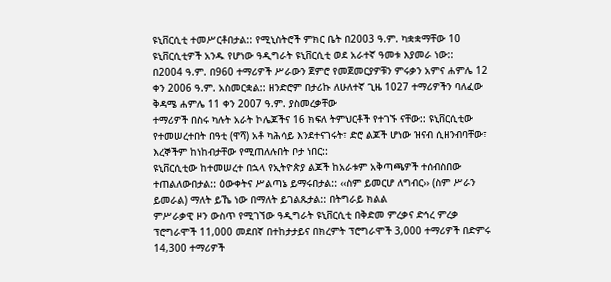ዩኒቨርሲቲ ተመሥርቶበታል:: የሚኒስትሮች ምክር ቤት በ2003 ዓ.ም. ካቋቋማቸው 10 ዩኒቨርሲቲዎች አንዱ የሆነው ዓዲግራት ዩኒቨርሲቲ ወደ አራተኛ ዓመቱ እያመራ ነው::
በ2004 ዓ.ም. በ960 ተማሪዎች ሥራውን ጀምሮ የመጀመርያዎቹን ምሩቃን አምና ሐምሌ 12 ቀን 2006 ዓ.ም. አስመርቋል:: ዘንድሮም በታሪኩ ለሁለተኛ ጊዜ 1027 ተማሪዎችን ባለፈው ቅዳሜ ሐምሌ 11 ቀን 2007 ዓ.ም. ያስመረቃቸው
ተማሪዎች በስሩ ካሉት አራት ኮሌጆችና 16 ክፍለ ትምህርቶች የተገኙ ናቸው:: ዩኒቨርሲቲው የተመሠረተበት በዓቲ (ዋሻ) አቶ ካሕሳይ እንደተናገሩት፣ ድሮ ልጆች ሆነው ዝናብ ሲዘንብባቸው፣ እረኞችም ከነከብታቸው የሚጠለሉበት ቦታ ነበር::
ዩኒቨርሲቲው ከተመሠረተ በኋላ የኢትዮጵያ ልጆች ከአራቱም አቅጣጫዎች ተሰብስበው ተጠልለውበታል:: ዕውቀትና ሥልጣኔ ይማሩበታል:: ‹‹ስም ይመርሆ ለግብር›› (ስም ሥራን ይመራል) ማለት ይኼ ነው በማለት ይገልጹታል:: በትግራይ ክልል
ምሥራቃዊ ዞን ውስጥ የሚገኘው ዓዲግራት ዩኒቨርሲቲ በቅድመ ምረቃና ድኅረ ምረቃ ፕሮግራሞች 11,000 መደበኛ በተከታታይና በክረምት ፕሮግራሞች 3,000 ተማሪዎች በድምሩ 14,300 ተማሪዎች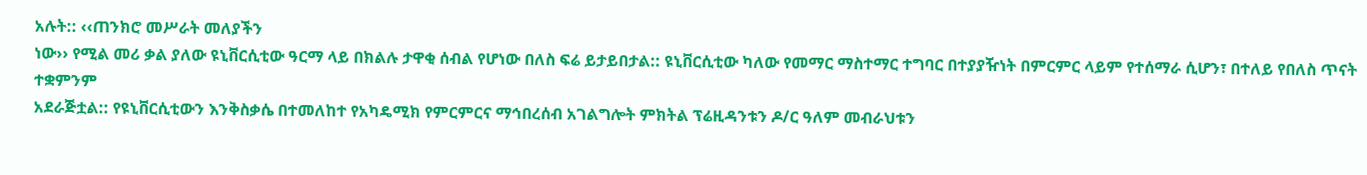አሉት:: ‹‹ጠንክሮ መሥራት መለያችን
ነው›› የሚል መሪ ቃል ያለው ዩኒቨርሲቲው ዓርማ ላይ በክልሉ ታዋቂ ሰብል የሆነው በለስ ፍሬ ይታይበታል:: ዩኒቨርሲቲው ካለው የመማር ማስተማር ተግባር በተያያዥነት በምርምር ላይም የተሰማራ ሲሆን፣ በተለይ የበለስ ጥናት ተቋምንም
አደራጅቷል:: የዩኒቨርሲቲውን እንቅስቃሴ በተመለከተ የአካዴሚክ የምርምርና ማኅበረሰብ አገልግሎት ምክትል ፕሬዚዳንቱን ዶ/ር ዓለም መብራህቱን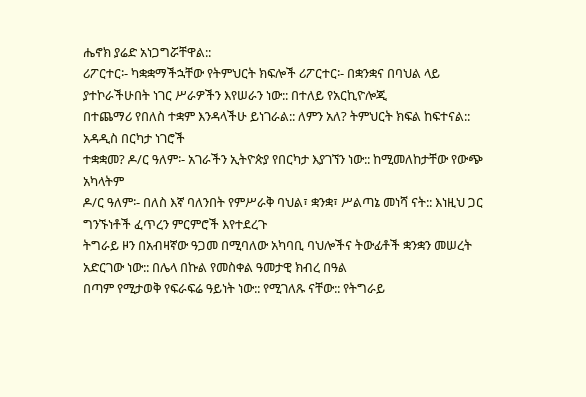ሔኖክ ያሬድ አነጋግሯቸዋል::
ሪፖርተር፡- ካቋቋማችኋቸው የትምህርት ክፍሎች ሪፖርተር፡- በቋንቋና በባህል ላይ ያተኮራችሁበት ነገር ሥራዎችን እየሠራን ነው:: በተለይ የአርኪዮሎጂ
በተጨማሪ የበለስ ተቋም እንዳላችሁ ይነገራል:: ለምን አለ? ትምህርት ክፍል ከፍተናል:: አዳዲስ በርካታ ነገሮች
ተቋቋመ? ዶ/ር ዓለም፡- አገራችን ኢትዮጵያ የበርካታ እያገኘን ነው:: ከሚመለከታቸው የውጭ አካላትም
ዶ/ር ዓለም፡- በለስ እኛ ባለንበት የምሥራቅ ባህል፣ ቋንቋ፣ ሥልጣኔ መነሻ ናት:: እነዚህ ጋር ግንኙነቶች ፈጥረን ምርምሮች እየተደረጉ
ትግራይ ዞን በአብዛኛው ዓጋመ በሚባለው አካባቢ ባህሎችና ትውፊቶች ቋንቋን መሠረት አድርገው ነው:: በሌላ በኩል የመስቀል ዓመታዊ ክብረ በዓል
በጣም የሚታወቅ የፍራፍሬ ዓይነት ነው:: የሚገለጹ ናቸው:: የትግራይ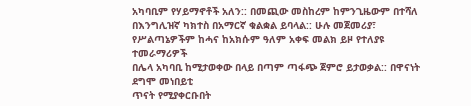አካባቢም የሃይማኖቶች አለን:: በመጪው መስከረም ከምንጊዜውም በተሻለ
በእንግሊዝኛ ካክተስ በአማርኛ ቁልቋል ይባላል:: ሁሉ መጀመሪያ፣ የሥልጣኔዎችም ከሓና ከአክሱም ዓለም አቀፍ መልክ ይዞ የተለያዩ ተመራማሪዎች
በሌላ አካባቢ ከሚታወቀው በላይ በጣም ጣፋጭ ጀምሮ ይታወቃል:: በዋናነት ደግሞ መነበይቲ
ጥናት የሚያቀርቡበት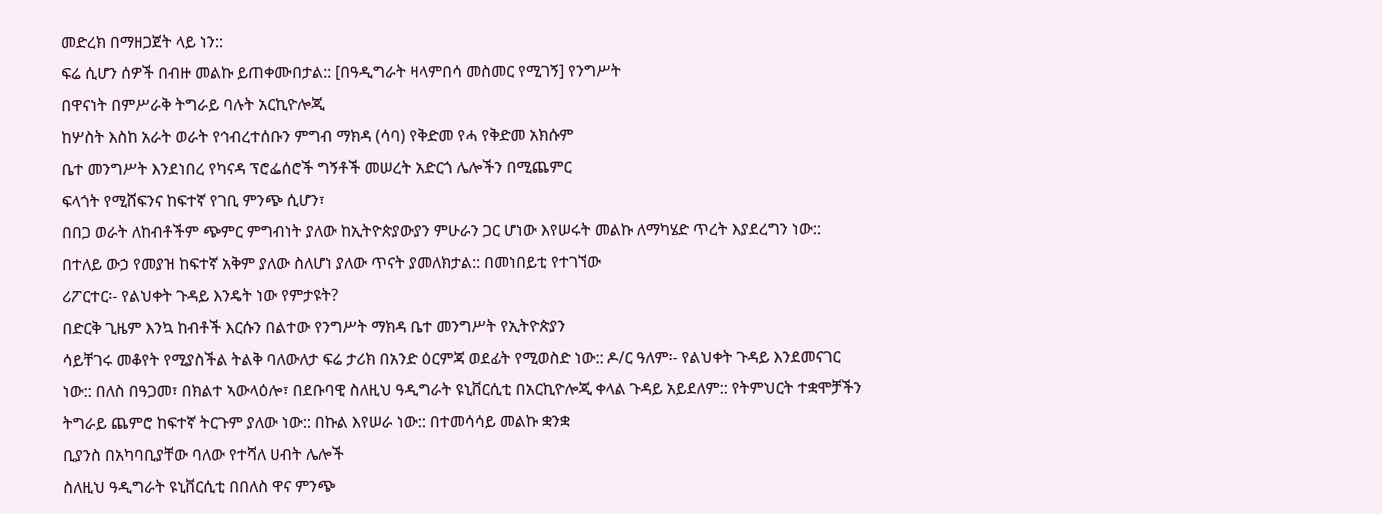መድረክ በማዘጋጀት ላይ ነን::
ፍሬ ሲሆን ሰዎች በብዙ መልኩ ይጠቀሙበታል:: [በዓዲግራት ዛላምበሳ መስመር የሚገኝ] የንግሥት
በዋናነት በምሥራቅ ትግራይ ባሉት አርኪዮሎጂ
ከሦስት እስከ አራት ወራት የኅብረተሰቡን ምግብ ማክዳ (ሳባ) የቅድመ የሓ የቅድመ አክሱም
ቤተ መንግሥት እንደነበረ የካናዳ ፕሮፌሰሮች ግኝቶች መሠረት አድርጎ ሌሎችን በሚጨምር
ፍላጎት የሚሸፍንና ከፍተኛ የገቢ ምንጭ ሲሆን፣
በበጋ ወራት ለከብቶችም ጭምር ምግብነት ያለው ከኢትዮጵያውያን ምሁራን ጋር ሆነው እየሠሩት መልኩ ለማካሄድ ጥረት እያደረግን ነው::
በተለይ ውኃ የመያዝ ከፍተኛ አቅም ያለው ስለሆነ ያለው ጥናት ያመለክታል:: በመነበይቲ የተገኘው
ሪፖርተር፡- የልህቀት ጉዳይ እንዴት ነው የምታዩት?
በድርቅ ጊዜም እንኳ ከብቶች እርሱን በልተው የንግሥት ማክዳ ቤተ መንግሥት የኢትዮጵያን
ሳይቸገሩ መቆየት የሚያስችል ትልቅ ባለውለታ ፍሬ ታሪክ በአንድ ዕርምጃ ወደፊት የሚወስድ ነው:: ዶ/ር ዓለም፡- የልህቀት ጉዳይ እንደመናገር
ነው:: በለስ በዓጋመ፣ በክልተ ኣውላዕሎ፣ በደቡባዊ ስለዚህ ዓዲግራት ዩኒቨርሲቲ በአርኪዮሎጂ ቀላል ጉዳይ አይደለም:: የትምህርት ተቋሞቻችን
ትግራይ ጨምሮ ከፍተኛ ትርጉም ያለው ነው:: በኩል እየሠራ ነው:: በተመሳሳይ መልኩ ቋንቋ
ቢያንስ በአካባቢያቸው ባለው የተሻለ ሀብት ሌሎች
ስለዚህ ዓዲግራት ዩኒቨርሲቲ በበለስ ዋና ምንጭ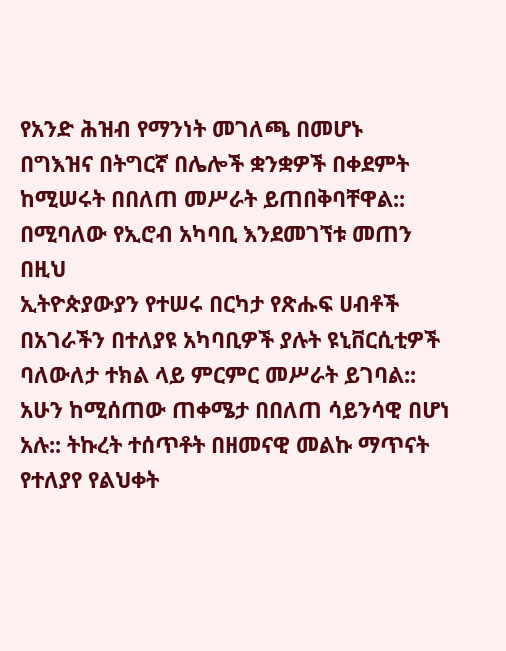የአንድ ሕዝብ የማንነት መገለጫ በመሆኑ
በግእዝና በትግርኛ በሌሎች ቋንቋዎች በቀደምት ከሚሠሩት በበለጠ መሥራት ይጠበቅባቸዋል::
በሚባለው የኢሮብ አካባቢ እንደመገኘቱ መጠን በዚህ
ኢትዮጵያውያን የተሠሩ በርካታ የጽሑፍ ሀብቶች በአገራችን በተለያዩ አካባቢዎች ያሉት ዩኒቨርሲቲዎች
ባለውለታ ተክል ላይ ምርምር መሥራት ይገባል::
አሁን ከሚሰጠው ጠቀሜታ በበለጠ ሳይንሳዊ በሆነ አሉ:: ትኩረት ተሰጥቶት በዘመናዊ መልኩ ማጥናት የተለያየ የልህቀት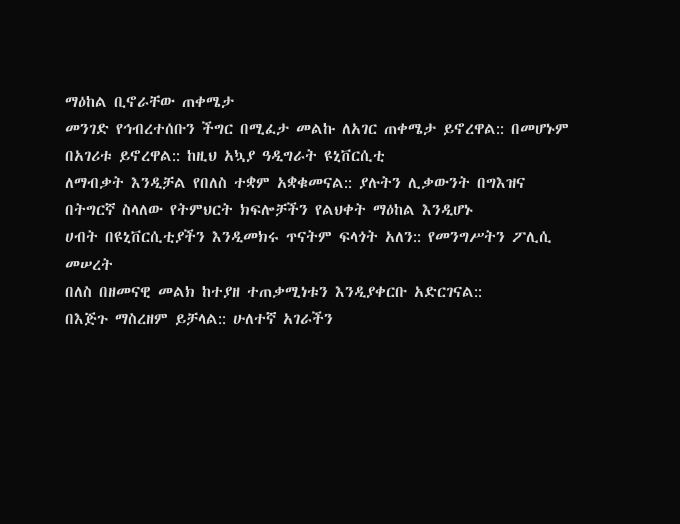ማዕከል ቢኖራቸው ጠቀሜታ
መንገድ የኅብረተሰቡን ችግር በሚፈታ መልኩ ለአገር ጠቀሜታ ይኖረዋል:: በመሆኑም በአገሪቱ ይኖረዋል:: ከዚህ አኳያ ዓዲግራት ዩኒቨርሲቲ
ለማብቃት እንዲቻል የበለስ ተቋም አቋቁመናል:: ያሉትን ሊቃውንት በግእዝና በትግርኛ ስላለው የትምህርት ክፍሎቻችን የልህቀት ማዕከል እንዲሆኑ
ሀብት በዩኒቨርሲቲያችን እንዲመክሩ ጥናትም ፍላጎት አለን:: የመንግሥትን ፖሊሲ መሠረት
በለስ በዘመናዊ መልክ ከተያዘ ተጠቃሚነቱን እንዲያቀርቡ አድርገናል::
በእጅጉ ማስረዘም ይቻላል:: ሁለተኛ አገራችን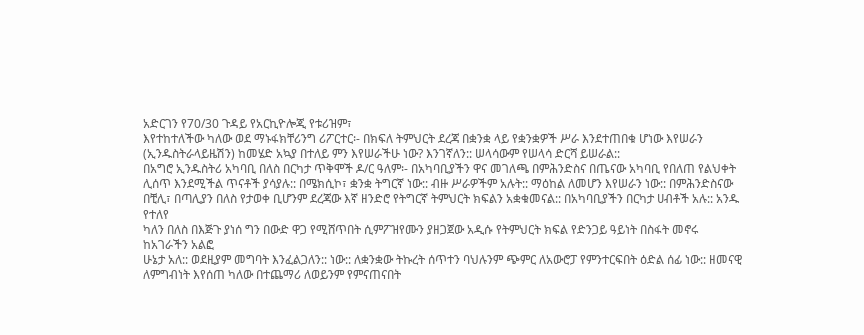አድርገን የ70/30 ጉዳይ የአርኪዮሎጂ የቱሪዝም፣
እየተከተለችው ካለው ወደ ማኑፋክቸሪንግ ሪፖርተር፡- በክፍለ ትምህርት ደረጃ በቋንቋ ላይ የቋንቋዎች ሥራ እንደተጠበቁ ሆነው እየሠራን
(ኢንዱስትራላይዜሽን) ከመሄድ አኳያ በተለይ ምን እየሠራችሁ ነው? እንገኛለን:: ሠላሳውም የሠላሳ ድርሻ ይሠራል::
በአግሮ ኢንዱስትሪ አካባቢ በለስ በርካታ ጥቅሞች ዶ/ር ዓለም፡- በአካባቢያችን ዋና መገለጫ በምሕንድስና በጤናው አካባቢ የበለጠ የልህቀት
ሊሰጥ እንደሚችል ጥናቶች ያሳያሉ:: በሜክሲኮ፣ ቋንቋ ትግርኛ ነው:: ብዙ ሥራዎችም አሉት:: ማዕከል ለመሆን እየሠራን ነው:: በምሕንድስናው
በቺሊ፣ በጣሊያን በለስ የታወቀ ቢሆንም ደረጃው እኛ ዘንድሮ የትግርኛ ትምህርት ክፍልን አቋቁመናል:: በአካባቢያችን በርካታ ሀብቶች አሉ:: አንዱ የተለየ
ካለን በለስ በእጅጉ ያነሰ ግን በውድ ዋጋ የሚሸጥበት ሲምፖዝየሙን ያዘጋጀው አዲሱ የትምህርት ክፍል የድንጋይ ዓይነት በስፋት መኖሩ ከአገራችን አልፎ
ሁኔታ አለ:: ወደዚያም መግባት እንፈልጋለን:: ነው:: ለቋንቋው ትኩረት ሰጥተን ባህሉንም ጭምር ለአውሮፓ የምንተርፍበት ዕድል ሰፊ ነው:: ዘመናዊ
ለምግብነት እየሰጠ ካለው በተጨማሪ ለወይንም የምናጠናበት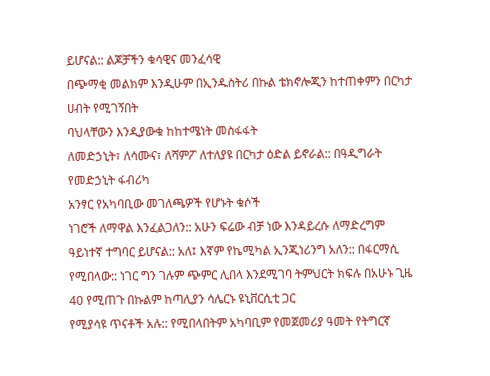ይሆናል:: ልጆቻችን ቁሳዊና መንፈሳዊ
በጭማቂ መልክም እንዲሁም በኢንዱስትሪ በኩል ቴክኖሎጂን ከተጠቀምን በርካታ ሀብት የሚገኝበት
ባህላቸውን እንዲያውቁ ከከተሜነት መስፋፋት
ለመድኃኒት፣ ለሳሙና፣ ለሻምፖ ለተለያዩ በርካታ ዕድል ይኖራል:: በዓዲግራት የመድኃኒት ፋብሪካ
አንፃር የአካባቢው መገለጫዎች የሆኑት ቁሶች
ነገሮች ለማዋል እንፈልጋለን:: አሁን ፍሬው ብቻ ነው እንዳይረሱ ለማድረግም ዓይነተኛ ተግባር ይሆናል:: አለ፤ እኛም የኬሚካል ኢንጂነሪንግ አለን:: በፋርማሲ
የሚበላው:: ነገር ግን ገሉም ጭምር ሊበላ እንደሚገባ ትምህርት ክፍሉ በአሁኑ ጊዜ 40 የሚጠጉ በኩልም ከጣሊያን ሳሌርኑ ዩኒቨርሲቲ ጋር
የሚያሳዩ ጥናቶች አሉ:: የሚበላበትም አካባቢም የመጀመሪያ ዓመት የትግርኛ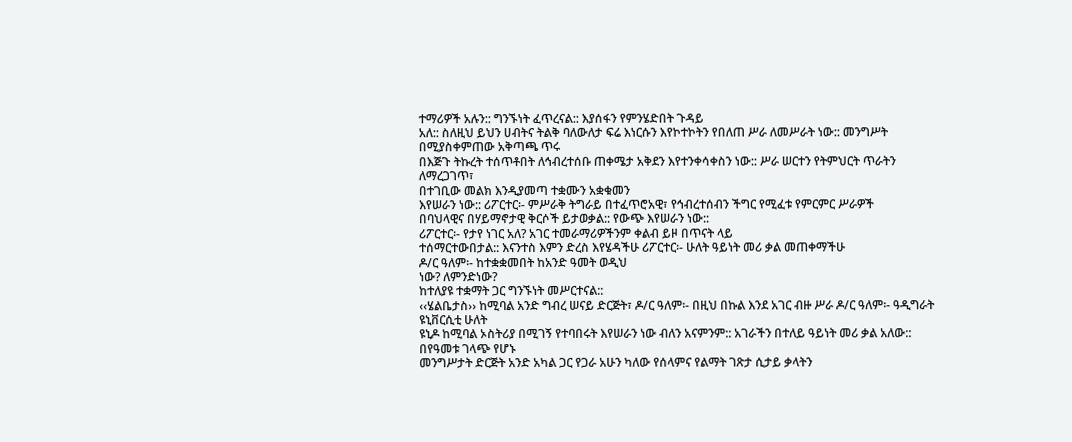ተማሪዎች አሉን:: ግንኙነት ፈጥረናል:: እያሰፋን የምንሄድበት ጉዳይ
አለ:: ስለዚህ ይህን ሀብትና ትልቅ ባለውለታ ፍሬ እነርሱን እየኮተኮትን የበለጠ ሥራ ለመሥራት ነው:: መንግሥት በሚያስቀምጠው አቅጣጫ ጥሩ
በእጅጉ ትኩረት ተሰጥቶበት ለኅብረተሰቡ ጠቀሜታ አቅደን እየተንቀሳቀስን ነው:: ሥራ ሠርተን የትምህርት ጥራትን ለማረጋገጥ፣
በተገቢው መልክ እንዲያመጣ ተቋሙን አቋቁመን
እየሠራን ነው:: ሪፖርተር፡- ምሥራቅ ትግራይ በተፈጥሮአዊ፣ የኅብረተሰብን ችግር የሚፈቱ የምርምር ሥራዎች
በባህላዊና በሃይማኖታዊ ቅርሶች ይታወቃል:: የውጭ እየሠራን ነው::
ሪፖርተር፡- የታየ ነገር አለ? አገር ተመራማሪዎችንም ቀልብ ይዞ በጥናት ላይ
ተሰማርተውበታል:: እናንተስ እምን ድረስ እየሄዳችሁ ሪፖርተር፡- ሁለት ዓይነት መሪ ቃል መጠቀማችሁ
ዶ/ር ዓለም፡- ከተቋቋመበት ከአንድ ዓመት ወዲህ
ነው? ለምንድነው?
ከተለያዩ ተቋማት ጋር ግንኙነት መሥርተናል::
‹‹ሄልቤታስ›› ከሚባል አንድ ግብረ ሠናይ ድርጅት፣ ዶ/ር ዓለም፡- በዚህ በኩል እንደ አገር ብዙ ሥራ ዶ/ር ዓለም፡- ዓዲግራት ዩኒቨርሲቲ ሁለት
ዩኒዶ ከሚባል ኦስትሪያ በሚገኝ የተባበሩት እየሠራን ነው ብለን አናምንም:: አገራችን በተለይ ዓይነት መሪ ቃል አለው:: በየዓመቱ ገላጭ የሆኑ
መንግሥታት ድርጅት አንድ አካል ጋር የጋራ አሁን ካለው የሰላምና የልማት ገጽታ ሲታይ ቃላትን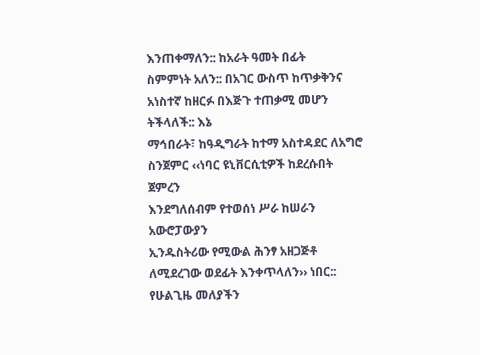እንጠቀማለን:: ከአራት ዓመት በፊት
ስምምነት አለን:: በአገር ውስጥ ከጥቃቅንና አነስተኛ ከዘርፉ በእጅጉ ተጠቃሚ መሆን ትችላለች:: እኔ
ማኅበራት፣ ከዓዲግራት ከተማ አስተዳደር ለአግሮ ስንጀምር ‹‹ነባር ዩኒቨርሲቲዎች ከደረሱበት ጀምረን
እንደግለሰብም የተወሰነ ሥራ ከሠራን አውሮፓውያን
ኢንዱስትሪው የሚውል ሕንፃ አዘጋጅቶ ለሚደረገው ወደፊት እንቀጥላለን›› ነበር:: የሁልጊዜ መለያችን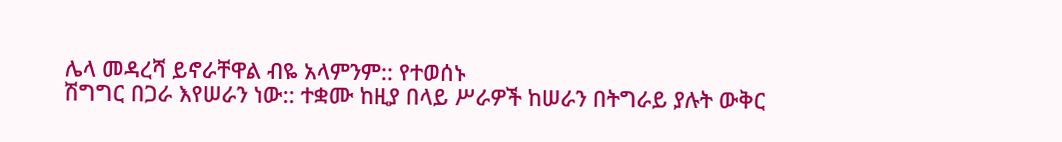ሌላ መዳረሻ ይኖራቸዋል ብዬ አላምንም:: የተወሰኑ
ሽግግር በጋራ እየሠራን ነው:: ተቋሙ ከዚያ በላይ ሥራዎች ከሠራን በትግራይ ያሉት ውቅር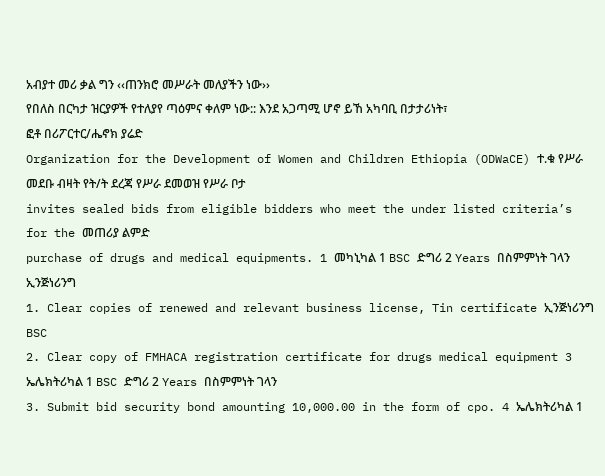አብያተ መሪ ቃል ግን ‹‹ጠንክሮ መሥራት መለያችን ነው››
የበለስ በርካታ ዝርያዎች የተለያየ ጣዕምና ቀለም ነው:: እንደ አጋጣሚ ሆኖ ይኸ አካባቢ በታታሪነት፣
ፎቶ በሪፖርተር/ሔኖክ ያሬድ
Organization for the Development of Women and Children Ethiopia (ODWaCE) ተ.ቁ የሥራ መደቡ ብዛት የት/ት ደረጃ የሥራ ደመወዝ የሥራ ቦታ
invites sealed bids from eligible bidders who meet the under listed criteria’s for the መጠሪያ ልምድ
purchase of drugs and medical equipments. 1 መካኒካል 1 BSC ድግሪ 2 Years በስምምነት ገላን
ኢንጅነሪንግ
1. Clear copies of renewed and relevant business license, Tin certificate ኢንጅነሪንግ BSC
2. Clear copy of FMHACA registration certificate for drugs medical equipment 3 ኤሌክትሪካል 1 BSC ድግሪ 2 Years በስምምነት ገላን
3. Submit bid security bond amounting 10,000.00 in the form of cpo. 4 ኤሌክትሪካል 1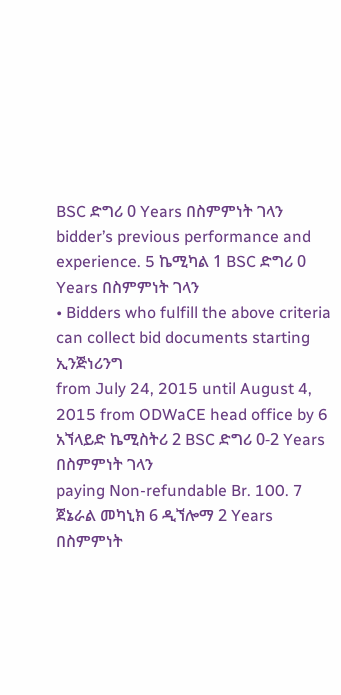BSC ድግሪ 0 Years በስምምነት ገላን
bidder’s previous performance and experience. 5 ኬሚካል 1 BSC ድግሪ 0 Years በስምምነት ገላን
• Bidders who fulfill the above criteria can collect bid documents starting ኢንጅነሪንግ
from July 24, 2015 until August 4, 2015 from ODWaCE head office by 6 አኘላይድ ኬሚስትሪ 2 BSC ድግሪ 0-2 Years በስምምነት ገላን
paying Non-refundable Br. 100. 7 ጀኔራል መካኒክ 6 ዲኘሎማ 2 Years በስምምነት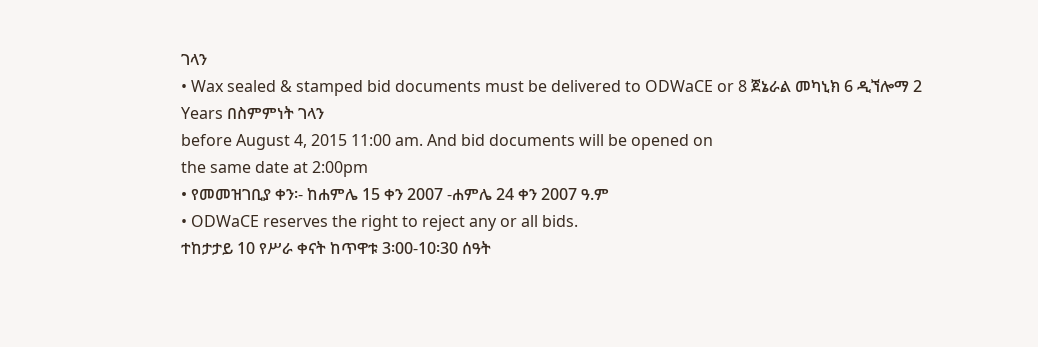ገላን
• Wax sealed & stamped bid documents must be delivered to ODWaCE or 8 ጀኔራል መካኒክ 6 ዲኘሎማ 2 Years በስምምነት ገላን
before August 4, 2015 11:00 am. And bid documents will be opened on
the same date at 2:00pm
• የመመዝገቢያ ቀን፡- ከሐምሌ 15 ቀን 2007 -ሐምሌ 24 ቀን 2007 ዓ.ም
• ODWaCE reserves the right to reject any or all bids.
ተከታታይ 10 የሥራ ቀናት ከጥዋቱ 3፡00-10፡30 ሰዓት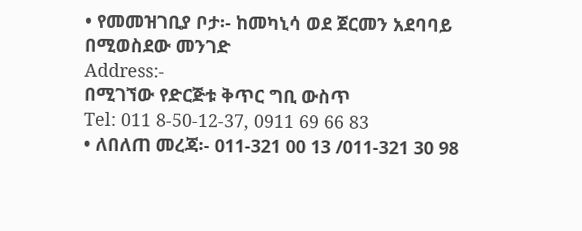• የመመዝገቢያ ቦታ፡- ከመካኒሳ ወደ ጀርመን አደባባይ በሚወስደው መንገድ
Address:-
በሚገኘው የድርጅቱ ቅጥር ግቢ ውስጥ
Tel: 011 8-50-12-37, 0911 69 66 83
• ለበለጠ መረጃ፡- 011-321 00 13 /011-321 30 98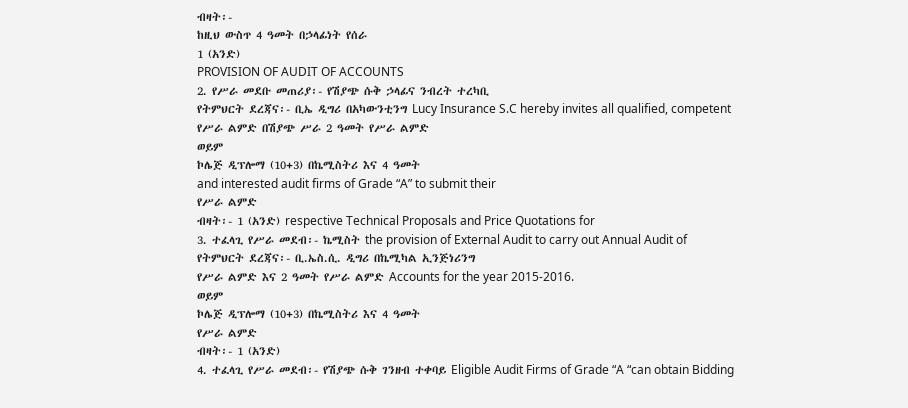ብዛት፡-
ከዚህ ውስጥ 4 ዓመት በኃላፊነት የሰራ
1 (አንድ)
PROVISION OF AUDIT OF ACCOUNTS
2. የሥራ መደቡ መጠሪያ፡- የሽያጭ ሱቅ ኃላፊና ንብረት ተረካቢ
የትምህርት ደረጃና፡- ቢኤ ዲግሪ በአካውንቲንግ Lucy Insurance S.C hereby invites all qualified, competent
የሥራ ልምድ በሽያጭ ሥራ 2 ዓመት የሥራ ልምድ
ወይም
ኮሌጅ ዲፕሎማ (10+3) በኬሚስትሪ እና 4 ዓመት
and interested audit firms of Grade “A” to submit their
የሥራ ልምድ
ብዛት፡- 1 (አንድ) respective Technical Proposals and Price Quotations for
3. ተፈላጊ የሥራ መደብ፡- ኬሚስት the provision of External Audit to carry out Annual Audit of
የትምህርት ደረጃና፡- ቢ.ኤስ.ሲ. ዲግሪ በኬሚካል ኢንጅነሪንግ
የሥራ ልምድ እና 2 ዓመት የሥራ ልምድ Accounts for the year 2015-2016.
ወይም
ኮሌጅ ዲፕሎማ (10+3) በኬሚስትሪ እና 4 ዓመት
የሥራ ልምድ
ብዛት፡- 1 (አንድ)
4. ተፈላጊ የሥራ መደብ፡- የሽያጭ ሱቅ ገንዘብ ተቀባይ Eligible Audit Firms of Grade “A “can obtain Bidding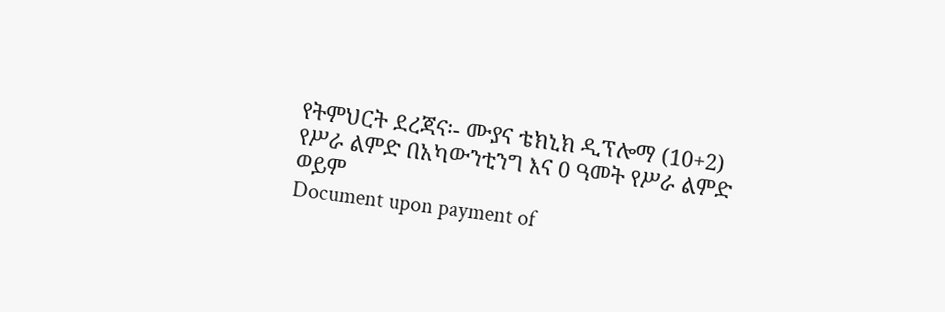የትምህርት ደረጃና፡- ሙያና ቴክኒክ ዲፕሎማ (10+2)
የሥራ ልምድ በአካውንቲንግ እና 0 ዓመት የሥራ ልምድ
ወይም
Document upon payment of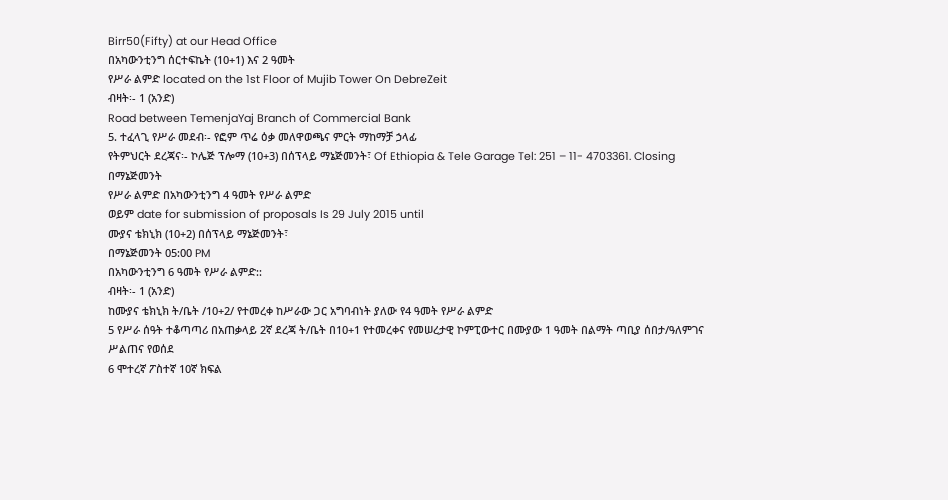Birr50(Fifty) at our Head Office
በአካውንቲንግ ሰርተፍኬት (10+1) እና 2 ዓመት
የሥራ ልምድ located on the 1st Floor of Mujib Tower On DebreZeit
ብዛት፡- 1 (አንድ)
Road between TemenjaYaj Branch of Commercial Bank
5. ተፈላጊ የሥራ መደብ፡- የፎም ጥሬ ዕቃ መለዋወጫና ምርት ማከማቻ ኃላፊ
የትምህርት ደረጃና፡- ኮሌጅ ፕሎማ (10+3) በሰፕላይ ማኔጅመንት፣ Of Ethiopia & Tele Garage Tel: 251 – 11- 4703361. Closing
በማኔጅመንት
የሥራ ልምድ በአካውንቲንግ 4 ዓመት የሥራ ልምድ
ወይም date for submission of proposals Is 29 July 2015 until
ሙያና ቴክኒክ (10+2) በሰፕላይ ማኔጅመንት፣
በማኔጅመንት 05:00 PM
በአካውንቲንግ 6 ዓመት የሥራ ልምድ::
ብዛት፡- 1 (አንድ)
ከሙያና ቴክኒክ ት/ቤት /10+2/ የተመረቀ ከሥራው ጋር አግባብነት ያለው የ4 ዓመት የሥራ ልምድ
5 የሥራ ሰዓት ተቆጣጣሪ በአጠቃላይ 2ኛ ደረጃ ት/ቤት በ10+1 የተመረቀና የመሠረታዊ ኮምፒውተር በሙያው 1 ዓመት በልማት ጣቢያ ሰበታ/ዓለምገና
ሥልጠና የወሰደ
6 ሞተረኛ ፖስተኛ 10ኛ ክፍል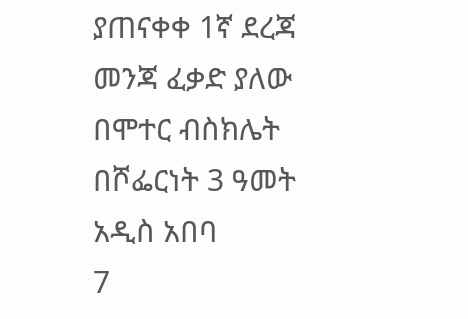ያጠናቀቀ 1ኛ ደረጃ መንጃ ፈቃድ ያለው በሞተር ብስክሌት በሾፌርነት 3 ዓመት አዲስ አበባ
7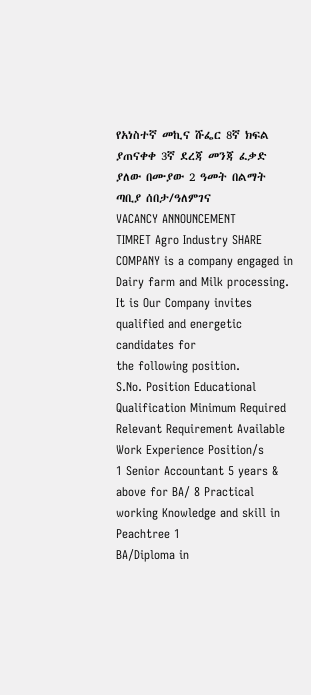የአነስተኛ መኪና ሹፌር 8ኛ ክፍል ያጠናቀቀ 3ኛ ደረጃ መንጃ ፈቃድ ያለው በሙያው 2 ዓመት በልማት ጣቢያ ሰበታ/ዓለምገና
VACANCY ANNOUNCEMENT
TIMRET Agro Industry SHARE COMPANY is a company engaged in Dairy farm and Milk processing. It is Our Company invites qualified and energetic candidates for
the following position.
S.No. Position Educational Qualification Minimum Required Relevant Requirement Available
Work Experience Position/s
1 Senior Accountant 5 years & above for BA/ 8 Practical working Knowledge and skill in Peachtree 1
BA/Diploma in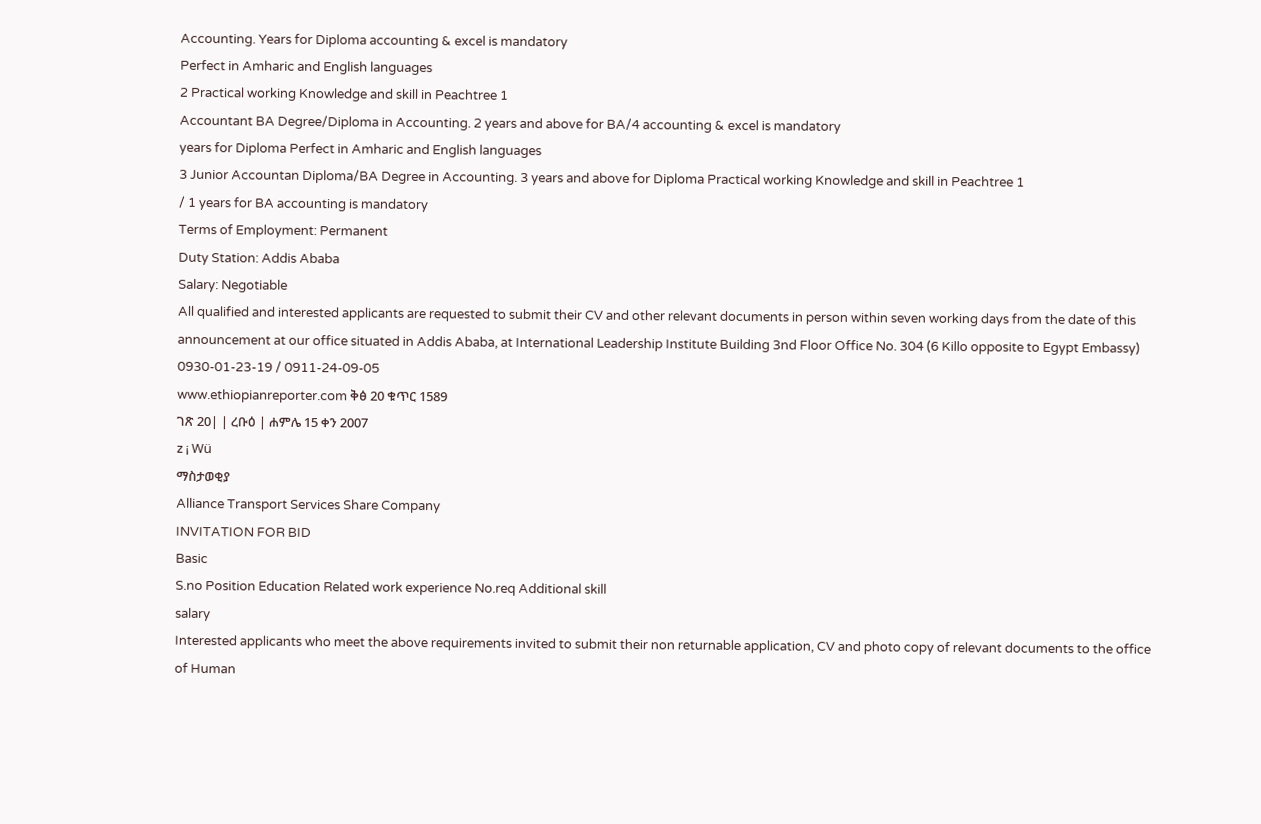Accounting. Years for Diploma accounting & excel is mandatory
Perfect in Amharic and English languages
2 Practical working Knowledge and skill in Peachtree 1
Accountant BA Degree/Diploma in Accounting. 2 years and above for BA/4 accounting & excel is mandatory
years for Diploma Perfect in Amharic and English languages
3 Junior Accountan Diploma/BA Degree in Accounting. 3 years and above for Diploma Practical working Knowledge and skill in Peachtree 1
/ 1 years for BA accounting is mandatory
Terms of Employment: Permanent
Duty Station: Addis Ababa
Salary: Negotiable
All qualified and interested applicants are requested to submit their CV and other relevant documents in person within seven working days from the date of this
announcement at our office situated in Addis Ababa, at International Leadership Institute Building 3nd Floor Office No. 304 (6 Killo opposite to Egypt Embassy)
0930-01-23-19 / 0911-24-09-05
www.ethiopianreporter.com ቅፅ 20 ቁጥር 1589
ገጽ 20| | ረቡዕ | ሐምሌ 15 ቀን 2007
z ¡ Wü
ማስታወቂያ
Alliance Transport Services Share Company
INVITATION FOR BID
Basic
S.no Position Education Related work experience No.req Additional skill
salary
Interested applicants who meet the above requirements invited to submit their non returnable application, CV and photo copy of relevant documents to the office of Human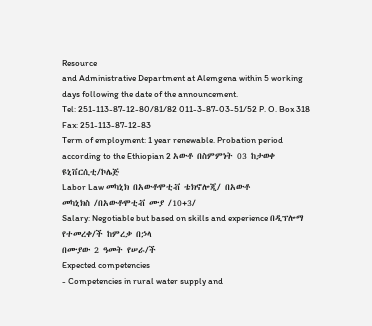Resource
and Administrative Department at Alemgena within 5 working days following the date of the announcement.
Tel: 251-113-87-12-80/81/82 011-3-87-03-51/52 P. O. Box 318 Fax: 251-113-87-12-83
Term of employment: 1 year renewable. Probation period according to the Ethiopian 2 አውቶ በስምምነት 03 ከታወቀ ዩኒቨርሲቲ/ኮሌጅ
Labor Law መካኒክ በአውቶሞቲቭ ቴክኖሎጂ/ በአውቶ
መካኒክስ /በአውቶሞቲቭ ሙያ /10+3/
Salary: Negotiable but based on skills and experience በዲፕሎማ የተመረቀ/ች ከምረቃ በኃላ
በሙያው 2 ዓመት የሠራ/ች
Expected competencies
- Competencies in rural water supply and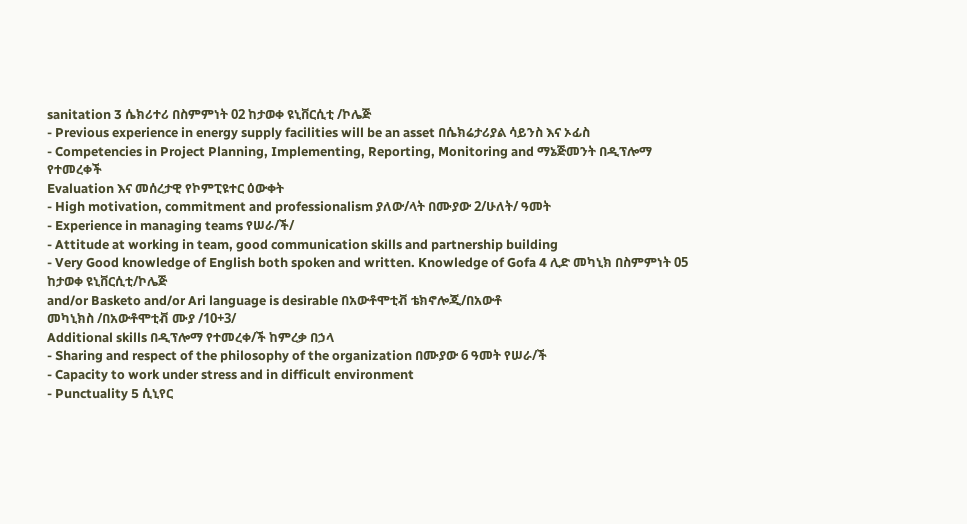sanitation 3 ሴክሪተሪ በስምምነት 02 ከታወቀ ዩኒቨርሲቲ /ኮሌጅ
- Previous experience in energy supply facilities will be an asset በሴክሬታሪያል ሳይንስ እና ኦፊስ
- Competencies in Project Planning, Implementing, Reporting, Monitoring and ማኔጅመንት በዲፕሎማ የተመረቀች
Evaluation እና መሰረታዊ የኮምፒዩተር ዕውቀት
- High motivation, commitment and professionalism ያለው/ላት በሙያው 2/ሁለት/ ዓመት
- Experience in managing teams የሠራ/ች/
- Attitude at working in team, good communication skills and partnership building
- Very Good knowledge of English both spoken and written. Knowledge of Gofa 4 ሊድ መካኒክ በስምምነት 05 ከታወቀ ዩኒቨርሲቲ/ኮሌጅ
and/or Basketo and/or Ari language is desirable በአውቶሞቲቭ ቴክኖሎጂ/በአውቶ
መካኒክስ /በአውቶሞቲቭ ሙያ /10+3/
Additional skills በዲፕሎማ የተመረቀ/ች ከምረቃ በኃላ
- Sharing and respect of the philosophy of the organization በሙያው 6 ዓመት የሠራ/ች
- Capacity to work under stress and in difficult environment
- Punctuality 5 ሲኒየር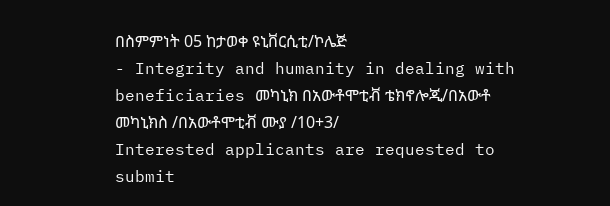በስምምነት 05 ከታወቀ ዩኒቨርሲቲ/ኮሌጅ
- Integrity and humanity in dealing with beneficiaries መካኒክ በአውቶሞቲቭ ቴክኖሎጂ/በአውቶ
መካኒክስ /በአውቶሞቲቭ ሙያ /10+3/
Interested applicants are requested to submit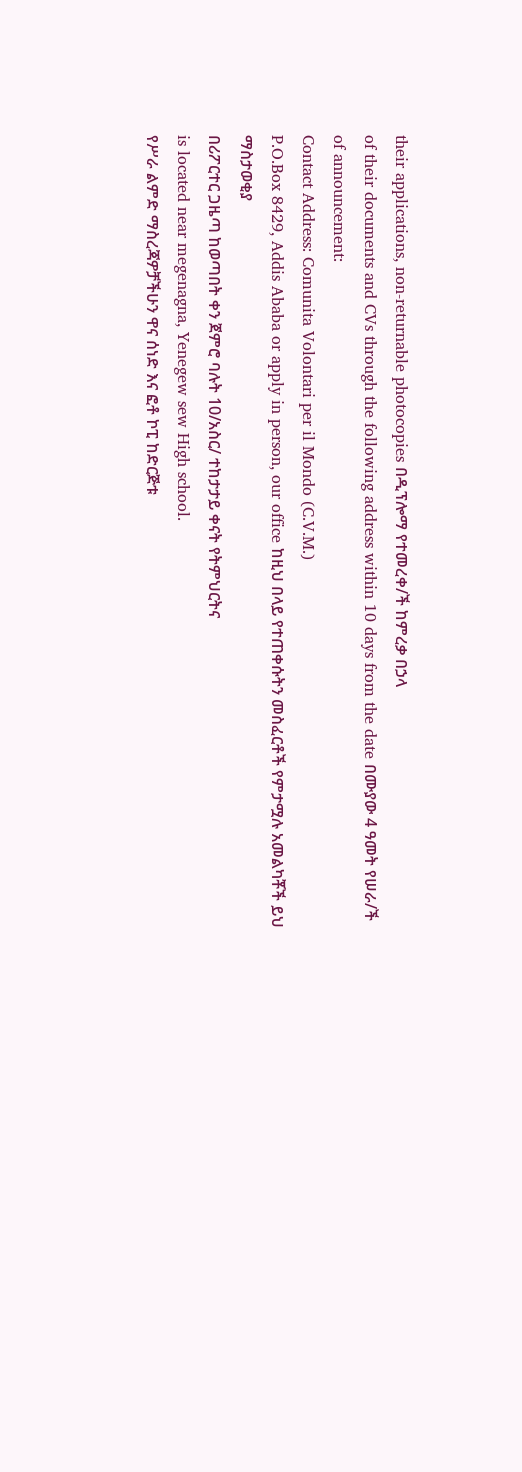their applications, non-returnable photocopies በዲፕሎማ የተመረቀ/ች ከምረቃ በኃላ
of their documents and CVs through the following address within 10 days from the date በሙያው 4 ዓመት የሠራ/ች
of announcement:
Contact Address: Comunita Volontari per il Mondo (C.V.M.)
P.O.Box 8429, Addis Ababa or apply in person, our office ከዚህ በላይ የተጠቀሱትን መስፈርቶች የምታሟሉ አመልካቾች ይህ ማስታወቂያ
በሪፖርተር ጋዜጣ ከወጣበት ቀን ጀምሮ ባሉት 10/አስር/ ተከታታይ ቀናት የትምህርትና
is located near megenagna, Yenegew sew High school.
የሥራ ልምድ ማስረጃዎቻችሁን ዋና ሰነድ እና ፎቶ ኮፒ ከድርጅቱ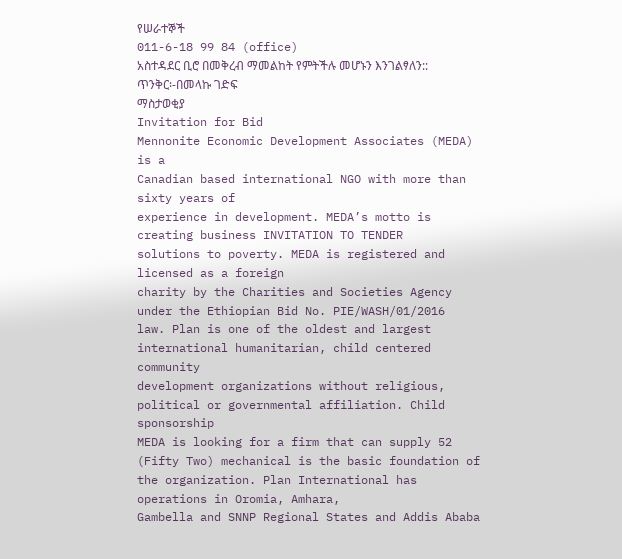የሠራተኞች
011-6-18 99 84 (office)
አስተዳደር ቢሮ በመቅረብ ማመልከት የምትችሉ መሆኑን እንገልፃለን::
ጥንቅር፡-በመላኩ ገድፍ
ማስታወቂያ
Invitation for Bid
Mennonite Economic Development Associates (MEDA) is a
Canadian based international NGO with more than sixty years of
experience in development. MEDA’s motto is creating business INVITATION TO TENDER
solutions to poverty. MEDA is registered and licensed as a foreign
charity by the Charities and Societies Agency under the Ethiopian Bid No. PIE/WASH/01/2016
law. Plan is one of the oldest and largest international humanitarian, child centered community
development organizations without religious, political or governmental affiliation. Child sponsorship
MEDA is looking for a firm that can supply 52 (Fifty Two) mechanical is the basic foundation of the organization. Plan International has operations in Oromia, Amhara,
Gambella and SNNP Regional States and Addis Ababa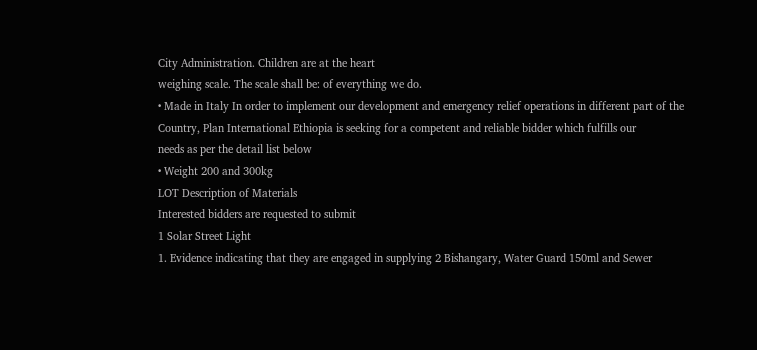City Administration. Children are at the heart
weighing scale. The scale shall be: of everything we do.
• Made in Italy In order to implement our development and emergency relief operations in different part of the
Country, Plan International Ethiopia is seeking for a competent and reliable bidder which fulfills our
needs as per the detail list below
• Weight 200 and 300kg
LOT Description of Materials
Interested bidders are requested to submit
1 Solar Street Light
1. Evidence indicating that they are engaged in supplying 2 Bishangary, Water Guard 150ml and Sewer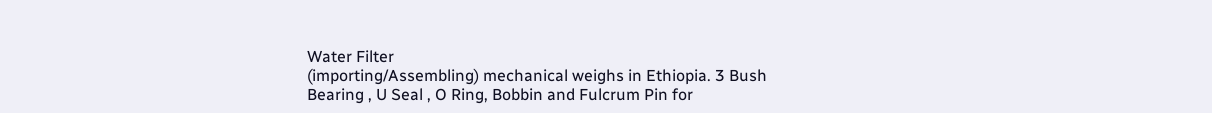Water Filter
(importing/Assembling) mechanical weighs in Ethiopia. 3 Bush Bearing , U Seal , O Ring, Bobbin and Fulcrum Pin for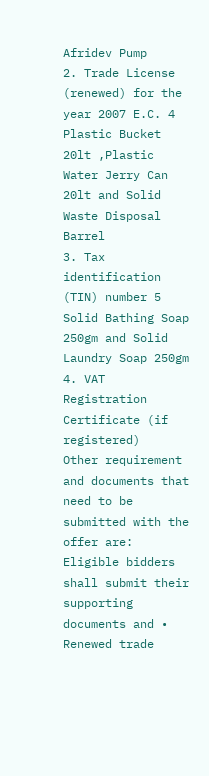Afridev Pump
2. Trade License (renewed) for the year 2007 E.C. 4
Plastic Bucket 20lt ,Plastic Water Jerry Can 20lt and Solid Waste Disposal
Barrel
3. Tax identification (TIN) number 5 Solid Bathing Soap 250gm and Solid Laundry Soap 250gm
4. VAT Registration Certificate (if registered)
Other requirement and documents that need to be submitted with the offer are:
Eligible bidders shall submit their supporting documents and • Renewed trade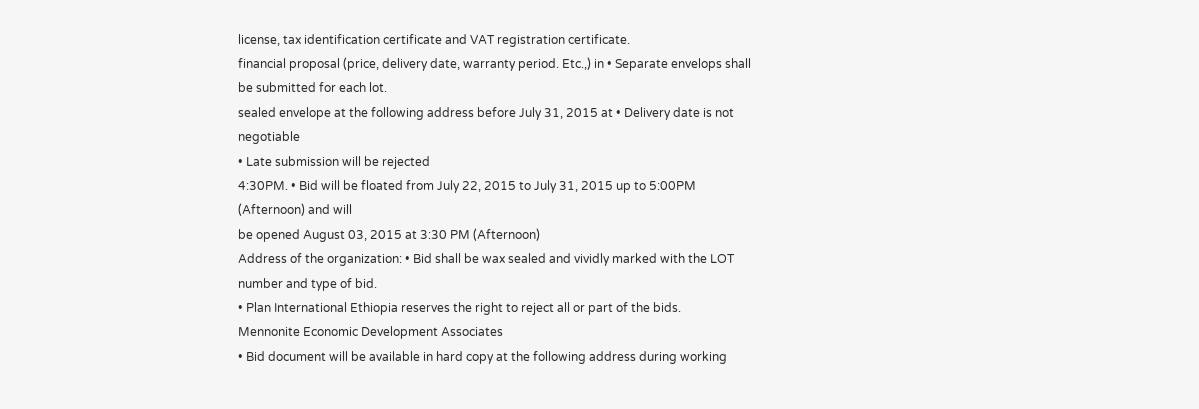license, tax identification certificate and VAT registration certificate.
financial proposal (price, delivery date, warranty period. Etc.,) in • Separate envelops shall be submitted for each lot.
sealed envelope at the following address before July 31, 2015 at • Delivery date is not negotiable
• Late submission will be rejected
4:30PM. • Bid will be floated from July 22, 2015 to July 31, 2015 up to 5:00PM (Afternoon) and will
be opened August 03, 2015 at 3:30 PM (Afternoon)
Address of the organization: • Bid shall be wax sealed and vividly marked with the LOT number and type of bid.
• Plan International Ethiopia reserves the right to reject all or part of the bids.
Mennonite Economic Development Associates
• Bid document will be available in hard copy at the following address during working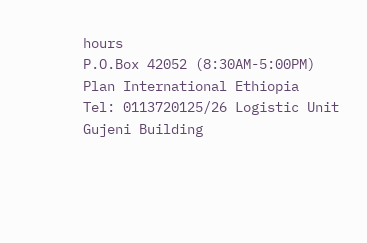hours
P.O.Box 42052 (8:30AM-5:00PM)
Plan International Ethiopia
Tel: 0113720125/26 Logistic Unit
Gujeni Building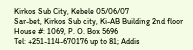Kirkos Sub City, Kebele 05/06/07
Sar-bet, Kirkos Sub city, Ki-AB Building 2nd floor House #: 1069, P. O. Box 5696
Tel: +251-114-670176 up to 81; Addis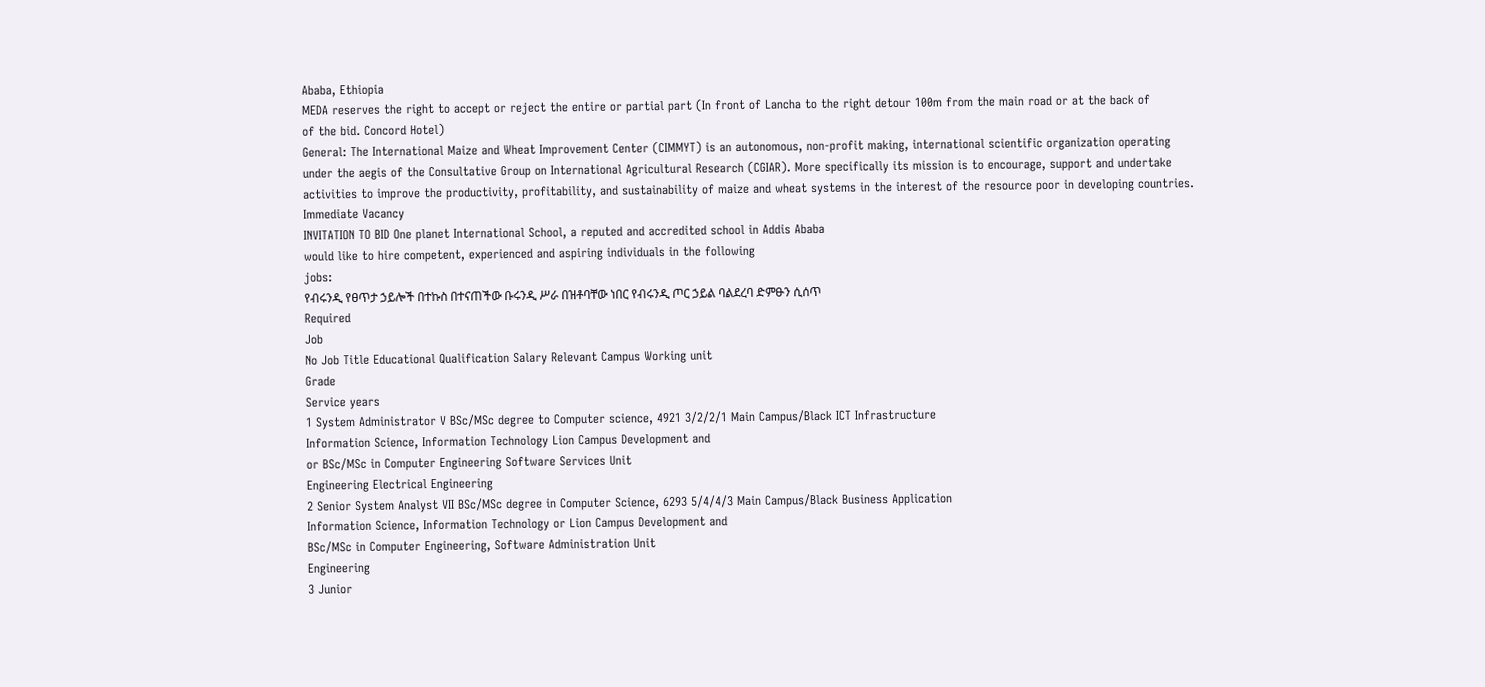Ababa, Ethiopia
MEDA reserves the right to accept or reject the entire or partial part (In front of Lancha to the right detour 100m from the main road or at the back of
of the bid. Concord Hotel)
General: The International Maize and Wheat Improvement Center (CIMMYT) is an autonomous, non-profit making, international scientific organization operating
under the aegis of the Consultative Group on International Agricultural Research (CGIAR). More specifically its mission is to encourage, support and undertake
activities to improve the productivity, profitability, and sustainability of maize and wheat systems in the interest of the resource poor in developing countries.
Immediate Vacancy
INVITATION TO BID One planet International School, a reputed and accredited school in Addis Ababa
would like to hire competent, experienced and aspiring individuals in the following
jobs:
የብሩንዲ የፀጥታ ኃይሎች በተኩስ በተናጠችው ቡሩንዲ ሥራ በዝቶባቸው ነበር የብሩንዲ ጦር ኃይል ባልደረባ ድምፁን ሲሰጥ
Required
Job
No Job Title Educational Qualification Salary Relevant Campus Working unit
Grade
Service years
1 System Administrator V BSc/MSc degree to Computer science, 4921 3/2/2/1 Main Campus/Black ICT Infrastructure
Information Science, Information Technology Lion Campus Development and
or BSc/MSc in Computer Engineering Software Services Unit
Engineering Electrical Engineering
2 Senior System Analyst VII BSc/MSc degree in Computer Science, 6293 5/4/4/3 Main Campus/Black Business Application
Information Science, Information Technology or Lion Campus Development and
BSc/MSc in Computer Engineering, Software Administration Unit
Engineering
3 Junior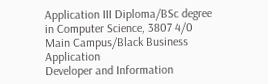Application III Diploma/BSc degree in Computer Science, 3807 4/0 Main Campus/Black Business Application
Developer and Information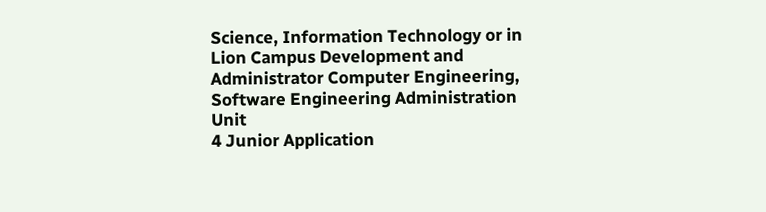Science, Information Technology or in Lion Campus Development and
Administrator Computer Engineering, Software Engineering Administration Unit
4 Junior Application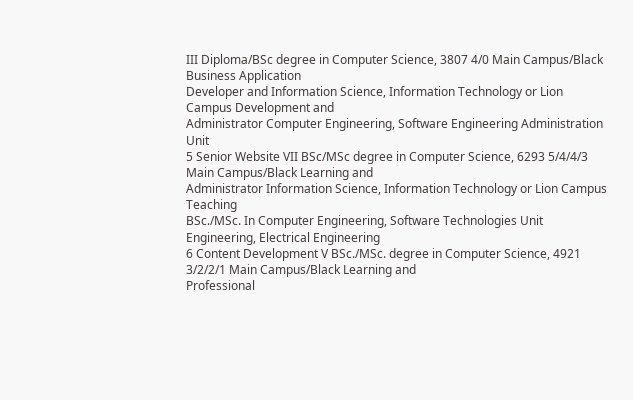III Diploma/BSc degree in Computer Science, 3807 4/0 Main Campus/Black Business Application
Developer and Information Science, Information Technology or Lion Campus Development and
Administrator Computer Engineering, Software Engineering Administration Unit
5 Senior Website VII BSc/MSc degree in Computer Science, 6293 5/4/4/3 Main Campus/Black Learning and
Administrator Information Science, Information Technology or Lion Campus Teaching
BSc./MSc. In Computer Engineering, Software Technologies Unit
Engineering, Electrical Engineering
6 Content Development V BSc./MSc. degree in Computer Science, 4921 3/2/2/1 Main Campus/Black Learning and
Professional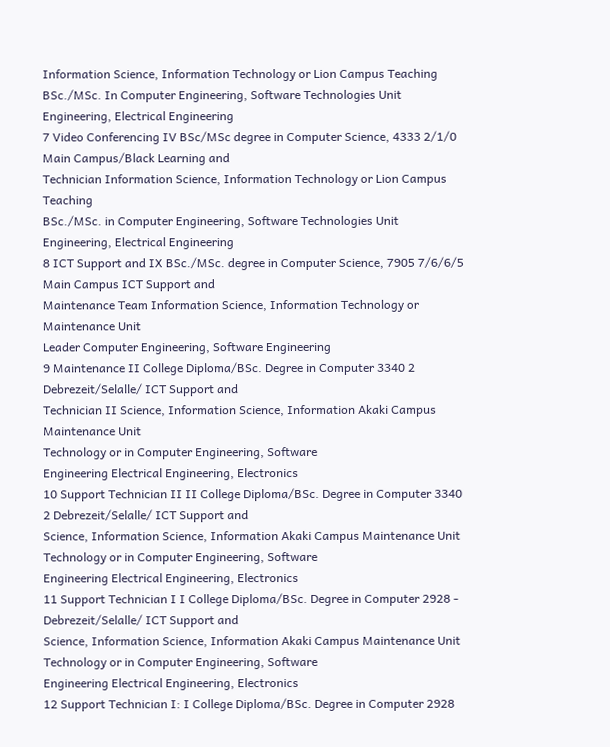Information Science, Information Technology or Lion Campus Teaching
BSc./MSc. In Computer Engineering, Software Technologies Unit
Engineering, Electrical Engineering
7 Video Conferencing IV BSc/MSc degree in Computer Science, 4333 2/1/0 Main Campus/Black Learning and
Technician Information Science, Information Technology or Lion Campus Teaching
BSc./MSc. in Computer Engineering, Software Technologies Unit
Engineering, Electrical Engineering
8 ICT Support and IX BSc./MSc. degree in Computer Science, 7905 7/6/6/5 Main Campus ICT Support and
Maintenance Team Information Science, Information Technology or Maintenance Unit
Leader Computer Engineering, Software Engineering
9 Maintenance II College Diploma/BSc. Degree in Computer 3340 2 Debrezeit/Selalle/ ICT Support and
Technician II Science, Information Science, Information Akaki Campus Maintenance Unit
Technology or in Computer Engineering, Software
Engineering Electrical Engineering, Electronics
10 Support Technician II II College Diploma/BSc. Degree in Computer 3340 2 Debrezeit/Selalle/ ICT Support and
Science, Information Science, Information Akaki Campus Maintenance Unit
Technology or in Computer Engineering, Software
Engineering Electrical Engineering, Electronics
11 Support Technician I I College Diploma/BSc. Degree in Computer 2928 - Debrezeit/Selalle/ ICT Support and
Science, Information Science, Information Akaki Campus Maintenance Unit
Technology or in Computer Engineering, Software
Engineering Electrical Engineering, Electronics
12 Support Technician I: I College Diploma/BSc. Degree in Computer 2928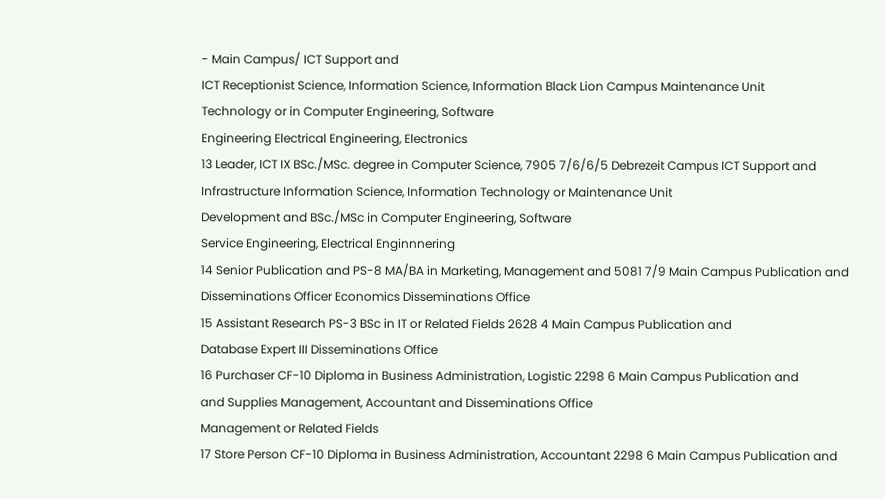- Main Campus/ ICT Support and
ICT Receptionist Science, Information Science, Information Black Lion Campus Maintenance Unit
Technology or in Computer Engineering, Software
Engineering Electrical Engineering, Electronics
13 Leader, ICT IX BSc./MSc. degree in Computer Science, 7905 7/6/6/5 Debrezeit Campus ICT Support and
Infrastructure Information Science, Information Technology or Maintenance Unit
Development and BSc./MSc in Computer Engineering, Software
Service Engineering, Electrical Enginnnering
14 Senior Publication and PS-8 MA/BA in Marketing, Management and 5081 7/9 Main Campus Publication and
Disseminations Officer Economics Disseminations Office
15 Assistant Research PS-3 BSc in IT or Related Fields 2628 4 Main Campus Publication and
Database Expert III Disseminations Office
16 Purchaser CF-10 Diploma in Business Administration, Logistic 2298 6 Main Campus Publication and
and Supplies Management, Accountant and Disseminations Office
Management or Related Fields
17 Store Person CF-10 Diploma in Business Administration, Accountant 2298 6 Main Campus Publication and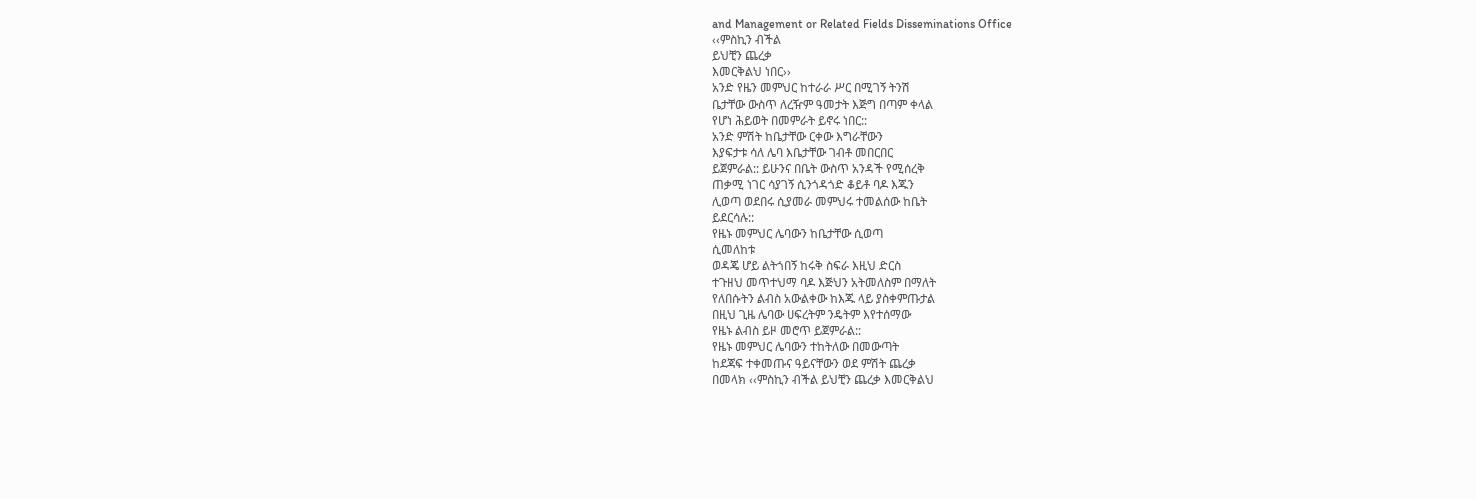and Management or Related Fields Disseminations Office
‹‹ምስኪን ብችል
ይህቺን ጨረቃ
እመርቅልህ ነበር››
አንድ የዜን መምህር ከተራራ ሥር በሚገኝ ትንሽ
ቤታቸው ውስጥ ለረዥም ዓመታት እጅግ በጣም ቀላል
የሆነ ሕይወት በመምራት ይኖሩ ነበር::
አንድ ምሽት ከቤታቸው ርቀው እግራቸውን
እያፍታቱ ሳለ ሌባ እቤታቸው ገብቶ መበርበር
ይጀምራል:: ይሁንና በቤት ውስጥ አንዳች የሚሰረቅ
ጠቃሚ ነገር ሳያገኝ ሲንጎዳጎድ ቆይቶ ባዶ እጁን
ሊወጣ ወደበሩ ሲያመራ መምህሩ ተመልሰው ከቤት
ይደርሳሉ::
የዜኑ መምህር ሌባውን ከቤታቸው ሲወጣ
ሲመለከቱ
ወዳጄ ሆይ ልትጎበኝ ከሩቅ ስፍራ እዚህ ድርስ
ተጉዘህ መጥተህማ ባዶ እጅህን አትመለስም በማለት
የለበሱትን ልብስ አውልቀው ከእጁ ላይ ያስቀምጡታል
በዚህ ጊዜ ሌባው ሀፍረትም ንዴትም እየተሰማው
የዜኑ ልብስ ይዞ መሮጥ ይጀምራል::
የዜኑ መምህር ሌባውን ተከትለው በመውጣት
ከደጃፍ ተቀመጡና ዓይናቸውን ወደ ምሽት ጨረቃ
በመላክ ‹‹ምስኪን ብችል ይህቺን ጨረቃ እመርቅልህ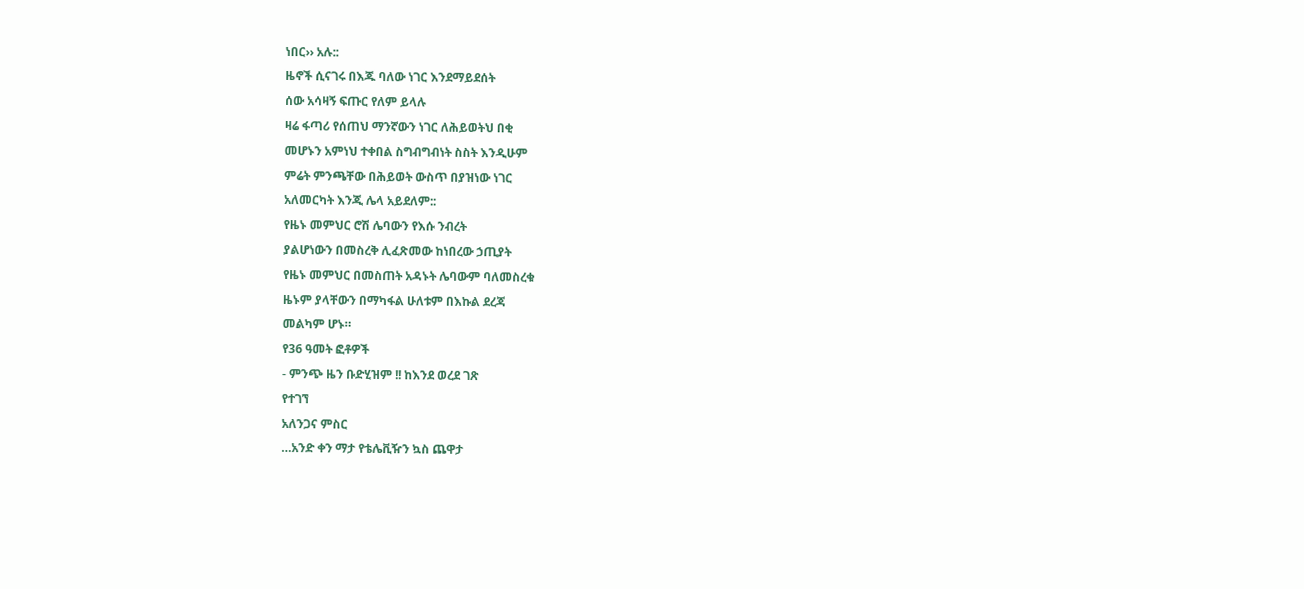ነበር›› አሉ::
ዜኖች ሲናገሩ በእጁ ባለው ነገር እንደማይደሰት
ሰው አሳዛኝ ፍጡር የለም ይላሉ
ዛሬ ፋጣሪ የሰጠህ ማንኛውን ነገር ለሕይወትህ በቂ
መሆኑን አምነህ ተቀበል ስግብግብነት ስስት እንዲሁም
ምሬት ምንጫቸው በሕይወት ውስጥ በያዝነው ነገር
አለመርካት እንጂ ሌላ አይደለም::
የዜኑ መምህር ሮሽ ሌባውን የእሱ ንብረት
ያልሆነውን በመስረቅ ሊፈጽመው ከነበረው ኃጢያት
የዜኑ መምህር በመስጠት አዳኑት ሌባውም ባለመስረቁ
ዜኑም ያላቸውን በማካፋል ሁለቱም በእኩል ደረጃ
መልካም ሆኑ።
የ36 ዓመት ፎቶዎች
- ምንጭ ዜን ቡድሂዝም !! ከእንደ ወረደ ገጽ
የተገኘ
አለንጋና ምስር
…አንድ ቀን ማታ የቴሌቪዥን ኳስ ጨዋታ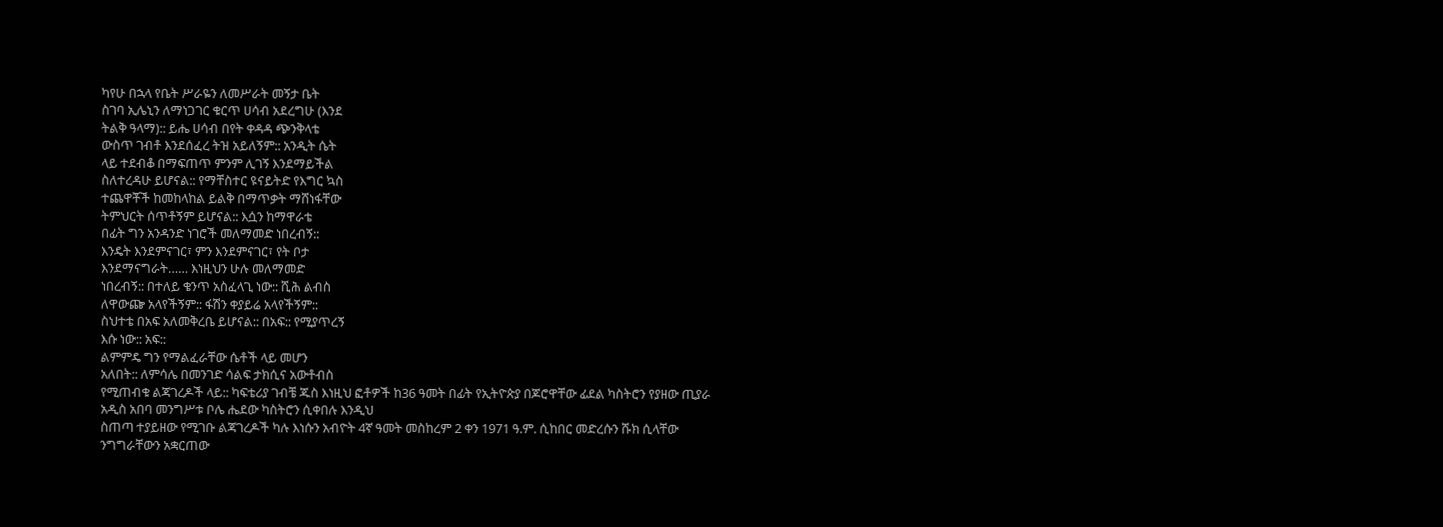ካየሁ በኋላ የቤት ሥራዬን ለመሥራት መኝታ ቤት
ስገባ ኢሌኒን ለማነጋገር ቁርጥ ሀሳብ አደረግሁ (እንደ
ትልቅ ዓላማ):: ይሔ ሀሳብ በየት ቀዳዳ ጭንቅላቴ
ውስጥ ገብቶ እንደሰፈረ ትዝ አይለኝም:: አንዲት ሴት
ላይ ተደብቆ በማፍጠጥ ምንም ሊገኝ እንደማይችል
ስለተረዳሁ ይሆናል:: የማቸስተር ዩናይትድ የእግር ኳስ
ተጨዋቾች ከመከላከል ይልቅ በማጥቃት ማሸነፋቸው
ትምህርት ሰጥቶኝም ይሆናል:: እሷን ከማዋራቴ
በፊት ግን አንዳንድ ነገሮች መለማመድ ነበረብኝ::
እንዴት እንደምናገር፣ ምን እንደምናገር፣ የት ቦታ
እንደማናግራት…… እነዚህን ሁሉ መለማመድ
ነበረብኝ:: በተለይ ቄንጥ አስፈላጊ ነው:: ሺሕ ልብስ
ለዋውጬ አላየችኝም:: ፋሽን ቀያይሬ አላየችኝም::
ስህተቴ በአፍ አለመቅረቤ ይሆናል:: በአፍ:: የሚያጥረኝ
እሱ ነው:: አፍ::
ልምምዴ ግን የማልፈራቸው ሴቶች ላይ መሆን
አለበት:: ለምሳሌ በመንገድ ሳልፍ ታክሲና አውቶብስ
የሚጠብቁ ልጃገረዶች ላይ:: ካፍቴሪያ ገብቼ ጁስ እነዚህ ፎቶዎች ከ36 ዓመት በፊት የኢትዮጵያ በጆሮዋቸው ፊደል ካስትሮን የያዘው ጢያራ አዲስ አበባ መንግሥቱ ቦሌ ሔደው ካስትሮን ሲቀበሉ እንዲህ
ስጠጣ ተያይዘው የሚገቡ ልጃገረዶች ካሉ እነሱን አብዮት 4ኛ ዓመት መስከረም 2 ቀን 1971 ዓ.ም. ሲከበር መድረሱን ሹክ ሲላቸው ንግግራቸውን አቋርጠው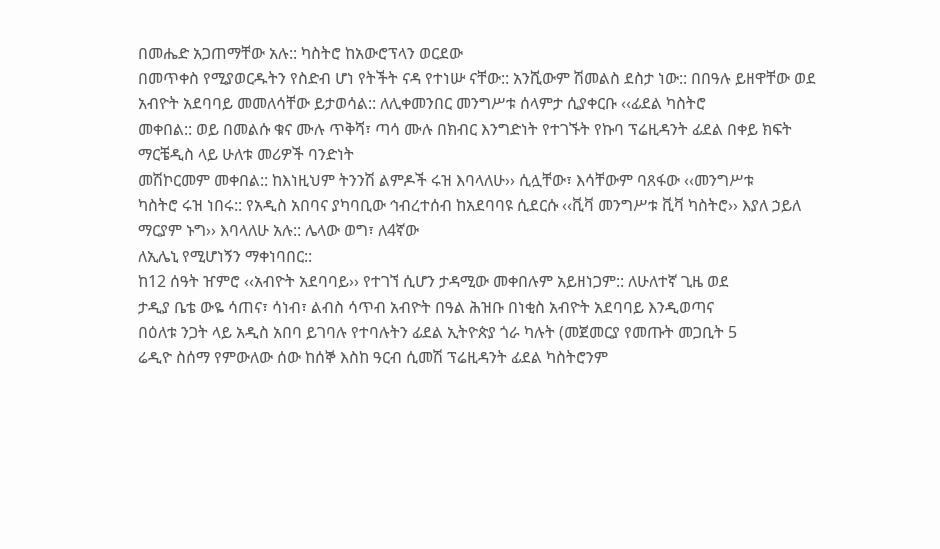በመሔድ አጋጠማቸው አሉ:: ካስትሮ ከአውሮፕላን ወርደው
በመጥቀስ የሚያወርዱትን የስድብ ሆነ የትችት ናዳ የተነሡ ናቸው:: አንሺውም ሽመልስ ደስታ ነው:: በበዓሉ ይዘዋቸው ወደ አብዮት አደባባይ መመለሳቸው ይታወሳል:: ለሊቀመንበር መንግሥቱ ሰላምታ ሲያቀርቡ ‹‹ፊደል ካስትሮ
መቀበል:: ወይ በመልሱ ቁና ሙሉ ጥቅሻ፣ ጣሳ ሙሉ በክብር እንግድነት የተገኙት የኩባ ፕሬዚዳንት ፊደል በቀይ ክፍት ማርቼዲስ ላይ ሁለቱ መሪዎች ባንድነት
መሽኮርመም መቀበል:: ከእነዚህም ትንንሽ ልምዶች ሩዝ እባላለሁ›› ሲሏቸው፣ እሳቸውም ባጸፋው ‹‹መንግሥቱ
ካስትሮ ሩዝ ነበሩ:: የአዲስ አበባና ያካባቢው ኅብረተሰብ ከአደባባዩ ሲደርሱ ‹‹ቪቫ መንግሥቱ ቪቫ ካስትሮ›› እያለ ኃይለ ማርያም ኑግ›› እባላለሁ አሉ:: ሌላው ወግ፣ ለ4ኛው
ለኢሌኒ የሚሆነኝን ማቀነባበር::
ከ12 ሰዓት ዠምሮ ‹‹አብዮት አደባባይ›› የተገኘ ሲሆን ታዳሚው መቀበሉም አይዘነጋም:: ለሁለተኛ ጊዜ ወደ
ታዲያ ቤቴ ውዬ ሳጠና፣ ሳነብ፣ ልብስ ሳጥብ አብዮት በዓል ሕዝቡ በነቂስ አብዮት አደባባይ እንዲወጣና
በዕለቱ ንጋት ላይ አዲስ አበባ ይገባሉ የተባሉትን ፊደል ኢትዮጵያ ጎራ ካሉት (መጀመርያ የመጡት መጋቢት 5
ሬዲዮ ስሰማ የምውለው ሰው ከሰኞ እስከ ዓርብ ሲመሽ ፕሬዚዳንት ፊደል ካስትሮንም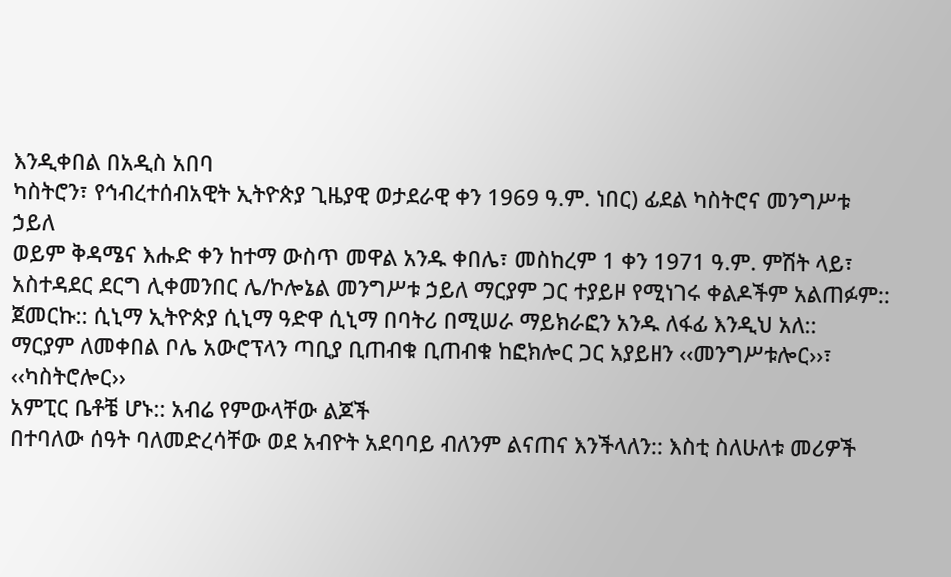እንዲቀበል በአዲስ አበባ
ካስትሮን፣ የኅብረተሰብአዊት ኢትዮጵያ ጊዜያዊ ወታደራዊ ቀን 1969 ዓ.ም. ነበር) ፊደል ካስትሮና መንግሥቱ ኃይለ
ወይም ቅዳሜና እሑድ ቀን ከተማ ውስጥ መዋል አንዱ ቀበሌ፣ መስከረም 1 ቀን 1971 ዓ.ም. ምሽት ላይ፣
አስተዳደር ደርግ ሊቀመንበር ሌ/ኮሎኔል መንግሥቱ ኃይለ ማርያም ጋር ተያይዞ የሚነገሩ ቀልዶችም አልጠፉም::
ጀመርኩ:: ሲኒማ ኢትዮጵያ ሲኒማ ዓድዋ ሲኒማ በባትሪ በሚሠራ ማይክራፎን አንዱ ለፋፊ እንዲህ አለ::
ማርያም ለመቀበል ቦሌ አውሮፕላን ጣቢያ ቢጠብቁ ቢጠብቁ ከፎክሎር ጋር አያይዘን ‹‹መንግሥቱሎር››፣ ‹‹ካስትሮሎር››
አምፒር ቤቶቼ ሆኑ:: አብሬ የምውላቸው ልጆች
በተባለው ሰዓት ባለመድረሳቸው ወደ አብዮት አደባባይ ብለንም ልናጠና እንችላለን:: እስቲ ስለሁለቱ መሪዎች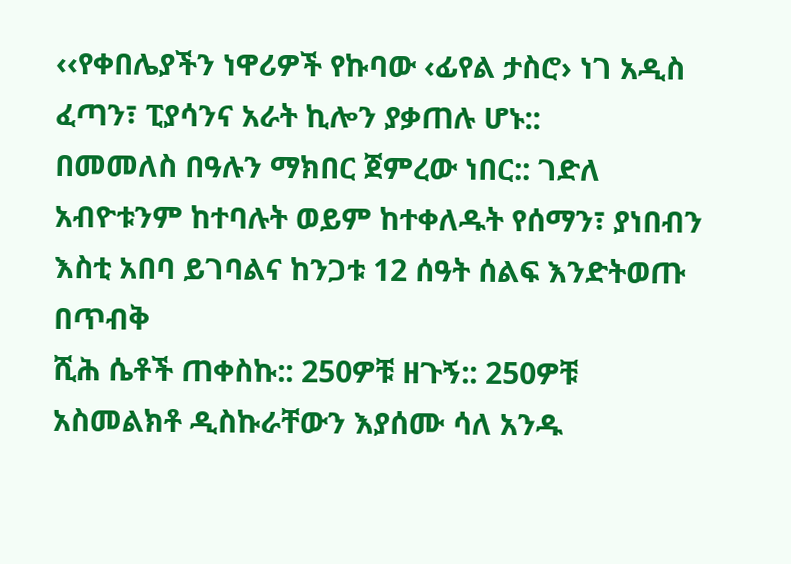‹‹የቀበሌያችን ነዋሪዎች የኩባው ‹ፊየል ታስሮ› ነገ አዲስ
ፈጣን፣ ፒያሳንና አራት ኪሎን ያቃጠሉ ሆኑ::
በመመለስ በዓሉን ማክበር ጀምረው ነበር:: ገድለ አብዮቱንም ከተባሉት ወይም ከተቀለዱት የሰማን፣ ያነበብን እስቲ አበባ ይገባልና ከንጋቱ 12 ሰዓት ሰልፍ እንድትወጡ በጥብቅ
ሺሕ ሴቶች ጠቀስኩ:: 250ዎቹ ዘጉኝ:: 250ዎቹ
አስመልክቶ ዲስኩራቸውን እያሰሙ ሳለ አንዱ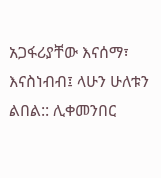አጋፋሪያቸው እናሰማ፣ እናስነብብ፤ ላሁን ሁለቱን ልበል:: ሊቀመንበር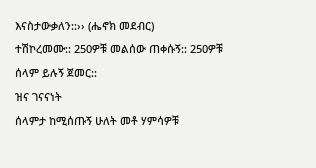እናስታውቃለን::›› (ሔኖክ መደብር)
ተሽኮረመሙ:: 250ዎቹ መልሰው ጠቀሱኝ:: 250ዎቹ
ሰላም ይሉኝ ጀመር::
ዝና ገናናነት
ሰላምታ ከሚሰጡኝ ሁለት መቶ ሃምሳዎቹ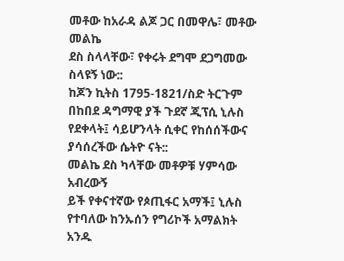መቶው ከአራዳ ልጆ ጋር በመዋሌ፣ መቶው መልኬ
ደስ ስላላቸው፣ የቀሩት ደግሞ ደጋግመው ስላዩኝ ነው::
ከጆን ኪትስ 1795-1821/ስድ ትርጉም በከበደ ዳግማዊ ያች ጉደኛ ጂፕሲ ኒሉስ የደቀላት፤ ሳይሆንላት ሲቀር የከሰሰችውና ያሳሰረችው ሴትዮ ናት::
መልኬ ደስ ካላቸው መቶዎቹ ሃምሳው አብረውኝ
ይች የቀናተኛው የጶጢፋር አማች፤ ኒሉስ የተባለው ከንኡሰን የግሪኮች አማልክት አንዱ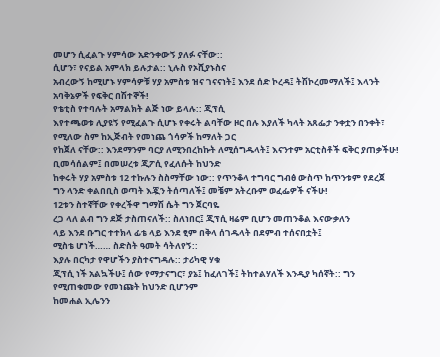መሆን ሲፈልጉ ሃምሳው አድንቀውኝ ያለፉ ናቸው::
ሲሆን፣ የናይል አምላክ ይሉታል:: ኒሉስ የኦሺያኑስና
አብረውኝ ከሚሆኑ ሃምሳዎቹ ሃያ አምስቱ ዝና ገናናነት፤ እንደ ሰድ ኮረዳ፤ ትሽኮረመማለች፤ እላንት አባቅኔዎች የፍቅር በሽተኞች!
የቴቲስ የተባሉት አማልክት ልጅ ነው ይላሉ:: ጂፕሲ
እየተጫወቱ ሊያዩኝ የሚፈልጉ ሲሆኑ የቀሩት ልባቸው ዞር በሉ እያለች ካላት አጸፌታ ንቀቷን በንቀት፣ የሚለው ስም ከኢጅብት የመነጨ ጎሳዎች ከማለት ጋር
የከጀለ ናቸው:: እንደማንም ባርያ ለሚንበረከኩት ለሚሰግዱላት፤ እናንተም አርቲስቶች ፍቅር ያጠቃችሁ! ቢመሳሰልም፤ በመሠረቱ ጂፖሲ የፈለሱት ከህንድ
ከቀሩት ሃያ አምስቱ 12 ተኩሉን ስስማቸው ነው:: የጥንቆላ ተግባር ግብፅ ውስጥ ከጥንቱም የደረጀ
ግን ላንድ ቀልበቢስ ወጣት እጇን ትሰጣለች፤ መቼም አትረቡም ወፈፌዎች ናችሁ!
12ቱን ስተኛቸው የቀረችዋ ግማሽ ሴት ግን ጀርባዬ
ረጋ ላለ ልብ ግን ደጅ ታስጠናለች:: ስለነበር፤ ጂፕሲ ዛሬም ቢሆን መጠንቆል እናውቃለን
ላይ እንደ ቡግር ተተክላ ፊቴ ላይ እንደ ፂም በቅላ ሰገዱላት በደምብ ተሰናበቷት፤
ሚስቴ ሆነች…… ስድስት ዓመት ሳትለየኝ::
እያሉ በርካታ የዋሆችን ያስተናግዳሉ:: ታሪካዊ ሃቁ
ጂፕሲ ነች አልኳችሁ፤ ሰው የማታናግር፣ ያኔ፤ ከፈለገች፤ ትከተልሃለች እንዲያ ካሰኛት:: ግን የሚጠቁመው የመነጩት ከህንድ ቢሆንም
ከመሐል ኢሌንን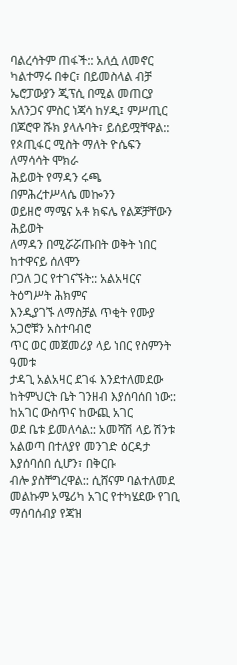ባልረሳትም ጠፋች:: አለሷ ለመኖር ካልተማሩ በቀር፣ በይመስላል ብቻ ኤሮፓውያን ጂፕሲ በሚል መጠርያ
አለንጋና ምስር ነጃሳ ከሃዲ፤ ምሥጢር በጆሮዋ ሹክ ያላሉባት፣ ይሰይሟቸዋል::
የጶጢፋር ሚስት ማለት ዮሴፍን ለማሳሳት ሞክራ
ሕይወት የማዳን ሩጫ
በምሕረተሥላሴ መኰንን
ወይዘሮ ማሜና አቶ ክፍሌ የልጆቻቸውን ሕይወት
ለማዳን በሚሯሯጡበት ወቅት ነበር ከተዋናይ ሰለሞን
ቦጋለ ጋር የተገናኙት:: አልአዛርና ትዕግሥት ሕክምና
እንዲያገኙ ለማስቻል ጥቂት የሙያ አጋሮቹን አስተባብሮ
ጥር ወር መጀመሪያ ላይ ነበር የስምንት ዓመቱ
ታዳጊ አልአዛር ደገፋ እንደተለመደው ከትምህርት ቤት ገንዘብ እያሰባሰበ ነው:: ከአገር ውስጥና ከውጪ አገር
ወደ ቤቱ ይመለሳል:: አመሻሽ ላይ ሽንቱ አልወጣ በተለያየ መንገድ ዕርዳታ እያሰባሰበ ሲሆን፣ በቅርቡ
ብሎ ያስቸግረዋል:: ሲሸናም ባልተለመደ መልኩም አሜሪካ አገር የተካሄደው የገቢ ማሰባሰብያ የጃዝ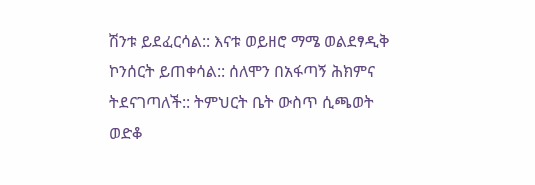ሽንቱ ይደፈርሳል:: እናቱ ወይዘሮ ማሜ ወልደፃዲቅ ኮንሰርት ይጠቀሳል:: ሰለሞን በአፋጣኝ ሕክምና
ትደናገጣለች:: ትምህርት ቤት ውስጥ ሲጫወት ወድቆ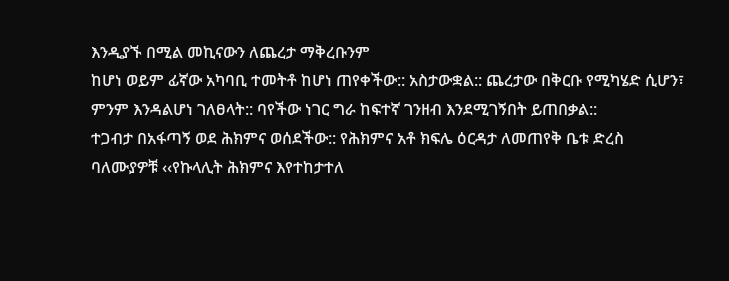እንዲያኙ በሚል መኪናውን ለጨረታ ማቅረቡንም
ከሆነ ወይም ፊኛው አካባቢ ተመትቶ ከሆነ ጠየቀችው:: አስታውቋል:: ጨረታው በቅርቡ የሚካሄድ ሲሆን፣
ምንም እንዳልሆነ ገለፀላት:: ባየችው ነገር ግራ ከፍተኛ ገንዘብ እንደሚገኝበት ይጠበቃል::
ተጋብታ በአፋጣኝ ወደ ሕክምና ወሰደችው:: የሕክምና አቶ ክፍሌ ዕርዳታ ለመጠየቅ ቤቱ ድረስ
ባለሙያዎቹ ‹‹የኩላሊት ሕክምና እየተከታተለ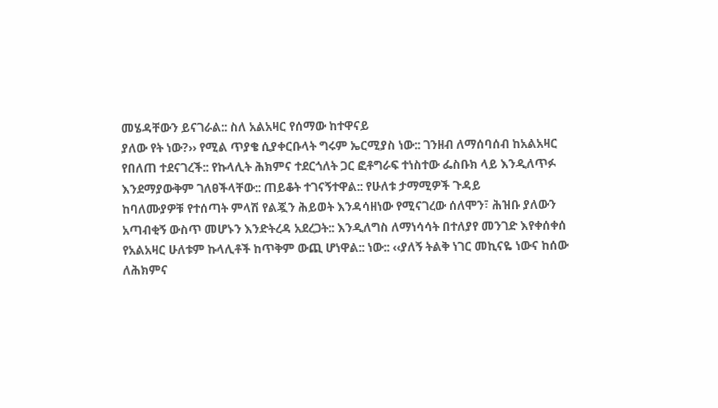መሄዳቸውን ይናገራል:: ስለ አልአዛር የሰማው ከተዋናይ
ያለው የት ነው?›› የሚል ጥያቄ ሲያቀርቡላት ግሩም ኤርሚያስ ነው:: ገንዘብ ለማሰባሰብ ከአልአዛር
የበለጠ ተደናገረች:: የኩላሊት ሕክምና ተደርጎለት ጋር ፎቶግራፍ ተነስተው ፌስቡክ ላይ እንዲለጥፉ
እንደማያውቅም ገለፀችላቸው:: ጠይቆት ተገናኝተዋል:: የሁለቱ ታማሚዎች ጉዳይ
ከባለሙያዎቹ የተሰጣት ምላሽ የልጇን ሕይወት እንዳሳዘነው የሚናገረው ሰለሞን፣ ሕዝቡ ያለውን
አጣብቂኝ ውስጥ መሆኑን እንድትረዳ አደረጋት:: እንዲለግስ ለማነሳሳት በተለያየ መንገድ እየቀሰቀሰ
የአልአዛር ሁለቱም ኩላሊቶች ከጥቅም ውጪ ሆነዋል:: ነው:: ‹‹ያለኝ ትልቅ ነገር መኪናዬ ነውና ከሰው
ለሕክምና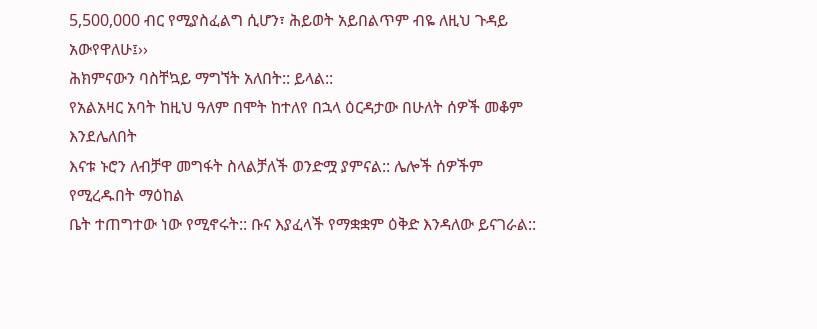5,500,000 ብር የሚያስፈልግ ሲሆን፣ ሕይወት አይበልጥም ብዬ ለዚህ ጉዳይ አውየዋለሁ፤››
ሕክምናውን ባስቸኳይ ማግኘት አለበት:: ይላል::
የአልአዛር አባት ከዚህ ዓለም በሞት ከተለየ በኋላ ዕርዳታው በሁለት ሰዎች መቆም እንደሌለበት
እናቱ ኑሮን ለብቻዋ መግፋት ስላልቻለች ወንድሟ ያምናል:: ሌሎች ሰዎችም የሚረዱበት ማዕከል
ቤት ተጠግተው ነው የሚኖሩት:: ቡና እያፈላች የማቋቋም ዕቅድ እንዳለው ይናገራል::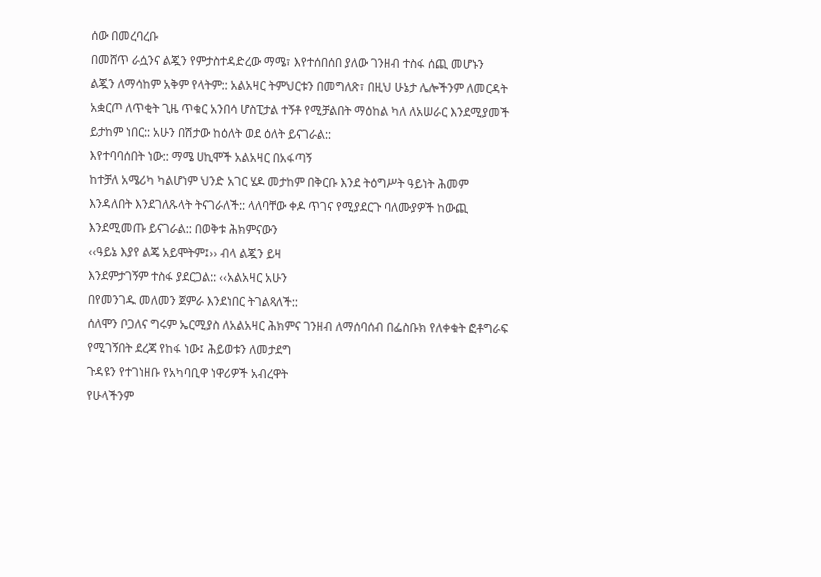ሰው በመረባረቡ
በመሸጥ ራሷንና ልጇን የምታስተዳድረው ማሜ፣ እየተሰበሰበ ያለው ገንዘብ ተስፋ ሰጪ መሆኑን
ልጇን ለማሳከም አቅም የላትም:: አልአዛር ትምህርቱን በመግለጽ፣ በዚህ ሁኔታ ሌሎችንም ለመርዳት
አቋርጦ ለጥቂት ጊዜ ጥቁር አንበሳ ሆስፒታል ተኝቶ የሚቻልበት ማዕከል ካለ ለአሠራር እንደሚያመች
ይታከም ነበር:: አሁን በሽታው ከዕለት ወደ ዕለት ይናገራል::
እየተባባሰበት ነው:: ማሜ ሀኪሞች አልአዛር በአፋጣኝ
ከተቻለ አሜሪካ ካልሆነም ህንድ አገር ሄዶ መታከም በቅርቡ እንደ ትዕግሥት ዓይነት ሕመም
እንዳለበት እንደገለጹላት ትናገራለች:: ላለባቸው ቀዶ ጥገና የሚያደርጉ ባለሙያዎች ከውጪ
እንደሚመጡ ይናገራል:: በወቅቱ ሕክምናውን
‹‹ዓይኔ እያየ ልጄ አይሞትም፤›› ብላ ልጇን ይዛ
እንደምታገኝም ተስፋ ያደርጋል:: ‹‹አልአዛር አሁን
በየመንገዱ መለመን ጀምራ እንደነበር ትገልጻለች::
ሰለሞን ቦጋለና ግሩም ኤርሚያስ ለአልአዛር ሕክምና ገንዘብ ለማሰባሰብ በፌስቡክ የለቀቁት ፎቶግራፍ የሚገኝበት ደረጃ የከፋ ነው፤ ሕይወቱን ለመታደግ
ጉዳዩን የተገነዘቡ የአካባቢዋ ነዋሪዎች አብረዋት
የሁላችንም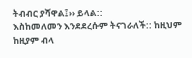ትብብር ያሻዋል፤›› ይላል::
እስከመለመን እንደደረሱም ትናገራለች:: ከዚህም
ከዚያም ብላ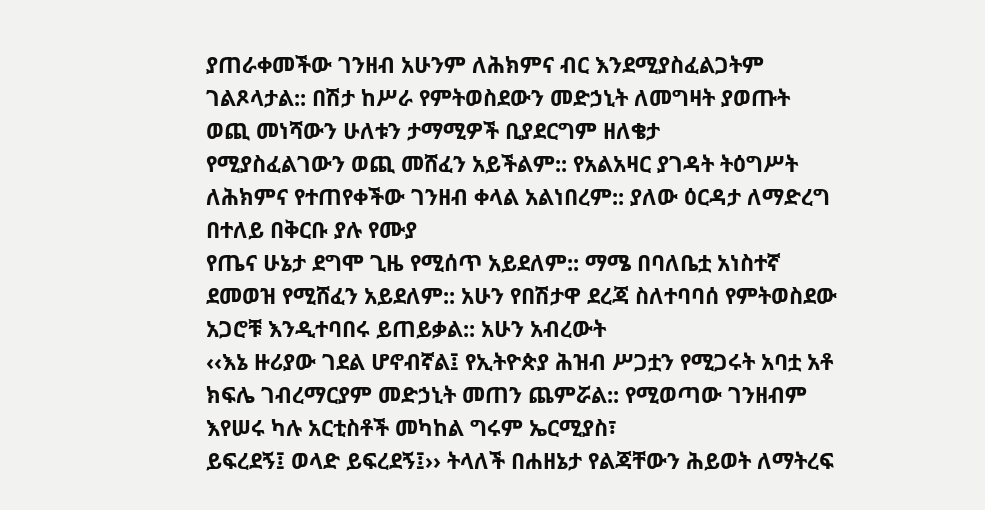ያጠራቀመችው ገንዘብ አሁንም ለሕክምና ብር እንደሚያስፈልጋትም ገልጾላታል:: በሽታ ከሥራ የምትወስደውን መድኃኒት ለመግዛት ያወጡት ወጪ መነሻውን ሁለቱን ታማሚዎች ቢያደርግም ዘለቄታ
የሚያስፈልገውን ወጪ መሸፈን አይችልም:: የአልአዛር ያገዳት ትዕግሥት ለሕክምና የተጠየቀችው ገንዘብ ቀላል አልነበረም:: ያለው ዕርዳታ ለማድረግ በተለይ በቅርቡ ያሉ የሙያ
የጤና ሁኔታ ደግሞ ጊዜ የሚሰጥ አይደለም:: ማሜ በባለቤቷ አነስተኛ ደመወዝ የሚሸፈን አይደለም:: አሁን የበሽታዋ ደረጃ ስለተባባሰ የምትወስደው አጋሮቹ እንዲተባበሩ ይጠይቃል:: አሁን አብረውት
‹‹እኔ ዙሪያው ገደል ሆኖብኛል፤ የኢትዮጵያ ሕዝብ ሥጋቷን የሚጋሩት አባቷ አቶ ክፍሌ ገብረማርያም መድኃኒት መጠን ጨምሯል:: የሚወጣው ገንዘብም እየሠሩ ካሉ አርቲስቶች መካከል ግሩም ኤርሚያስ፣
ይፍረደኝ፤ ወላድ ይፍረደኝ፤›› ትላለች በሐዘኔታ የልጃቸውን ሕይወት ለማትረፍ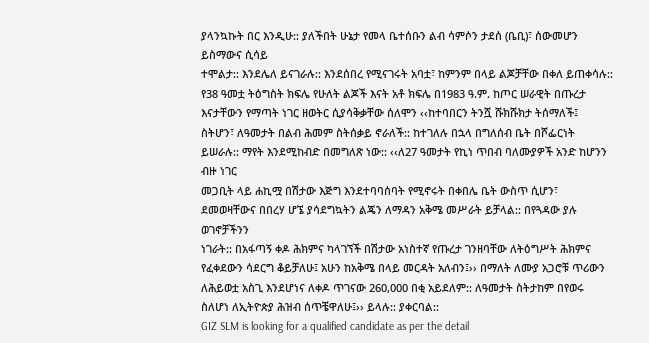ያላንኳኩት በር እንዲሁ:: ያለችበት ሁኔታ የመላ ቤተሰቡን ልብ ሳምሶን ታደሰ (ቤቢ)፣ ሰውመሆን ይስማውና ሲሳይ
ተሞልታ:: እንደሌለ ይናገራሉ:: እንደሰበረ የሚናገሩት አባቷ፣ ከምንም በላይ ልጆቻቸው በቀለ ይጠቀሳሉ::
የ38 ዓመቷ ትዕግስት ክፍሌ የሁለት ልጆች እናት አቶ ክፍሌ በ1983 ዓ.ም. ከጦር ሠራዊት በጡረታ እናታቸውን የማጣት ነገር ዘወትር ሲያሳቅቃቸው ሰለሞን ‹‹ከተባበርን ትንሿ ሹክሹክታ ትሰማለች፤
ስትሆን፣ ለዓመታት በልብ ሕመም ስትሰቃይ ኖራለች:: ከተገለሉ በኋላ በግለሰብ ቤት በሾፌርነት ይሠራሉ:: ማየት እንደሚከብድ በመግለጽ ነው:: ‹‹ለ27 ዓመታት የኪነ ጥበብ ባለሙያዎች አንድ ከሆንን ብዙ ነገር
መጋቢት ላይ ሐኪሟ በሽታው እጅግ እንደተባባሰባት የሚኖሩት በቀበሌ ቤት ውስጥ ሲሆን፣ ደመወዛቸውና በበረሃ ሆኜ ያሳደግኳትን ልጄን ለማዳን አቅሜ መሥራት ይቻላል:: በየጓዳው ያሉ ወገኖቻችንን
ነገራት:: በአፋጣኝ ቀዶ ሕክምና ካላገኘች በሽታው አነስተኛ የጡረታ ገንዘባቸው ለትዕግሥት ሕክምና የፈቀደውን ሳደርግ ቆይቻለሁ፤ አሁን ከአቅሜ በላይ መርዳት አለብን፤›› በማለት ለሙያ አጋሮቹ ጥሪውን
ለሕይወቷ አስጊ እንደሆነና ለቀዶ ጥገናው 260,000 በቂ አይደለም:: ለዓመታት ስትታከም በየወሩ ስለሆነ ለኢትዮጵያ ሕዝብ ሰጥቼዋለሁ፤›› ይላሉ:: ያቀርባል::
GIZ SLM is looking for a qualified candidate as per the detail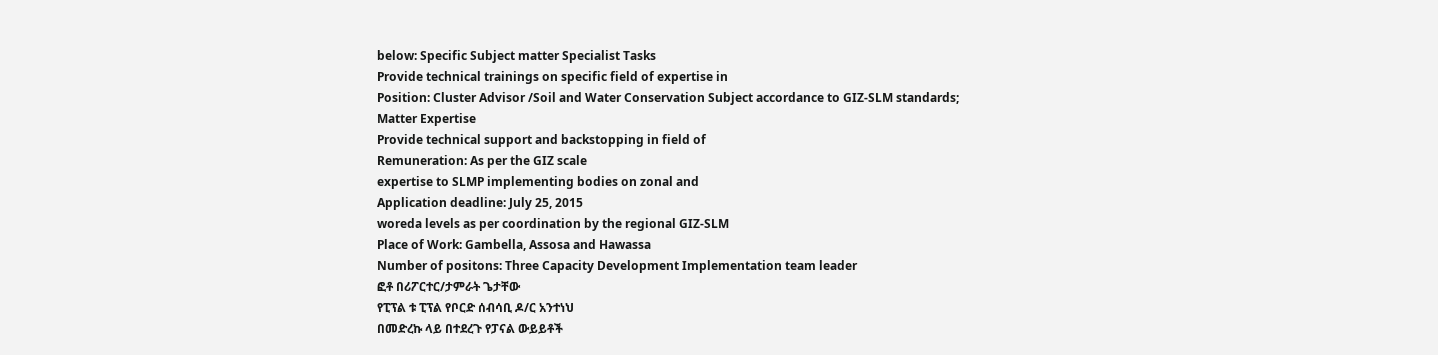below: Specific Subject matter Specialist Tasks
Provide technical trainings on specific field of expertise in
Position: Cluster Advisor /Soil and Water Conservation Subject accordance to GIZ-SLM standards;
Matter Expertise
Provide technical support and backstopping in field of
Remuneration: As per the GIZ scale
expertise to SLMP implementing bodies on zonal and
Application deadline: July 25, 2015
woreda levels as per coordination by the regional GIZ-SLM
Place of Work: Gambella, Assosa and Hawassa
Number of positons: Three Capacity Development Implementation team leader
ፎቶ በሪፖርተር/ታምራት ጌታቸው
የፒፕል ቱ ፒፕል የቦርድ ሰብሳቢ ዶ/ር አንተነህ
በመድረኩ ላይ በተደረጉ የፓናል ውይይቶች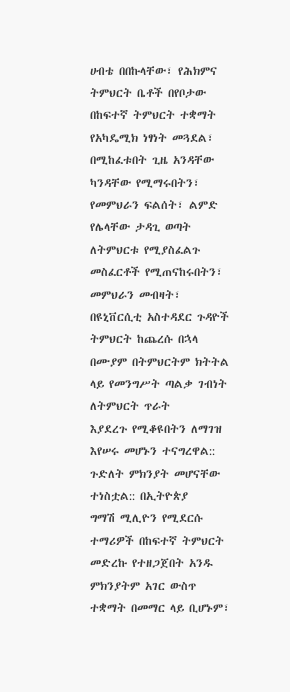ሀብቴ በበኩላቸው፣ የሕክምና ትምህርት ቤቶች በየቦታው
በከፍተኛ ትምህርት ተቋማት የአካዴሚክ ነፃነት መጓደል፣
በሚከፈቱበት ጊዜ አንዳቸው ካንዳቸው የሚማሩበትን፣
የመምህራን ፍልሰት፣ ልምድ የሌላቸው ታዳጊ ወጣት
ለትምህርቱ የሚያስፈልጉ መስፈርቶች የሚጠናከሩበትን፣
መምህራን መብዛት፣ በዩኒቨርሲቲ አስተዳደር ጉዳዮች
ትምህርት ከጨረሱ በኋላ በሙያም በትምህርትም ክትትል
ላይ የመንግሥት ጣልቃ ገብነት ለትምህርት ጥራት
እያደረጉ የሚቆዩበትን ለማገዝ እየሠሩ መሆኑን ተናግረዋል::
ጉድለት ምክንያት መሆናቸው ተነስቷል:: በኢትዮጵያ
ግማሽ ሚሊዮን የሚደርሱ ተማሪዎች በከፍተኛ ትምህርት መድረኩ የተዘጋጀበት አንዱ ምክንያትም አገር ውስጥ
ተቋማት በመማር ላይ ቢሆኑም፣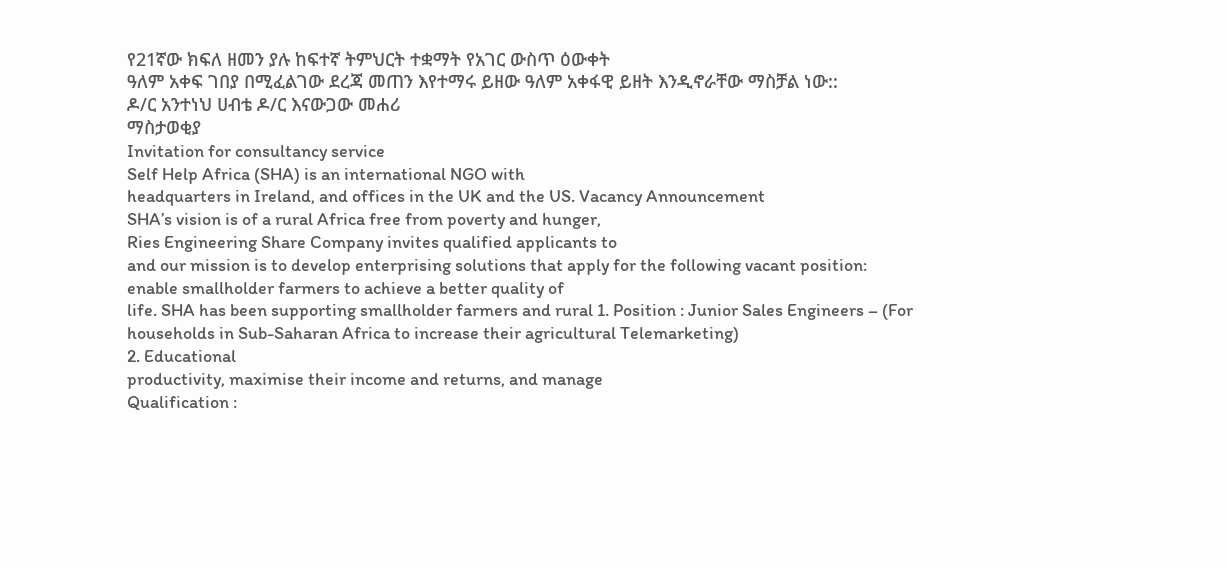የ21ኛው ክፍለ ዘመን ያሉ ከፍተኛ ትምህርት ተቋማት የአገር ውስጥ ዕውቀት
ዓለም አቀፍ ገበያ በሚፈልገው ደረጃ መጠን እየተማሩ ይዘው ዓለም አቀፋዊ ይዘት እንዲኖራቸው ማስቻል ነው::
ዶ/ር አንተነህ ሀብቴ ዶ/ር እናውጋው መሐሪ
ማስታወቂያ
Invitation for consultancy service
Self Help Africa (SHA) is an international NGO with
headquarters in Ireland, and offices in the UK and the US. Vacancy Announcement
SHA’s vision is of a rural Africa free from poverty and hunger,
Ries Engineering Share Company invites qualified applicants to
and our mission is to develop enterprising solutions that apply for the following vacant position:
enable smallholder farmers to achieve a better quality of
life. SHA has been supporting smallholder farmers and rural 1. Position : Junior Sales Engineers – (For
households in Sub-Saharan Africa to increase their agricultural Telemarketing)
2. Educational
productivity, maximise their income and returns, and manage
Qualification :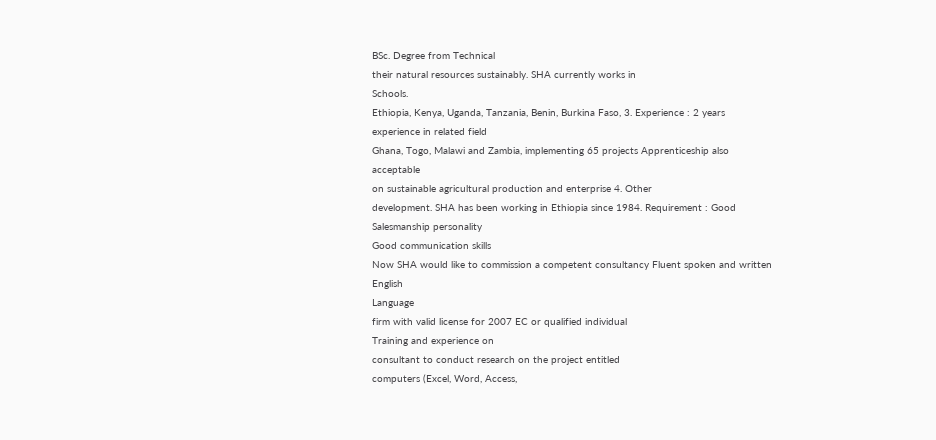BSc. Degree from Technical
their natural resources sustainably. SHA currently works in
Schools.
Ethiopia, Kenya, Uganda, Tanzania, Benin, Burkina Faso, 3. Experience : 2 years experience in related field
Ghana, Togo, Malawi and Zambia, implementing 65 projects Apprenticeship also acceptable
on sustainable agricultural production and enterprise 4. Other
development. SHA has been working in Ethiopia since 1984. Requirement : Good Salesmanship personality
Good communication skills
Now SHA would like to commission a competent consultancy Fluent spoken and written English
Language
firm with valid license for 2007 EC or qualified individual
Training and experience on
consultant to conduct research on the project entitled
computers (Excel, Word, Access,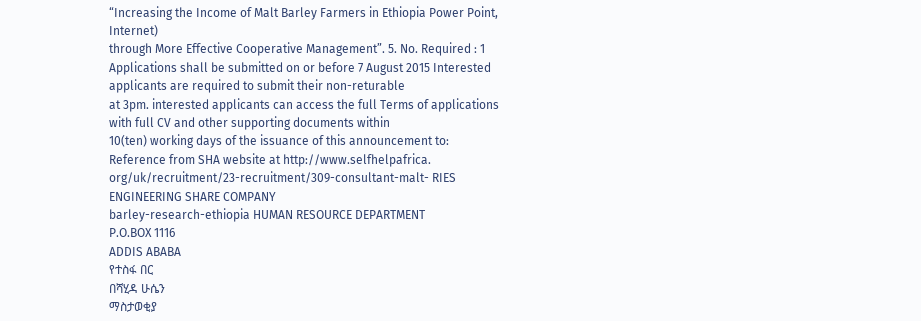“Increasing the Income of Malt Barley Farmers in Ethiopia Power Point, Internet)
through More Effective Cooperative Management”. 5. No. Required : 1
Applications shall be submitted on or before 7 August 2015 Interested applicants are required to submit their non-returable
at 3pm. interested applicants can access the full Terms of applications with full CV and other supporting documents within
10(ten) working days of the issuance of this announcement to:
Reference from SHA website at http://www.selfhelpafrica.
org/uk/recruitment/23-recruitment/309-consultant-malt- RIES ENGINEERING SHARE COMPANY
barley-research-ethiopia HUMAN RESOURCE DEPARTMENT
P.O.BOX 1116
ADDIS ABABA
የተስፋ በር
በሻሂዳ ሁሴን
ማስታወቂያ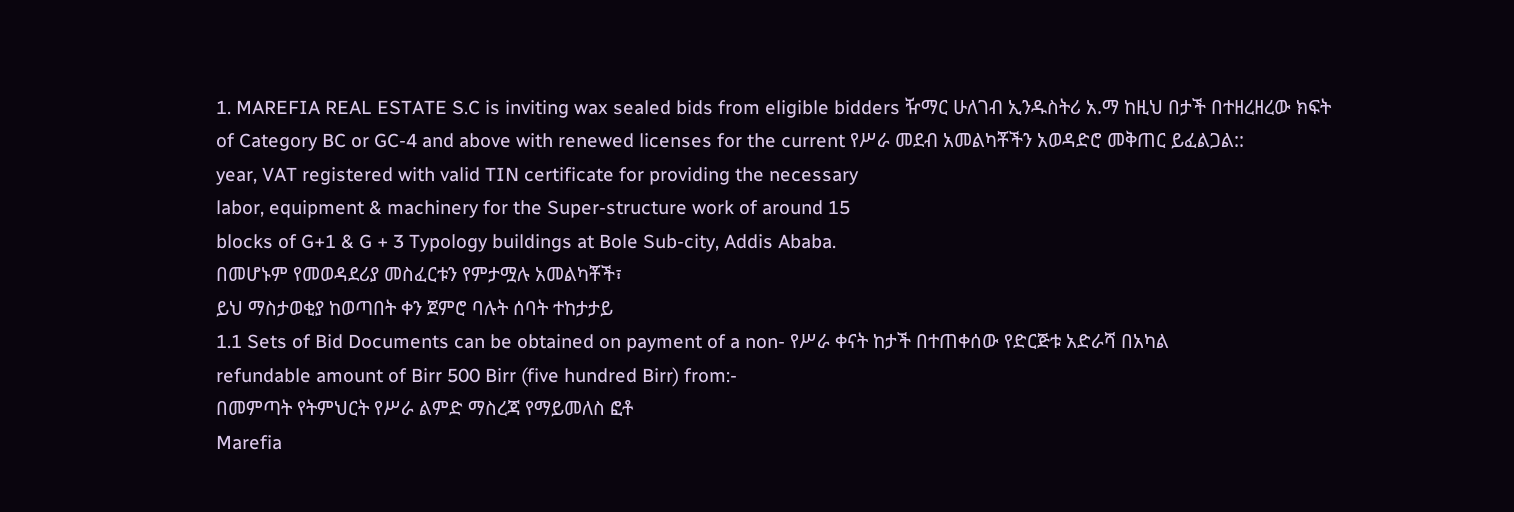1. MAREFIA REAL ESTATE S.C is inviting wax sealed bids from eligible bidders ዥማር ሁለገብ ኢንዱስትሪ አ.ማ ከዚህ በታች በተዘረዘረው ክፍት
of Category BC or GC-4 and above with renewed licenses for the current የሥራ መደብ አመልካቾችን አወዳድሮ መቅጠር ይፈልጋል::
year, VAT registered with valid TIN certificate for providing the necessary
labor, equipment & machinery for the Super-structure work of around 15
blocks of G+1 & G + 3 Typology buildings at Bole Sub-city, Addis Ababa.
በመሆኑም የመወዳደሪያ መስፈርቱን የምታሟሉ አመልካቾች፣
ይህ ማስታወቂያ ከወጣበት ቀን ጀምሮ ባሉት ሰባት ተከታታይ
1.1 Sets of Bid Documents can be obtained on payment of a non- የሥራ ቀናት ከታች በተጠቀሰው የድርጅቱ አድራሻ በአካል
refundable amount of Birr 500 Birr (five hundred Birr) from:-
በመምጣት የትምህርት የሥራ ልምድ ማስረጃ የማይመለስ ፎቶ
Marefia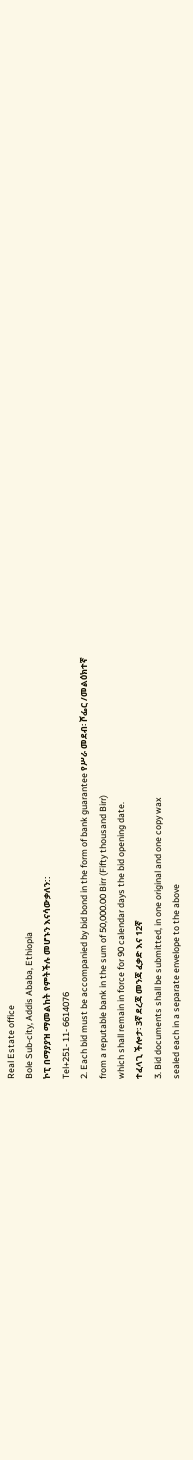Real Estate office
Bole Sub-city, Addis Ababa, Ethiopia
ኮፒ በማያያዝ ማመልከት የምትችሉ መሆኑን እናሳውቃለን::
Tel+251- 11- 6614076
2. Each bid must be accompanied by bid bond in the form of bank guarantee የሥራ መደብ፡ ሾፌር /መልዕክተኛ
from a reputable bank in the sum of 50,000.00 Birr (Fifty thousand Birr)
which shall remain in force for 90 calendar days the bid opening date.
ተፈላጊ ችሎታ፡ 3ኛ ደረጃ መንጃ ፈቃድ እና 12ኛ
3. Bid documents shall be submitted, in one original and one copy wax
sealed each in a separate envelope to the above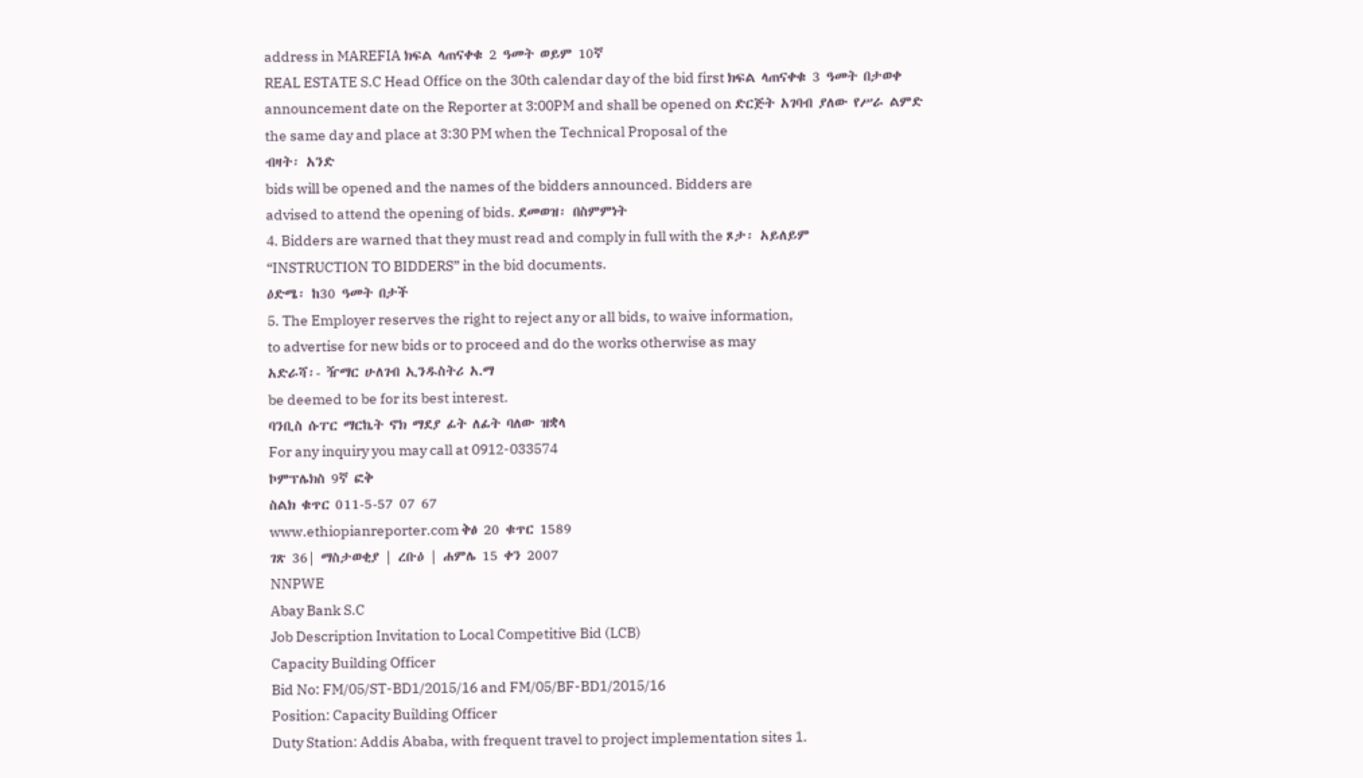address in MAREFIA ክፍል ላጠናቀቁ 2 ዓመት ወይም 10ኛ
REAL ESTATE S.C Head Office on the 30th calendar day of the bid first ክፍል ላጠናቀቁ 3 ዓመት በታወቀ
announcement date on the Reporter at 3:00PM and shall be opened on ድርጅት አገባብ ያለው የሥራ ልምድ
the same day and place at 3:30 PM when the Technical Proposal of the
ብዛት፡ አንድ
bids will be opened and the names of the bidders announced. Bidders are
advised to attend the opening of bids. ደመወዝ፡ በስምምነት
4. Bidders are warned that they must read and comply in full with the ጾታ፡ አይለይም
“INSTRUCTION TO BIDDERS” in the bid documents.
ዕድሜ፡ ከ30 ዓመት በታች
5. The Employer reserves the right to reject any or all bids, to waive information,
to advertise for new bids or to proceed and do the works otherwise as may
አድራሻ፡- ዥማር ሁለገብ ኢንዱስትሪ አ.ማ
be deemed to be for its best interest.
ባንቢስ ሱፐር ማርኬት ኖክ ማደያ ፊት ለፊት ባለው ዝቋላ
For any inquiry you may call at 0912-033574
ኮምፕሌክስ 9ኛ ፎቅ
ስልክ ቁጥር 011-5-57 07 67
www.ethiopianreporter.com ቅፅ 20 ቁጥር 1589
ገጽ 36| ማስታወቂያ | ረቡዕ | ሐምሌ 15 ቀን 2007
NNPWE
Abay Bank S.C
Job Description Invitation to Local Competitive Bid (LCB)
Capacity Building Officer
Bid No: FM/05/ST-BD1/2015/16 and FM/05/BF-BD1/2015/16
Position: Capacity Building Officer
Duty Station: Addis Ababa, with frequent travel to project implementation sites 1.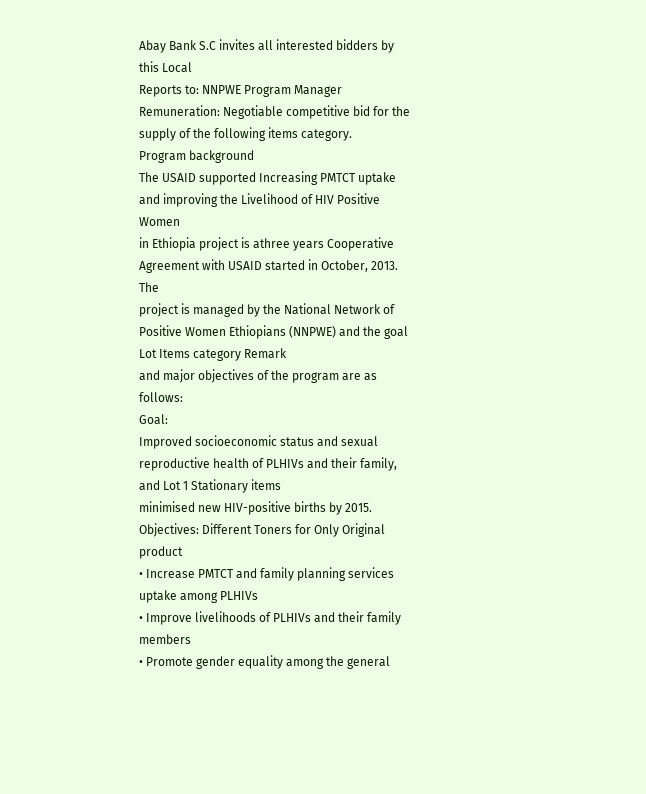Abay Bank S.C invites all interested bidders by this Local
Reports to: NNPWE Program Manager
Remuneration: Negotiable competitive bid for the supply of the following items category.
Program background
The USAID supported Increasing PMTCT uptake and improving the Livelihood of HIV Positive Women
in Ethiopia project is athree years Cooperative Agreement with USAID started in October, 2013. The
project is managed by the National Network of Positive Women Ethiopians (NNPWE) and the goal Lot Items category Remark
and major objectives of the program are as follows:
Goal:
Improved socioeconomic status and sexual reproductive health of PLHIVs and their family, and Lot 1 Stationary items
minimised new HIV-positive births by 2015.
Objectives: Different Toners for Only Original product
• Increase PMTCT and family planning services uptake among PLHIVs
• Improve livelihoods of PLHIVs and their family members
• Promote gender equality among the general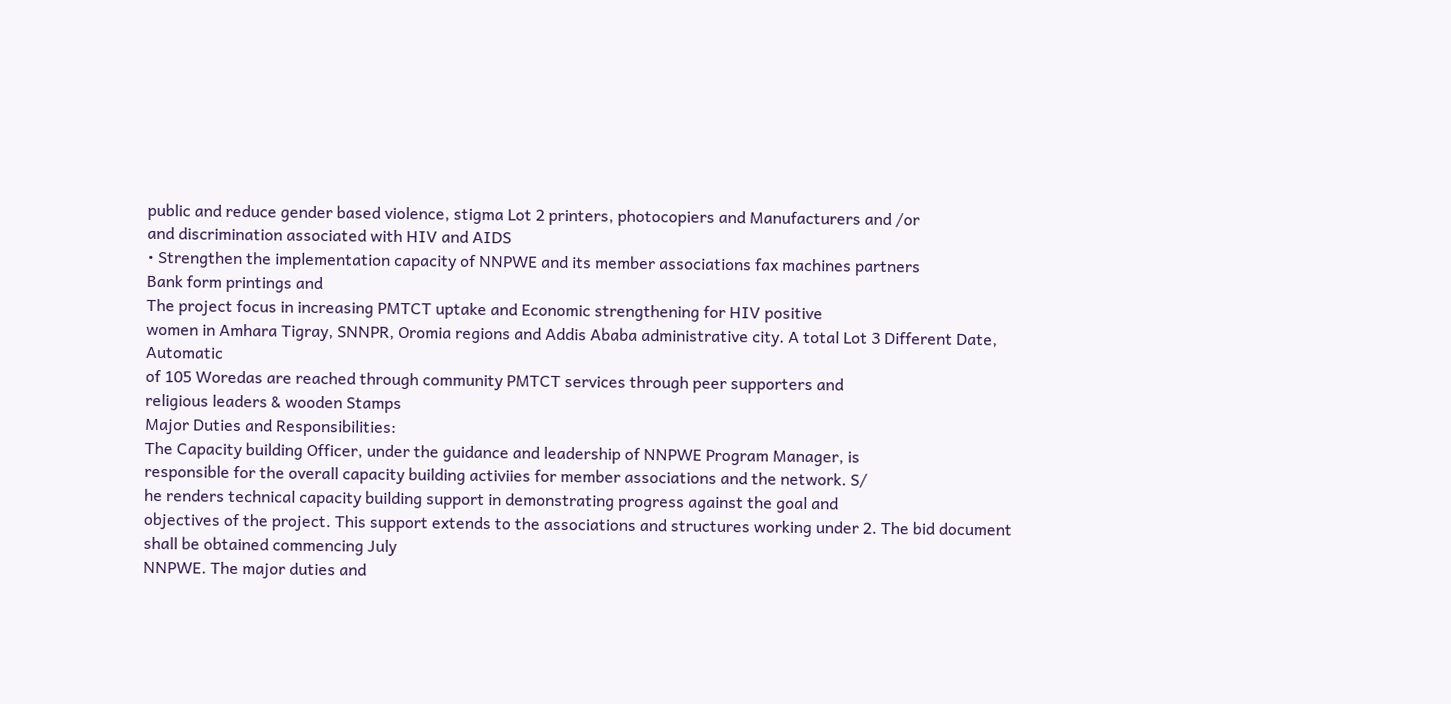public and reduce gender based violence, stigma Lot 2 printers, photocopiers and Manufacturers and /or
and discrimination associated with HIV and AIDS
• Strengthen the implementation capacity of NNPWE and its member associations fax machines partners
Bank form printings and
The project focus in increasing PMTCT uptake and Economic strengthening for HIV positive
women in Amhara Tigray, SNNPR, Oromia regions and Addis Ababa administrative city. A total Lot 3 Different Date, Automatic
of 105 Woredas are reached through community PMTCT services through peer supporters and
religious leaders & wooden Stamps
Major Duties and Responsibilities:
The Capacity building Officer, under the guidance and leadership of NNPWE Program Manager, is
responsible for the overall capacity building activiies for member associations and the network. S/
he renders technical capacity building support in demonstrating progress against the goal and
objectives of the project. This support extends to the associations and structures working under 2. The bid document shall be obtained commencing July
NNPWE. The major duties and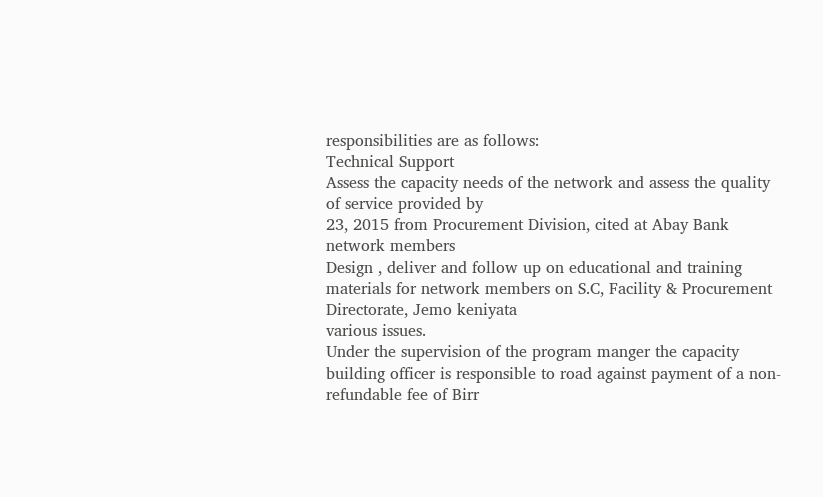responsibilities are as follows:
Technical Support
Assess the capacity needs of the network and assess the quality of service provided by
23, 2015 from Procurement Division, cited at Abay Bank
network members
Design , deliver and follow up on educational and training materials for network members on S.C, Facility & Procurement Directorate, Jemo keniyata
various issues.
Under the supervision of the program manger the capacity building officer is responsible to road against payment of a non-refundable fee of Birr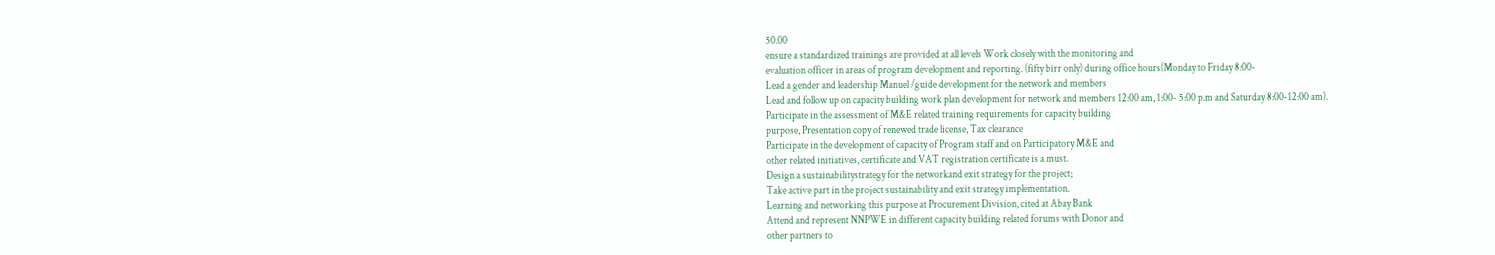50.00
ensure a standardized trainings are provided at all levels Work closely with the monitoring and
evaluation officer in areas of program development and reporting. (fifty birr only) during office hours(Monday to Friday 8:00-
Lead a gender and leadership Manuel /guide development for the network and members
Lead and follow up on capacity building work plan development for network and members 12:00 am, 1:00- 5:00 p.m and Saturday 8:00-12:00 am).
Participate in the assessment of M&E related training requirements for capacity building
purpose, Presentation copy of renewed trade license, Tax clearance
Participate in the development of capacity of Program staff and on Participatory M&E and
other related initiatives, certificate and VAT registration certificate is a must.
Design a sustainabilitystrategy for the networkand exit strategy for the project;
Take active part in the project sustainability and exit strategy implementation.
Learning and networking this purpose at Procurement Division, cited at Abay Bank
Attend and represent NNPWE in different capacity building related forums with Donor and
other partners to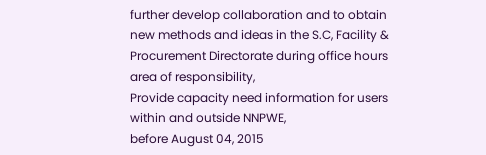further develop collaboration and to obtain new methods and ideas in the S.C, Facility & Procurement Directorate during office hours
area of responsibility,
Provide capacity need information for users within and outside NNPWE,
before August 04, 2015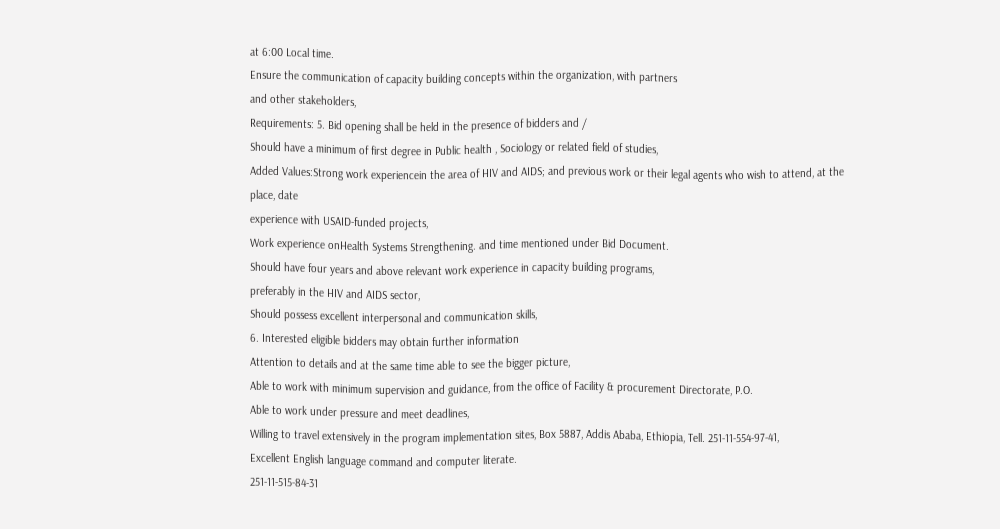at 6:00 Local time.
Ensure the communication of capacity building concepts within the organization, with partners
and other stakeholders,
Requirements: 5. Bid opening shall be held in the presence of bidders and /
Should have a minimum of first degree in Public health , Sociology or related field of studies,
Added Values:Strong work experiencein the area of HIV and AIDS; and previous work or their legal agents who wish to attend, at the place, date
experience with USAID-funded projects,
Work experience onHealth Systems Strengthening. and time mentioned under Bid Document.
Should have four years and above relevant work experience in capacity building programs,
preferably in the HIV and AIDS sector,
Should possess excellent interpersonal and communication skills,
6. Interested eligible bidders may obtain further information
Attention to details and at the same time able to see the bigger picture,
Able to work with minimum supervision and guidance, from the office of Facility & procurement Directorate, P.O.
Able to work under pressure and meet deadlines,
Willing to travel extensively in the program implementation sites, Box 5887, Addis Ababa, Ethiopia, Tell. 251-11-554-97-41,
Excellent English language command and computer literate.
251-11-515-84-31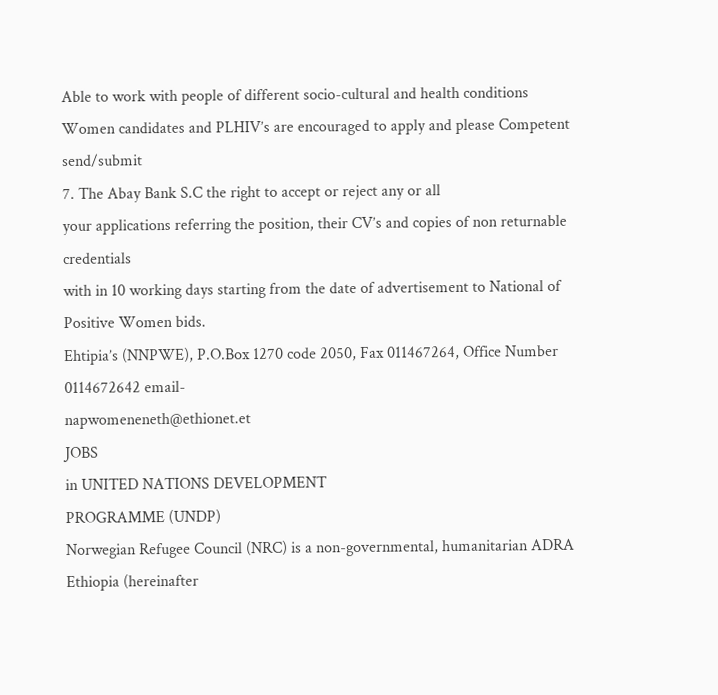Able to work with people of different socio-cultural and health conditions
Women candidates and PLHIV’s are encouraged to apply and please Competent send/submit
7. The Abay Bank S.C the right to accept or reject any or all
your applications referring the position, their CV’s and copies of non returnable credentials
with in 10 working days starting from the date of advertisement to National of Positive Women bids.
Ehtipia’s (NNPWE), P.O.Box 1270 code 2050, Fax 011467264, Office Number 0114672642 email-
napwomeneneth@ethionet.et
JOBS
in UNITED NATIONS DEVELOPMENT
PROGRAMME (UNDP)
Norwegian Refugee Council (NRC) is a non-governmental, humanitarian ADRA Ethiopia (hereinafter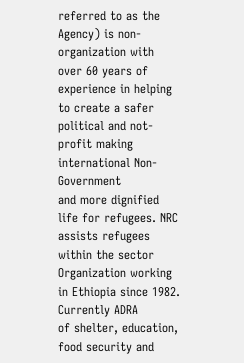referred to as the Agency) is non-
organization with over 60 years of experience in helping to create a safer political and not-profit making international Non-Government
and more dignified life for refugees. NRC assists refugees within the sector Organization working in Ethiopia since 1982. Currently ADRA
of shelter, education, food security and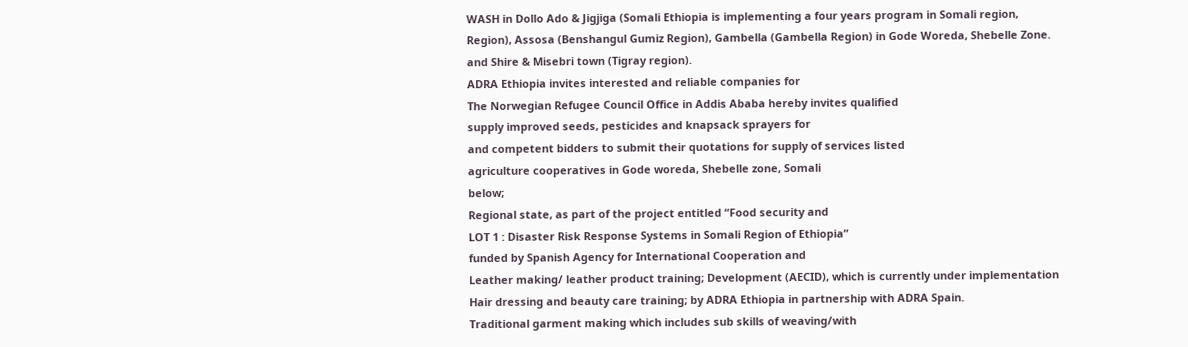WASH in Dollo Ado & Jigjiga (Somali Ethiopia is implementing a four years program in Somali region,
Region), Assosa (Benshangul Gumiz Region), Gambella (Gambella Region) in Gode Woreda, Shebelle Zone.
and Shire & Misebri town (Tigray region).
ADRA Ethiopia invites interested and reliable companies for
The Norwegian Refugee Council Office in Addis Ababa hereby invites qualified
supply improved seeds, pesticides and knapsack sprayers for
and competent bidders to submit their quotations for supply of services listed
agriculture cooperatives in Gode woreda, Shebelle zone, Somali
below;
Regional state, as part of the project entitled “Food security and
LOT 1 : Disaster Risk Response Systems in Somali Region of Ethiopia”
funded by Spanish Agency for International Cooperation and
Leather making/ leather product training; Development (AECID), which is currently under implementation
Hair dressing and beauty care training; by ADRA Ethiopia in partnership with ADRA Spain.
Traditional garment making which includes sub skills of weaving/with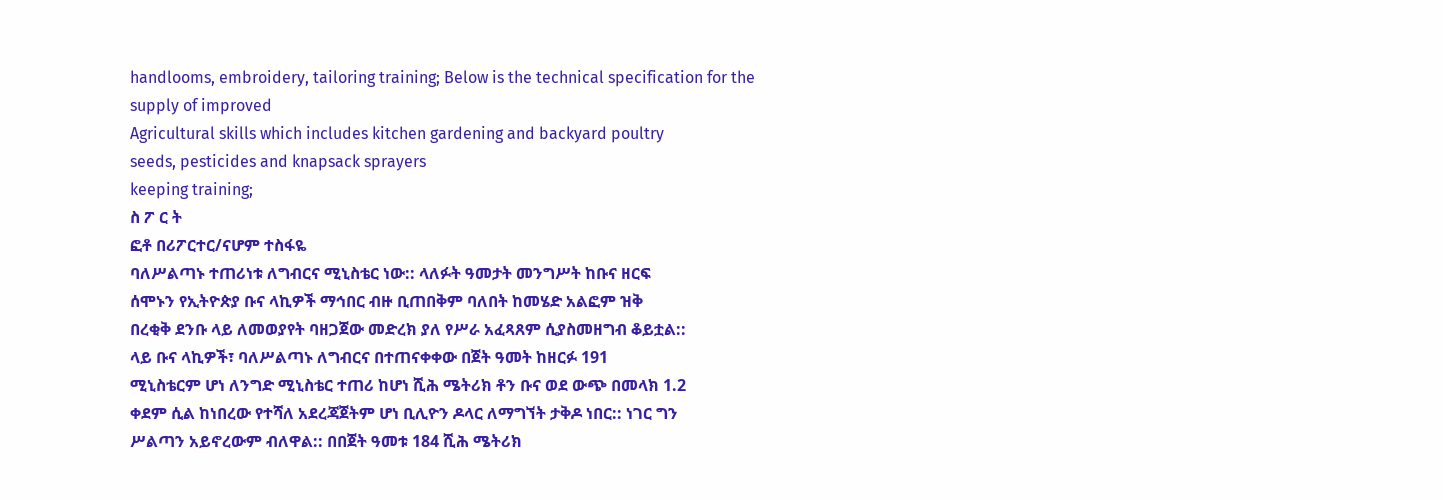handlooms, embroidery, tailoring training; Below is the technical specification for the supply of improved
Agricultural skills which includes kitchen gardening and backyard poultry
seeds, pesticides and knapsack sprayers
keeping training;
ስ ፖ ር ት
ፎቶ በሪፖርተር/ናሆም ተስፋዬ
ባለሥልጣኑ ተጠሪነቱ ለግብርና ሚኒስቴር ነው:: ላለፉት ዓመታት መንግሥት ከቡና ዘርፍ
ሰሞኑን የኢትዮጵያ ቡና ላኪዎች ማኅበር ብዙ ቢጠበቅም ባለበት ከመሄድ አልፎም ዝቅ
በረቂቅ ደንቡ ላይ ለመወያየት ባዘጋጀው መድረክ ያለ የሥራ አፈጻጸም ሲያስመዘግብ ቆይቷል::
ላይ ቡና ላኪዎች፣ ባለሥልጣኑ ለግብርና በተጠናቀቀው በጀት ዓመት ከዘርፉ 191
ሚኒስቴርም ሆነ ለንግድ ሚኒስቴር ተጠሪ ከሆነ ሺሕ ሜትሪክ ቶን ቡና ወደ ውጭ በመላክ 1.2
ቀደም ሲል ከነበረው የተሻለ አደረጃጀትም ሆነ ቢሊዮን ዶላር ለማግኘት ታቅዶ ነበር:: ነገር ግን
ሥልጣን አይኖረውም ብለዋል:: በበጀት ዓመቱ 184 ሺሕ ሜትሪክ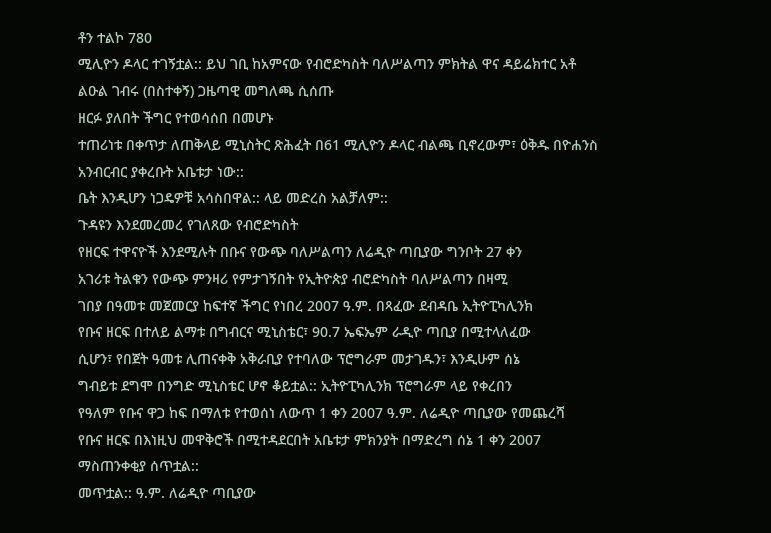ቶን ተልኮ 780
ሚሊዮን ዶላር ተገኝቷል:: ይህ ገቢ ከአምናው የብሮድካስት ባለሥልጣን ምክትል ዋና ዳይሬክተር አቶ ልዑል ገብሩ (በስተቀኝ) ጋዜጣዊ መግለጫ ሲሰጡ
ዘርፉ ያለበት ችግር የተወሳሰበ በመሆኑ
ተጠሪነቱ በቀጥታ ለጠቅላይ ሚኒስትር ጽሕፈት በ61 ሚሊዮን ዶላር ብልጫ ቢኖረውም፣ ዕቅዱ በዮሐንስ አንብርብር ያቀረቡት አቤቱታ ነው::
ቤት እንዲሆን ነጋዴዎቹ አሳስበዋል:: ላይ መድረስ አልቻለም::
ጉዳዩን እንደመረመረ የገለጸው የብሮድካስት
የዘርፍ ተዋናዮች እንደሚሉት በቡና የውጭ ባለሥልጣን ለሬዲዮ ጣቢያው ግንቦት 27 ቀን
አገሪቱ ትልቁን የውጭ ምንዛሪ የምታገኝበት የኢትዮጵያ ብሮድካስት ባለሥልጣን በዛሚ
ገበያ በዓመቱ መጀመርያ ከፍተኛ ችግር የነበረ 2007 ዓ.ም. በጻፈው ደብዳቤ ኢትዮፒካሊንክ
የቡና ዘርፍ በተለይ ልማቱ በግብርና ሚኒስቴር፣ 90.7 ኤፍኤም ራዲዮ ጣቢያ በሚተላለፈው
ሲሆን፣ የበጀት ዓመቱ ሊጠናቀቅ አቅራቢያ የተባለው ፕሮግራም መታገዱን፣ እንዲሁም ሰኔ
ግብይቱ ደግሞ በንግድ ሚኒስቴር ሆኖ ቆይቷል:: ኢትዮፒካሊንክ ፕሮግራም ላይ የቀረበን
የዓለም የቡና ዋጋ ከፍ በማለቱ የተወሰነ ለውጥ 1 ቀን 2007 ዓ.ም. ለሬዲዮ ጣቢያው የመጨረሻ
የቡና ዘርፍ በእነዚህ መዋቅሮች በሚተዳደርበት አቤቱታ ምክንያት በማድረግ ሰኔ 1 ቀን 2007
ማስጠንቀቂያ ሰጥቷል::
መጥቷል:: ዓ.ም. ለሬዲዮ ጣቢያው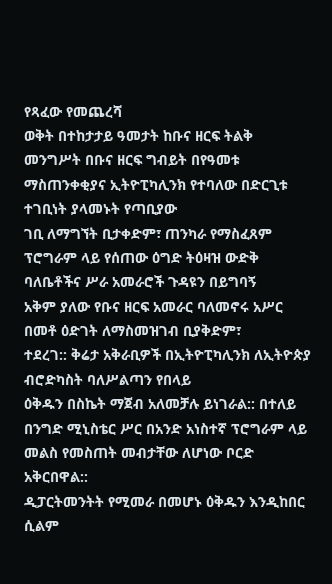የጻፈው የመጨረሻ
ወቅት በተከታታይ ዓመታት ከቡና ዘርፍ ትልቅ
መንግሥት በቡና ዘርፍ ግብይት በየዓመቱ ማስጠንቀቂያና ኢትዮፒካሊንክ የተባለው በድርጊቱ ተገቢነት ያላመኑት የጣቢያው
ገቢ ለማግኘት ቢታቀድም፣ ጠንካራ የማስፈጸም
ፕሮግራም ላይ የሰጠው ዕግድ ትዕዛዝ ውድቅ ባለቤቶችና ሥራ አመራሮች ጉዳዩን በይግባኝ
አቅም ያለው የቡና ዘርፍ አመራር ባለመኖሩ አሥር በመቶ ዕድገት ለማስመዝገብ ቢያቅድም፣
ተደረገ:: ቅሬታ አቅራቢዎች በኢትዮፒካሊንክ ለኢትዮጵያ ብሮድካስት ባለሥልጣን የበላይ
ዕቅዱን በስኬት ማጀብ አለመቻሉ ይነገራል:: በተለይ በንግድ ሚኒስቴር ሥር በአንድ አነስተኛ ፕሮግራም ላይ መልስ የመስጠት መብታቸው ለሆነው ቦርድ አቅርበዋል::
ዲፓርትመንትት የሚመራ በመሆኑ ዕቅዱን እንዲከበር ሲልም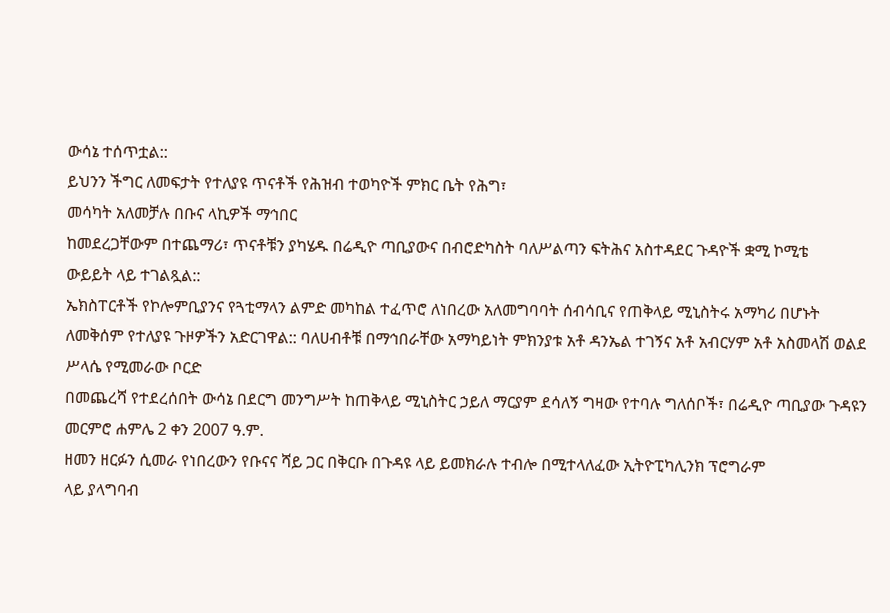ውሳኔ ተሰጥቷል::
ይህንን ችግር ለመፍታት የተለያዩ ጥናቶች የሕዝብ ተወካዮች ምክር ቤት የሕግ፣
መሳካት አለመቻሉ በቡና ላኪዎች ማኅበር
ከመደረጋቸውም በተጨማሪ፣ ጥናቶቹን ያካሄዱ በሬዲዮ ጣቢያውና በብሮድካስት ባለሥልጣን ፍትሕና አስተዳደር ጉዳዮች ቋሚ ኮሚቴ
ውይይት ላይ ተገልጿል::
ኤክስፐርቶች የኮሎምቢያንና የጓቲማላን ልምድ መካከል ተፈጥሮ ለነበረው አለመግባባት ሰብሳቢና የጠቅላይ ሚኒስትሩ አማካሪ በሆኑት
ለመቅሰም የተለያዩ ጉዞዎችን አድርገዋል:: ባለሀብቶቹ በማኅበራቸው አማካይነት ምክንያቱ አቶ ዳንኤል ተገኝና አቶ አብርሃም አቶ አስመላሽ ወልደ ሥላሴ የሚመራው ቦርድ
በመጨረሻ የተደረሰበት ውሳኔ በደርግ መንግሥት ከጠቅላይ ሚኒስትር ኃይለ ማርያም ደሳለኝ ግዛው የተባሉ ግለሰቦች፣ በሬዲዮ ጣቢያው ጉዳዩን መርምሮ ሐምሌ 2 ቀን 2007 ዓ.ም.
ዘመን ዘርፉን ሲመራ የነበረውን የቡናና ሻይ ጋር በቅርቡ በጉዳዩ ላይ ይመክራሉ ተብሎ በሚተላለፈው ኢትዮፒካሊንክ ፕሮግራም
ላይ ያላግባብ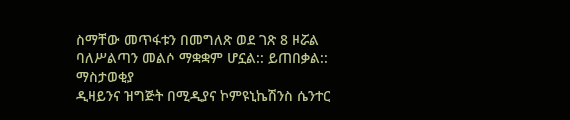ስማቸው መጥፋቱን በመግለጽ ወደ ገጽ 8 ዞሯል
ባለሥልጣን መልሶ ማቋቋም ሆኗል:: ይጠበቃል::
ማስታወቂያ
ዲዛይንና ዝግጅት በሚዲያና ኮምዩኒኬሽንስ ሴንተር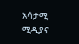አሳታሚ ሚዲያና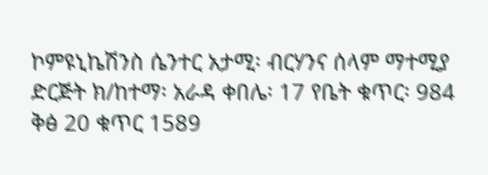ኮምዩኒኬሽንስ ሴንተር አታሚ፡ ብርሃንና ሰላም ማተሚያ ድርጅት ክ/ከተማ፡ አራዳ ቀበሌ፡ 17 የቤት ቁጥር፡ 984
ቅፅ 20 ቁጥር 1589